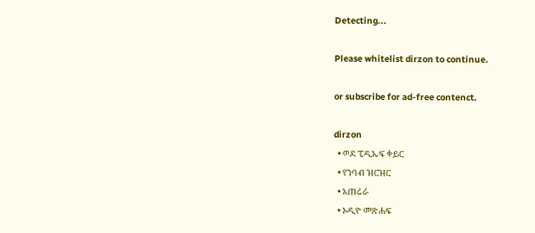Detecting...

Please whitelist dirzon to continue.

or subscribe for ad-free contenct.

dirzon
  • ወደ ፒዲኤፍ ቀይር
  • የንባብ ዝርዝር
  • አጠሬራ
  • ኦዲዮ መጽሐፍ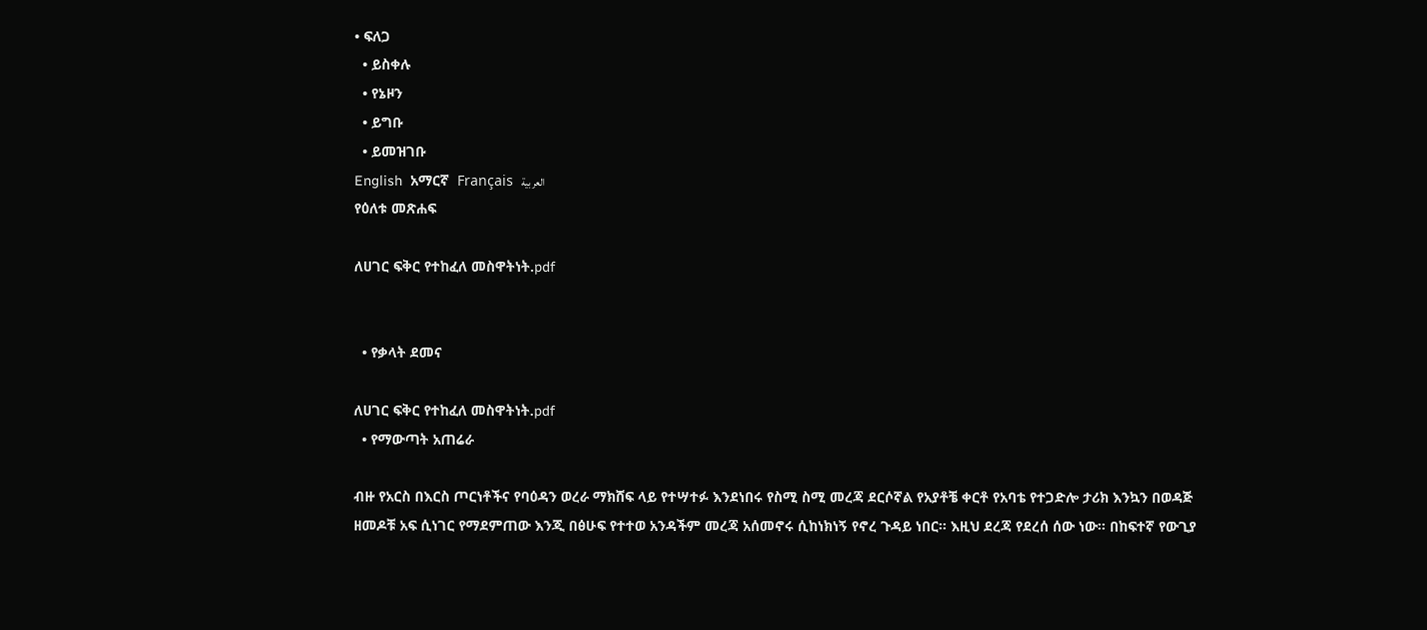• ፍለጋ
  • ይስቀሉ
  • የኔዞን
  • ይግቡ
  • ይመዝገቡ
English  አማርኛ  Français  العربية
የዕለቱ መጽሐፍ

ለሀገር ፍቅር የተከፈለ መስዋትነት.pdf


  • የቃላት ደመና

ለሀገር ፍቅር የተከፈለ መስዋትነት.pdf
  • የማውጣት አጠሬራ

ብዙ የአርስ በእርስ ጦርነቶችና የባዕዳን ወረራ ማክሸፍ ላይ የተሣተፉ እንደነበሩ የስሚ ስሚ መረጃ ደርሶኛል የአያቶቼ ቀርቶ የአባቴ የተጋድሎ ታሪክ እንኳን በወዳጅ ዘመዶቹ አፍ ሲነገር የማደምጠው እንጂ በፅሁፍ የተተወ አንዳችም መረጃ አሰመኖሩ ሲከነክነኝ የኖረ ጉዳይ ነበር። እዚህ ደረጃ የደረሰ ሰው ነው። በከፍተኛ የውጊያ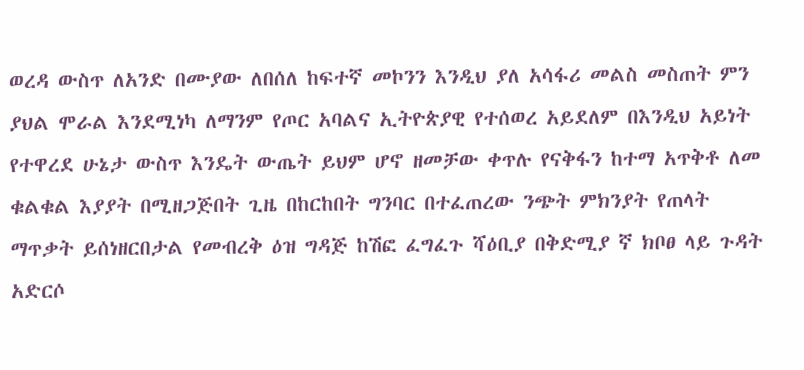ወረዳ ውስጥ ለአንድ በሙያው ለበሰለ ከፍተኛ መኮንን እንዲህ ያለ አሳፋሪ መልስ መስጠት ምን ያህል ሞራል እንደሚነካ ለማንም የጦር አባልና ኢትዮጵያዊ የተሰወረ አይደለም በእንዲህ አይነት የተዋረደ ሁኔታ ውስጥ እንዴት ውጤት ይህም ሆኖ ዘመቻው ቀጥሉ የናቅፋን ከተማ አጥቅቶ ለመ ቁልቁል እያያት በሚዘጋጅበት ጊዜ በከርከበት ግንባር በተፈጠረው ንጭት ምክንያት የጠላት ማጥቃት ይሰነዘርበታል የመብረቅ ዕዝ ግዳጅ ከሽፎ ፈግፈጉ ሻዕቢያ በቅድሚያ ኛ ክቦፀ ላይ ጉዳት አድርሶ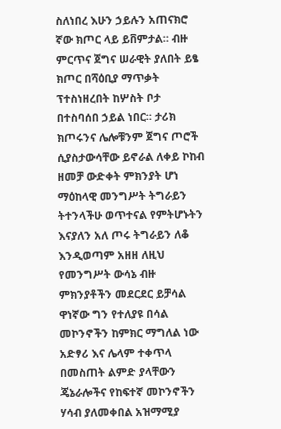ስለነበረ እሁን ኃይሉን አጠናክሮ ኛው ክጦር ላይ ይቨምታል። ብዙ ምርጥና ጀግና ሠራዊት ያለበት ይፄ ክጦር በሻዕቢያ ማጥቃት ፕተስነዘረበት ከሦስት ቦታ በተስባሰበ ኃይል ነበር። ታሪክ ክጦሩንና ሌሎቹንም ጀግና ጦሮች ሲያስታውሳቸው ይኖራል ለቀይ ኮከብ ዘመቻ ውድቀት ምክንያት ሆነ ማዕከላዊ መንግሥት ትግራይን ትተንላችሁ ወጥተናል የምትሆኑትን እናያለን አለ ጦሩ ትግራይን ለቆ እንዲወጣም አዘዘ ለዚህ የመንግሥት ውሳኔ ብዙ ምክንያቶችን መደርደር ይቻሳል ዋነኛው ግን የተለያዩ በሳል መኮንኖችን ከምክር ማግለል ነው አድፃሪ እና ሌላም ተቀጥላ በመስጠት ልምድ ያላቸውን ጄኔራሎችና የከፍተኛ መኮንኖችን ሃሳብ ያለመቀበል አዝማሚያ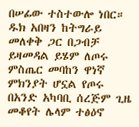በሠፊው ተስተውሎ ነበር። ዱክ አበዛን ከትግራይ መለቀቅ ጋር በጋብቻ ይዛመዳል ይሄም ለጦሩ ምስጤር መባከን ዋነኛ ምክንያት ሆኗል የጦሩ በአንድ አካባቢ ሰረጅም ጊዜ መቆየት ሌላም ተፅዕኖ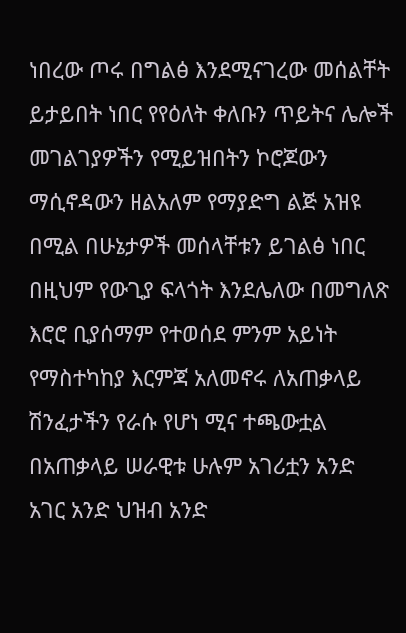ነበረው ጦሩ በግልፅ እንደሚናገረው መሰልቸት ይታይበት ነበር የየዕለት ቀለቡን ጥይትና ሌሎች መገልገያዎችን የሚይዝበትን ኮሮጆውን ማሲኖዳውን ዘልአለም የማያድግ ልጅ አዝዩ በሚል በሁኔታዎች መሰላቸቱን ይገልፅ ነበር በዚህም የውጊያ ፍላጎት እንደሌለው በመግለጽ እሮሮ ቢያሰማም የተወሰደ ምንም አይነት የማስተካከያ እርምጃ አለመኖሩ ለአጠቃላይ ሽንፈታችን የራሱ የሆነ ሚና ተጫውቷል በአጠቃላይ ሠራዊቱ ሁሉም አገሪቷን አንድ አገር አንድ ህዝብ አንድ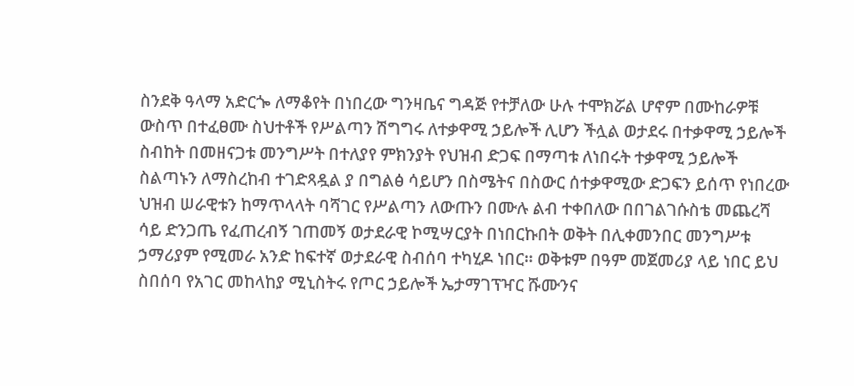ስንደቅ ዓላማ አድርጐ ለማቆየት በነበረው ግንዛቤና ግዳጅ የተቻለው ሁሉ ተሞክሯል ሆኖም በሙከራዎቹ ውስጥ በተፈፀሙ ስህተቶች የሥልጣን ሽግግሩ ለተቃዋሚ ኃይሎች ሊሆን ችሏል ወታደሩ በተቃዋሚ ኃይሎች ስብከት በመዘናጋቱ መንግሥት በተለያየ ምክንያት የህዝብ ድጋፍ በማጣቱ ለነበሩት ተቃዋሚ ኃይሎች ስልጣኑን ለማስረከብ ተገድጻዷል ያ በግልፅ ሳይሆን በስሜትና በስውር ሰተቃዋሚው ድጋፍን ይሰጥ የነበረው ህዝብ ሠራዊቱን ከማጥላላት ባሻገር የሥልጣን ለውጡን በሙሉ ልብ ተቀበለው በበገልገሱስቴ መጨረሻ ሳይ ድንጋጤ የፈጠረብኝ ገጠመኝ ወታደራዊ ኮሚሣርያት በነበርኩበት ወቅት በሊቀመንበር መንግሥቱ ኃማሪያም የሚመራ አንድ ከፍተኛ ወታደራዊ ስብሰባ ተካሂዶ ነበር። ወቅቱም በዓም መጀመሪያ ላይ ነበር ይህ ስበሰባ የአገር መከላከያ ሚኒስትሩ የጦር ኃይሎች ኤታማገፕዣር ሹሙንና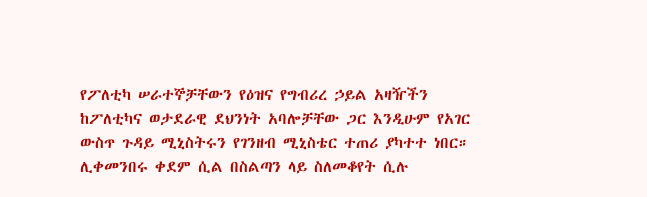የፖለቲካ ሠራተኞቻቸውን የዕዝና የግብሪረ ኃይል አዛዥችን ከፖለቲካና ወታደራዊ ደህንነት አባሎቻቸው ጋር እንዲሁም የአገር ውስጥ ጉዳይ ሚኒስትሩን የገንዘብ ሚኒስቴር ተጠሪ ያካተተ ነበር። ሊቀመንበሩ ቀደም ሲል በስልጣን ላይ ስለመቆየት ሲሉ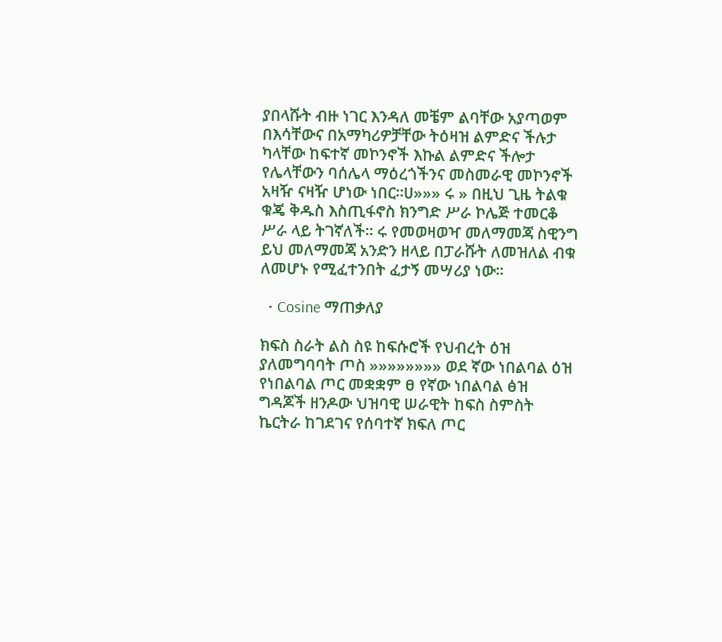ያበላሹት ብዙ ነገር እንዳለ መቼም ልባቸው አያጣወም በእሳቸውና በአማካሪዎቻቸው ትዕዛዝ ልምድና ችሉታ ካላቸው ከፍተኛ መኮንኖች እኩል ልምድና ችሎታ የሌላቸውን ባሰሌላ ማዕረጎችንና መስመራዊ መኮንኖች አዛዥ ናዛዥ ሆነው ነበር።ሀ»»» ሩ » በዚህ ጊዜ ትልቁ ቁጄ ቅዱስ እስጢፋኖስ ክንግድ ሥራ ኮሌጅ ተመርቆ ሥራ ላይ ትገኛለች። ሩ የመወዛወዣ መለማመጃ ስዊንግ ይህ መለማመጃ አንድን ዘላይ በፓራሹት ለመዝለል ብቁ ለመሆኑ የሚፈተንበት ፈታኝ መሣሪያ ነው።

  • Cosine ማጠቃለያ

ክፍስ ስራት ልስ ስዩ ከፍሱሮች የህብረት ዕዝ ያለመግባባት ጦስ »»»»»»»» ወደ ኛው ነበልባል ዕዝ የነበልባል ጦር መቋቋም ፀ የኛው ነበልባል ፅዝ ግዳጆች ዘንዶው ህዝባዊ ሠራዊት ከፍስ ስምስት ኬርትራ ከገደገና የሰባተኛ ክፍለ ጦር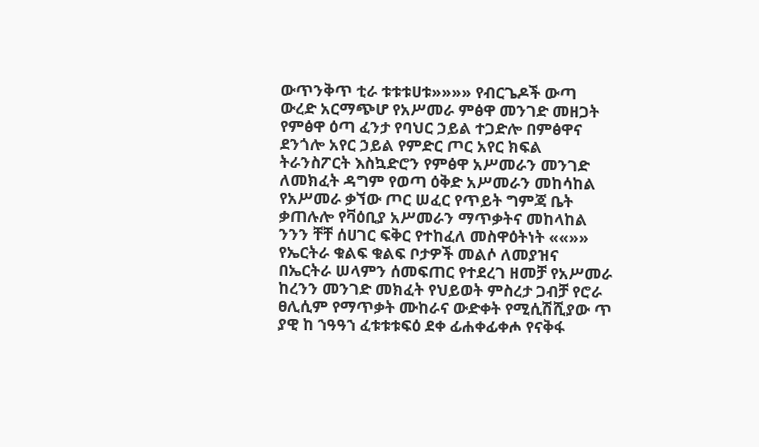ውጥንቅጥ ቲራ ቱቱቱሀቱ»»»» የብርጌዶች ውጣ ውረድ አርማጭሆ የአሥመራ ምፅዋ መንገድ መዘጋት የምፅዋ ዕጣ ፈንታ የባህር ኃይል ተጋድሎ በምፅዋና ደንጎሎ አየር ኃይል የምድር ጦር አየር ክፍል ትራንስፖርት እስኳድሮን የምፅዋ አሥመራን መንገድ ለመክፈት ዳግም የወጣ ዕቅድ አሥመራን መከሳከል የአሥመራ ቃኘው ጦር ሠፈር የጥይት ግምጃ ቤት ቃጠሉሎ የቫዕቢያ አሥመራን ማጥቃትና መከላከል ንንን ቸቸ ሰሀገር ፍቅር የተከፈለ መስዋዕትነት ««»» የኤርትራ ቁልፍ ቁልፍ ቦታዎች መልሶ ለመያዝና በኤርትራ ሠላምን ሰመፍጠር የተደረገ ዘመቻ የአሥመራ ከረንን መንገድ መክፈት የህይወት ምስረታ ጋብቻ የሮራ ፀሊሲም የማጥቃት ሙከራና ውድቀት የሚሲሽሺያው ጥ ያዊ ከ ኀዓዓኀ ፈቱቱቱፍዕ ደቀ ፊሐቀፊቀሖ የናቅፋ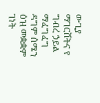ውጊያ ማገርሸትና የ ግብረ ኃይል ማፈግፈግ ዳግም ሰሜን ዕዝ መቋቋም ገነት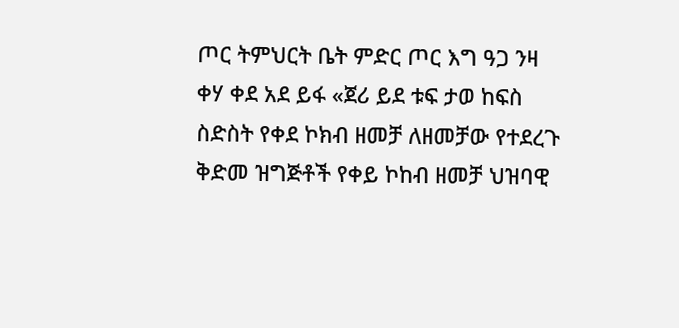ጦር ትምህርት ቤት ምድር ጦር እግ ዓጋ ንዛ ቀሃ ቀደ አደ ይፋ «ጀሪ ይደ ቱፍ ታወ ከፍስ ስድስት የቀደ ኮክብ ዘመቻ ለዘመቻው የተደረጉ ቅድመ ዝግጅቶች የቀይ ኮከብ ዘመቻ ህዝባዊ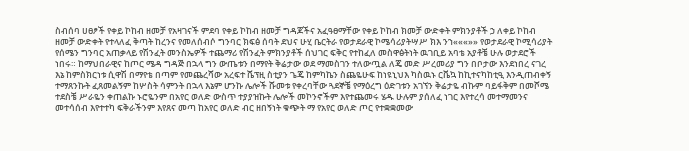ስብሰባ ሀፀፆች የቀይ ኮከብ ዘመቻ የአዛገናች ምደባ የቀይ ኮከብ ዘመቻ ግዳጆችና አፈዓፀማቸው የቀይ ኮከብ ክመቻ ውድቀት ምክንያቶች ኃ ለቀይ ኮከብ ዘመቻ ውድቀት የተላለፈ ቅጣት ከረንና የመለሰብሶ ግንባር ክፍፅ ሰባት ደህና ሁሂ ቤርትራ የወታደራዊ ኮሜሳሪያትሣሥ ክእ ንኀ«««»» የወታደራዊ ኮሚሳሪያት የሰሜን ግንባር አጠቃላይ የሽንፈት መንስኤዎች ተጨማሪ የሽንፈት ምክንያቶች ሰህገር ፍቅር የተከፈለ መስዋፅትነት ዉገቢይ አባቴ አያቶቼ ሁሉ ወታደሮች ነበሩ። ከማህበራዊና ከጦር ሜዳ ግዳጅ በኋላ ግን ውጤቱን በማየት ቅሬታው ወደ ማመስገን ተለውጧል ለጄ መድ ሥረመሪያ ግን በቦታው እንደነበረ ናገረ እኔ ከምስክርነቱ ሲዋሽ በማየቴ በጣም የመጨረሻው አረፍተ ሼፕዚ ስቲያን ጌጄ ከምካኬን ስጨዬሁፍ ከነዩኒህእ ካስዉኑ ርቬኳ ከኪተናካከቲዒ እንዲጠብቀኝ ተማጸንኩት ፈጸመልኝም ከሦስት ሳምንት በኋላ እኔም ሆንኩ ሌሎች ሹመቱ የቀረባቸው ጓደኞቼ የማዕረግ ዕድገቱን አገኘን ቅሬታዬ ብኩም ባይፋቅም በመሾሜ ተደስቼ ሥራዬን ቀጠልኩ ኑሮዬንም በአየር ወለድ ውስጥ ተያያዝኩት ሌሎች መኮንኖችም እየተጨመሩ ሄዱ ሁሉም ያሰለፈ ነገር እየተረሳ መተማመንና መተሳሰብ እየተተካ ፍቅራችንም እየጸና መጣ ከአየር ወለድ ብር ዘበኝነት ቁጭት ማ የአየር ወለድ ጦር የተቋቋመው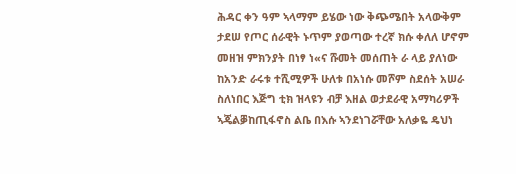ሕዳር ቀን ዓም ኣላማም ይሄው ነው ቅጭሜበት አላውቅም ታደሠ የጦር ሰራዊት ኑጥም ያወጣው ተረኛ ክሱ ቀለለ ሆኖም መዘዝ ምክንያት በነፃ ነ«ና ሹመት መሰጠት ራ ላይ ያለነው ከአንድ ራሩቱ ተሺሚዎች ሁለቱ በአነሱ መሾም ስደሰት አሠራ ስለነበር እጅግ ቲክ ዝላዩን ብቻ እዘል ወታደራዊ አማካሪዎች ኣጄልቓከጢፋኖስ ልቤ በእሱ ኣንደነገሯቸው አለቃዬ ዴህነ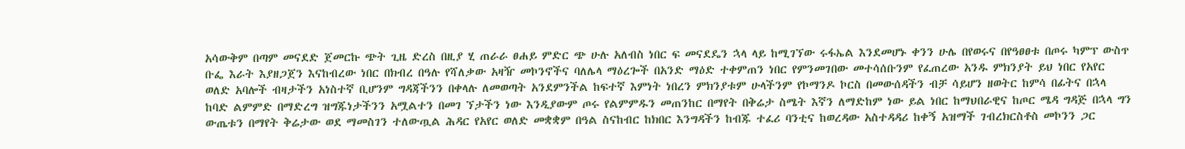አሳውቅም በጣም መናደድ ጀመርኩ ጭት ጊዜ ድረስ በዚያ ሂ ጠራራ ፀሐይ ምድር ጭ ሁሉ አለብስ ነበር ፍ መናደዴን ኋላ ላይ ከሚገኘው ሩፋኤል እንደመሆኑ ቀንን ሁሌ በየወሩና በየዓፀፀቱ በጦሩ ካምፕ ውስጥ ቡፌ እራት እያዘጋጀን እናከብረው ነበር በክብረ በዓሉ የሻለቃው አዛዥ መኮንኖችና ባለሌላ ማዕረጐች በአንድ ማዕድ ተቀምጠን ነበር የምንመገበው መተሳሰቡንም የፈጠረው አንዱ ምክንያት ይህ ነበር የአየር ወለድ አባሎች ብዛታችን አነስተኛ ቢሆንም ግዳጃችንን በቀላሉ ለመወጣት አንደምንችል ከፍተኛ እምነት ነበረን ምክንያቱም ሁላችንም የኮማንዶ ኮርስ በመውሰዳችን ብቻ ሳይሆን ዘወትር ከምሳ በፊትና በኋላ ከባድ ልምምድ በማድረግ ዝግጁነታችንን አሟልተን በመገ ኘታችን ነው እንዲያውም ጦሩ የልምምዱን መጠንከር በማየት በቅሬታ ስሜት እኛን ለማድከም ነው ይል ነበር ከማህበራዊና ከጦር ሜዳ ግዳጅ በኋላ ግን ውጤቱን በማየት ቅሬታው ወደ ማመስገን ተለውጧል ሕዳር የአየር ወለድ መቋቋም በዓል ስናከብር ከክበር እንግዳችን ከብጁ ተፈሪ ባንቲና ከወረዳው አስተዳዳሪ ከቀኝ አዝማች ገብረክርስቶስ መኮንን ጋር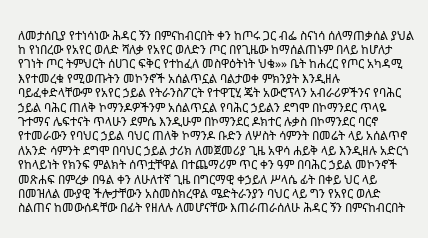ለመታሰቢያ የተነሳነው ሕዳር ኝን በምናከብርበት ቀን ከጦሩ ጋር ብፌ ስናነሳ ሰለማጠቃሰል ያህል ከ የነበረው የአየር ወለድ ሻለቃ የአየር ወለድን ጦር በየጊዜው ከማሰልጠኑም በላይ ከሆለታ የገነት ጦር ትምህርት ሰሀገር ፍቅር የተከፈለ መስዋዕትነት ህቄ»» ቤት ከሐረር የጦር አካዳሚ እየተመረቁ የሚወጡትን መኮንኖች አሰልጥኗል ባልታወቀ ምክንያት እንዲዘሉ ባይፈቀድላቸውም የአየር ኃይል የትራንስፖርት የተዋፒሂ ጄት አውሮፕላን አብራሪዎችንና የባሕር ኃይል ባሕር ጠለቅ ኮማንዶዎችንም አሰልጥኗል የባሕር ኃይልን ደግሞ በኮማንደር ጥላዬ ጉተማና ሌፍተናት ጥላሁን ደምሴ እንዲሁም በኮማንደር ዶክተር ሉቃስ በኮማንደር ባርኖ የተመራውን የባህር ኃይል ባህር ጠለቅ ኮማንዶ ቡድን ለሦስት ሳምንት በመሬት ላይ አሰልጥኖ ለአንድ ሳምንት ደግሞ በባህር ኃይል ታሪክ ለመጀመሪያ ጊዜ አዋሳ ሐይቅ ላይ እንዲዘሉ አድርጎ የከላይነት የክንፍ ምልክት ሰጥቷቸዋል በተጨማሪም ጥር ቀን ዓም በባሕር ኃይል መኮንኖች መጽሐፍ በምረቃ በዓል ቀን ለሁለተኛ ጊዜ በግርማዊ ቀኃይለ ሥላሴ ፊት በቀይ ህር ላይ በመዝለል ሙያዊ ችሎታቸውን አስመስክረዋል ሜድትራንያን ባህር ላይ ግን የአየር ወለድ ስልጠና ከመውሰዳቸው በፊት የዘለሉ ለመሆናቸው እጠራጠራሰለሁ ሕዳር ኝን በምናከብርበት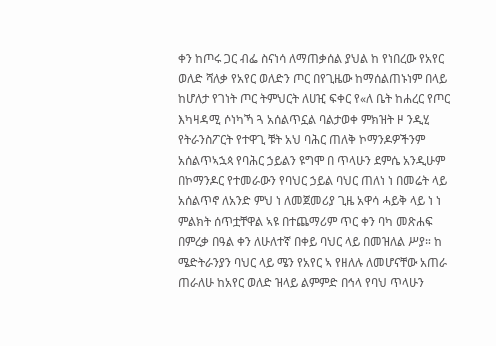ቀን ከጦሩ ጋር ብፌ ስናነሳ ለማጠቃሰል ያህል ከ የነበረው የአየር ወለድ ሻለቃ የአየር ወለድን ጦር በየጊዜው ከማሰልጠኑነም በላይ ከሆለታ የገነት ጦር ትምህርት ለሀዢ ፍቀር የ«ለ ቤት ከሐረር የጦር እካዛዳሚ ሶነካኻ ጓ አሰልጥኗል ባልታወቀ ምክዝት ዞ ንዲሂ የትራንስፖርት የተዋጊ ቹት አህ ባሕር ጠለቅ ኮማንዶዎችንም አሰልጥኣኋጳ የባሕር ኃይልን ዩግሞ በ ጥላሁን ደምሴ አንዲሁም በኮማንዶር የተመራውን የባህር ኃይል ባህር ጠለነ ነ በመሬት ላይ አሰልጥኖ ለአንድ ምህ ነ ለመጀመሪያ ጊዜ አዋሳ ሓይቅ ላይ ነ ነ ምልክት ሰጥቷቸዋል ኣዩ በተጨማሪም ጥር ቀን ባካ መጽሐፍ በምረቃ በዓል ቀን ለሁለተኛ በቀይ ባህር ላይ በመዝለል ሥያ። ከ ሜድትራንያን ባህር ላይ ሜን የአየር ኣ የዘለሉ ለመሆናቸው አጠራ ጠራለሁ ከአየር ወለድ ዝላይ ልምምድ በኅላ የባህ ጥላሁን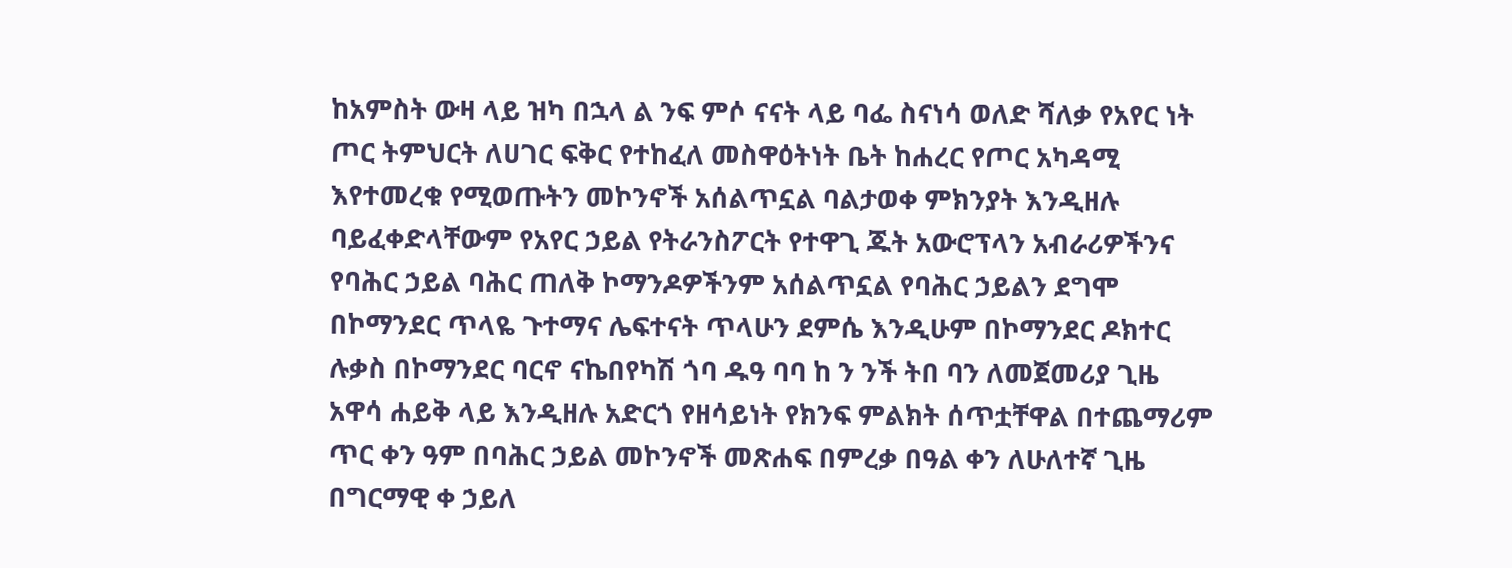ከአምስት ውዛ ላይ ዝካ በኋላ ል ንፍ ምሶ ናናት ላይ ባፌ ስናነሳ ወለድ ሻለቃ የአየር ነት ጦር ትምህርት ለሀገር ፍቅር የተከፈለ መስዋዕትነት ቤት ከሐረር የጦር አካዳሚ እየተመረቁ የሚወጡትን መኮንኖች አሰልጥኗል ባልታወቀ ምክንያት እንዲዘሉ ባይፈቀድላቸውም የአየር ኃይል የትራንስፖርት የተዋጊ ጁት አውሮፕላን አብራሪዎችንና የባሕር ኃይል ባሕር ጠለቅ ኮማንዶዎችንም አሰልጥኗል የባሕር ኃይልን ደግሞ በኮማንደር ጥላዬ ጉተማና ሌፍተናት ጥላሁን ደምሴ እንዲሁም በኮማንደር ዶክተር ሉቃስ በኮማንደር ባርኖ ናኬበየካሽ ጎባ ዱዓ ባባ ከ ን ንች ትበ ባን ለመጀመሪያ ጊዜ አዋሳ ሐይቅ ላይ እንዲዘሉ አድርጎ የዘሳይነት የክንፍ ምልክት ሰጥቷቸዋል በተጨማሪም ጥር ቀን ዓም በባሕር ኃይል መኮንኖች መጽሐፍ በምረቃ በዓል ቀን ለሁለተኛ ጊዜ በግርማዊ ቀ ኃይለ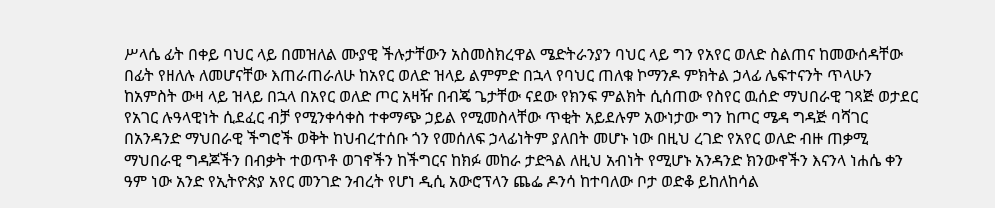ሥላሴ ፊት በቀይ ባህር ላይ በመዝለል ሙያዊ ችሉታቸውን አስመስክረዋል ሜድትራንያን ባህር ላይ ግን የአየር ወለድ ስልጠና ከመውሰዳቸው በፊት የዘለሉ ለመሆናቸው እጠራጠራለሁ ከአየር ወለድ ዝላይ ልምምድ በኋላ የባህር ጠለቁ ኮማንዶ ምክትል ኃላፊ ሌፍተናንት ጥላሁን ከአምስት ውዛ ላይ ዝላይ በኋላ በአየር ወለድ ጦር አዛዥ በብጄ ጌታቸው ናደው የክንፍ ምልክት ሲሰጠው የስየር ዉሰድ ማህበራዊ ገጻጅ ወታደር የአገር ሉዓላዊነት ሲደፈር ብቻ የሚንቀሳቀስ ተቀማጭ ኃይል የሚመስላቸው ጥቂት አይደሉም አውነታው ግን ከጦር ሜዳ ግዳጅ ባሻገር በአንዳንድ ማህበራዊ ችግሮች ወቅት ከህብረተሰቡ ጎን የመሰለፍ ኃላፊነትም ያለበት መሆኑ ነው በዚህ ረገድ የአየር ወለድ ብዙ ጠቃሚ ማህበራዊ ግዳጆችን በብቃት ተወጥቶ ወገኖችን ከችግርና ከክፉ መከራ ታድጓል ለዚህ አብነት የሚሆኑ አንዳንድ ክንውኖችን እናንላ ነሐሴ ቀን ዓም ነው አንድ የኢትዮጵያ አየር መንገድ ንብረት የሆነ ዲሲ አውሮፕላን ጨፌ ዶንሳ ከተባለው ቦታ ወድቆ ይከለከሳል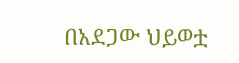በአደጋው ህይወቷ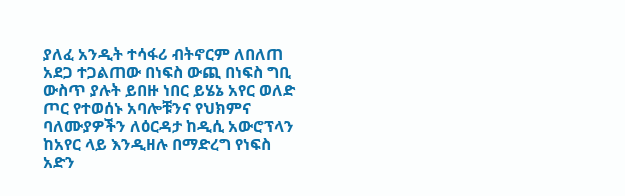ያለፈ አንዲት ተሳፋሪ ብትኖርም ለበለጠ አደጋ ተጋልጠው በነፍስ ውጪ በነፍስ ግቢ ውስጥ ያሉት ይበዙ ነበር ይሄኔ አየር ወለድ ጦር የተወሰኑ አባሎቹንና የህክምና ባለሙያዎችን ለዕርዳታ ከዲሲ አውሮፕላን ከአየር ላይ እንዲዘሉ በማድረግ የነፍስ አድን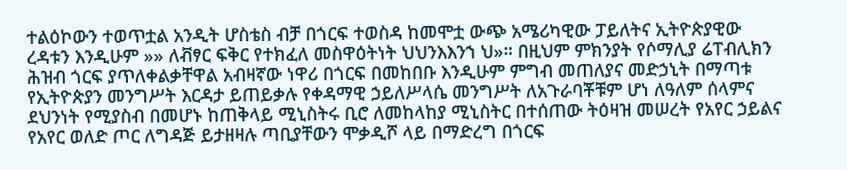ተልዕኮውን ተወጥቷል አንዲት ሆስቴስ ብቻ በጎርፍ ተወስዳ ከመሞቷ ውጭ አሜሪካዊው ፓይለትና ኢትዮጵያዊው ረዳቱን እንዲሁም »» ለቭፃር ፍቅር የተክፈለ መስዋዕትነት ህህንእእንኀ ህ»። በዚህም ምክንያት የሶማሊያ ሬፐብሊክን ሕዝብ ጎርፍ ያጥለቀልቃቸዋል አብዛኛው ነዋሪ በጎርፍ በመከበቡ እንዲሁም ምግብ መጠለያና መድኃኒት በማጣቱ የኢትዮጵያን መንግሥት እርዳታ ይጠይቃሉ የቀዳማዊ ኃይለሥላሴ መንግሥት ለአጉራባቾቹም ሆነ ለዓለም ሰላምና ደህንነት የሚያስብ በመሆኑ ከጠቅላይ ሚኒስትሩ ቢሮ ለመከላከያ ሚኒስትር በተሰጠው ትዕዛዝ መሠረት የአየር ኃይልና የአየር ወለድ ጦር ለግዳጅ ይታዘዛሉ ጣቢያቸውን ሞቃዲሾ ላይ በማድረግ በጎርፍ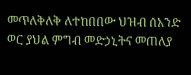መጥለቅለቅ ለተከበበው ህዝብ ሰአንድ ወር ያህል ምግብ መድኃኒትና መጠለያ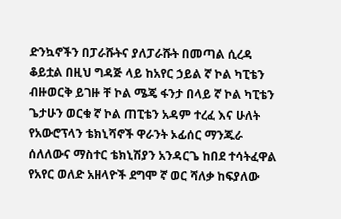ድንኳኖችን በፓራሹትና ያለፓራሹት በመጣል ሲረዳ ቆይቷል በዚህ ግዳጅ ላይ ከአየር ኃይል ኛ ኮል ካፒቴን ብዙወርቅ ይገዙ ቸ ኮል ሜጄ ፋንታ በላይ ኛ ኮል ካፒቴን ጌታሁን ወርቁ ኛ ኮል ጠፒቴን አዳም ተረፈ እና ሁለት የአውሮፕላን ቴክኒሻኖች ዋራንት ኦፊሰር ማንጁራ ሰለለውና ማስተር ቴክኒሽያን አንዳርጌ ከበደ ተሳትፈዋል የአየር ወለድ አዘላዮች ደግሞ ኛ ወር ሻለቃ ከፍያለው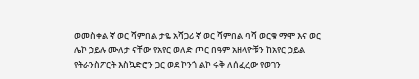ወመስቀል ኛ ወር ሻምበል ታዬ አሻጋሪ ኛ ወር ሻምበል ባሻ ወርቁ ማሞ እና ወር ሌኮ ኃይሉ ሙለታ ናቸው የአየር ወለድ ጦር በዓም አዘላዮቹን ከአየር ኃይል የትራንስፖርት እስኳድሮን ጋር ወደ ኮንጎ ልኮ ሩቅ ለሰፈረው የወገን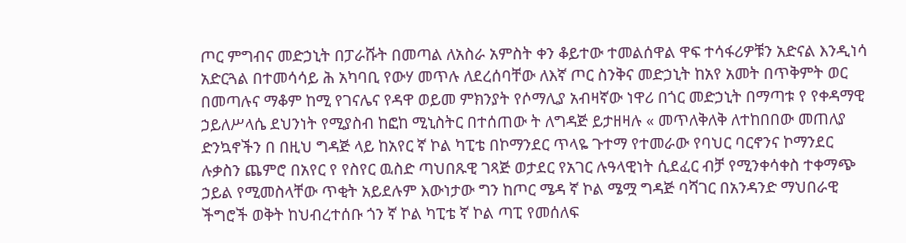ጦር ምግብና መድኃኒት በፓራሹት በመጣል ለአስራ አምስት ቀን ቆይተው ተመልሰዋል ዋፍ ተሳፋሪዎቹን አድናል እንዲነሳ አድርጓል በተመሳሳይ ሕ አካባቢ የውሃ መጥሉ ለደረሰባቸው ለእኛ ጦር ስንቅና መድኃኒት ከአየ አመት በጥቅምት ወር በመጣሉና ማቆም ከሚ የገናሌና የዳዋ ወይመ ምክንያት የሶማሊያ አብዛኛው ነዋሪ በጎር መድኃኒት በማጣቱ የ የቀዳማዊ ኃይለሥላሴ ደህንነት የሚያስብ ከፎከ ሚኒስትር በተሰጠው ት ለግዳጅ ይታዘዛሉ « መጥለቅለቅ ለተከበበው መጠለያ ድንኳኖችን በ በዚህ ግዳጅ ላይ ከአየር ኛ ኮል ካፒቴ በኮማንደር ጥላዬ ጉተማ የተመራው የባህር ባርኖንና ኮማንደር ሉቃስን ጨምሮ በአየር የ የስየር ዉስድ ጣህበጹዊ ገጻጅ ወታደር የአገር ሉዓላዊነት ሲደፈር ብቻ የሚንቀሳቀስ ተቀማጭ ኃይል የሚመስላቸው ጥቂት አይደሉም እውነታው ግን ከጦር ሜዳ ኛ ኮል ሜሟ ግዳጅ ባሻገር በአንዳንድ ማህበራዊ ችግሮች ወቅት ከህብረተሰቡ ጎን ኛ ኮል ካፒቴ ኛ ኮል ጣፒ የመሰለፍ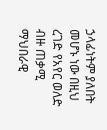ኃላፊነትም ያለበት መሆኑ ነው በዚህ ረገድ የአየር ወለድ ብዙ ጠቃሚ ማህበራዊ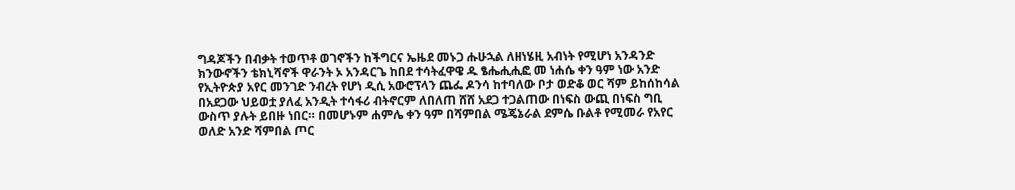ግዳጆችን በብቃት ተወጥቶ ወገኖችን ከችግርና ኤዜደ መኑጋ ሑሁኋል ለዘነሄዚ አብነት የሚሆነ አንዳንድ ክንውኖችን ቴክኒሻኖች ዋራንት ኦ አንዳርጌ ከበደ ተሳትፈዋዌ ዱ ፄሔሒሒፎ መ ነሐሴ ቀን ዓም ነው አንድ የኢትዮጵያ አየር መንገድ ንብረት የሆነ ዲሲ አውሮፕላን ጨፌ ዶንሳ ከተባለው ቦታ ወድቆ ወር ሻም ይከሰከሳል በአደጋው ህይወቷ ያለፈ አንዲት ተሳፋሪ ብትኖርም ለበለጠ ሸሸ አደጋ ተጋልጠው በነፍስ ውጪ በነፍስ ግቢ ውስጥ ያሉት ይበዙ ነበር። በመሆኑም ሐምሌ ቀን ዓም በሻምበል ሜጄኔራል ደምሴ ቡልቶ የሚመራ የአየር ወለድ አንድ ሻምበል ጦር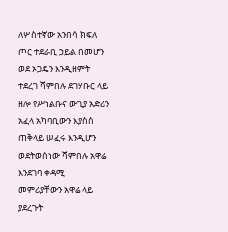ለሦስተኛው አንበሳ ክፍለ ጦር ተደራቢ ኃይል በመሆን ወደ ኦጋዴን እንዲዘምት ተደረገ ሻምበሉ ደገሃቡር ላይ ዘሎ የሥነልቡና ውጊያ አድሪን አፈላ አካባቢውን እያስስ ጠቅላይ ሠፈሩ እንዲሆን ወደትወሰነው ሻምበሉ አዋሬ እንደገባ ቀዳሚ መምሪያቸውን አዋሬ ላይ ያደረጉት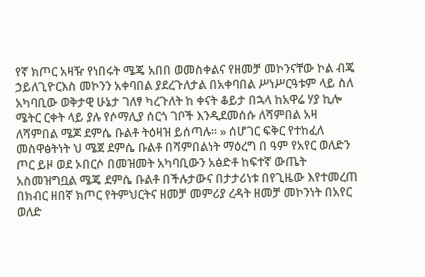የኛ ክጦር አዛዥ የነበሩት ሜጄ አበበ ወመስቀልና የዘመቻ መኮንናቸው ኮል ብጄ ኃይለጊዮርእስ መኮንን አቀባበል ያደረጉለታል በአቀባበል ሥነሥርዓቱም ላይ ስለ አካባቢው ወቅታዊ ሁኔታ ገለፃ ካረጉለት ከ ቀናት ቆይታ በኋላ ከአዋሬ ሃያ ኪሎ ሜትር ርቀት ላይ ያሉ የሶማሊያ ሰርጎ ገቦች እንዲደመሰሱ ለሻምበል አዛ ለሻምበል ሜጆ ደምሴ ቡልቶ ትዕዛዝ ይሰጣሉ። » ሰሆገር ፍቅር የተከፈለ መስዋፅትነት ህ ሜጀ ደምሴ ቡልቶ በሻምበልነት ማዕረግ በ ዓም የአየር ወለድን ጦር ይዞ ወደ ኦበርሶ በመዝመት አካባቢውን አፅድቶ ከፍተኛ ውጤት አስመዝግቧል ሜጄ ደምሴ ቡልቶ በችሉታውና በታታሪነቱ በየጊዜው እየተመረጠ በክብር ዘበኛ ክጦር የትምህርትና ዘመቻ መምሪያ ረዳት ዘመቻ መኮንነት በአየር ወለድ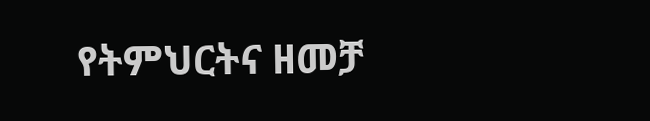የትምህርትና ዘመቻ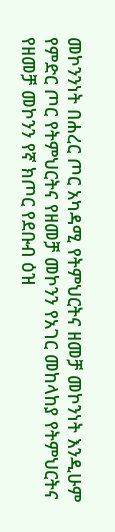መኮንንነት በሐረር ጦር አካዳሚ የትምህርትና ዘመቻ መኮንነት እንዲሁም የምድር ጦር የትምህርትና የዘመቻ መኮንን የአገር መከላከያ የትምህርትና የዘመቻ መኮንን የኛ ክጦር የደቡብ ዕዝ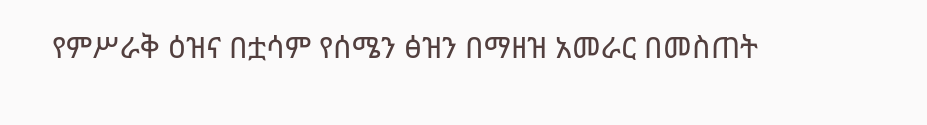የምሥራቅ ዕዝና በቷሳም የሰሜን ፅዝን በማዘዝ አመራር በመስጠት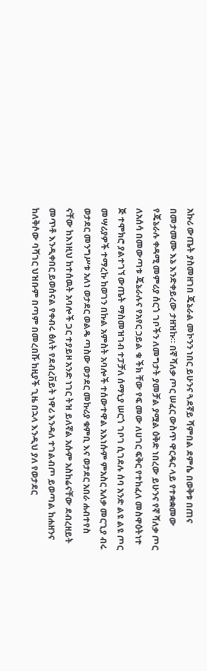አኩሪ ውጤት ያስመዘገበ ጄኔራል መኮንን ነበር ይሁንና ጓደኛይ ሻምበል ደምሴ በወቅቱ በጠና በመታመሙ እኔ እንድቀይረው ታዘዝኩ። በኛ ሻለቃ ጦር ሠፈር ውስጥ ዋርዴር ላይ የተቋቋመው የጄኔራሉ ቀዳሚ መምሪያ ሰርጎ ገቦችን ለመግታት ያመቻል ያሟል ዕቅድ ነበረው ይሁንና የኛ ሻለቃ ጦር ለአሰሳ በመውጣቱ ጄኔራሉና የአየር ኃይል ቁ ችክ ቸው የፍ መው ለሀገር ፍቅር የተከፈለ መስዋዕትነተ ጅ ተሞክሮ ያልተገኘ ውጤት ማስመዝገብ ተፓቻለ ሰማኒያ ሠርጎ ገቦገ ሲገደሉ ሰባ አንድ ልዩ ልዩ ጦር መሣሪያዎች ተማረኩ ከወገን በኩል አምስት አባሎች ተሰውተዋል አእነሱም ምአስር አለቃ መርጊያ ብሩ ወታደር መንግሥቱ አለነ ወታደር ወልዴ ጣስው ወታደር መኩሪያ ቁምቢ እና ወታደር አበራ ሐብተየስ ናቸው ከእነዚህ ከተሰዉት አባሎች ጋር ተያይዞ አንድ ነገር ትዝ ይለኛል አሱም አስከሬናቸው ደብረዘይት መጥቶ እንዲቀበር ይወሰናል የቀብሩ ፅለት የደብረቨይት ነዋሪ እንዳለ ተገልብጦ ይወጣል ከሐዘንና ከለቅሶው ባሻገር ህዝቡም በጣም በመረበሹ ከዚያች ጊዜ በኋላ እንዲህ ያለ የወታደር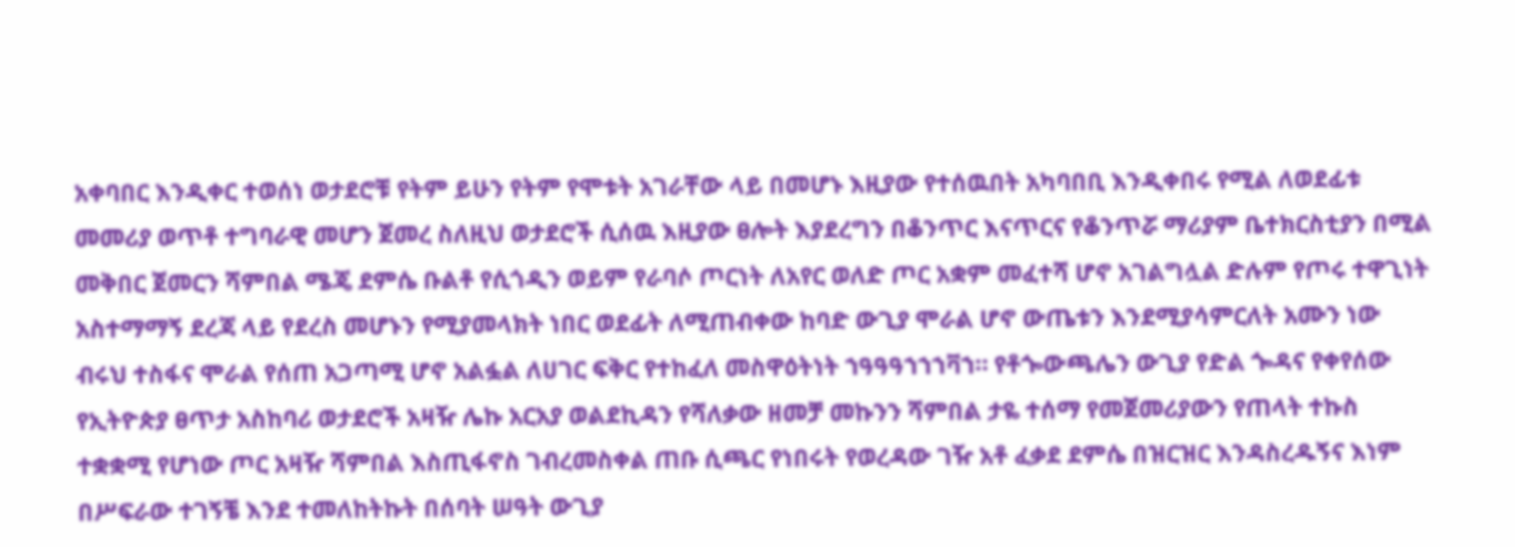አቀባበር እንዲቀር ተወሰነ ወታደሮቹ የትም ይሁን የትም የሞቱት አገራቸው ላይ በመሆኑ እዚያው የተሰዉበት አካባበቢ እንዲቀበሩ የሚል ለወደፊቱ መመሪያ ወጥቶ ተግባራዊ መሆን ጀመረ ስለዚህ ወታደሮች ሲሰዉ እዚያው ፀሎት እያደረግን በቆንጥር እናጥርና የቆንጥሯ ማሪያም ቤተክርስቲያን በሚል መቅበር ጀመርን ሻምበል ሜጄ ደምሴ ቡልቶ የሲጎዲን ወይም የራባሶ ጦርነት ለአየር ወለድ ጦር አቋም መፈተሻ ሆኖ አገልግሏል ድሉም የጦሩ ተዋጊነት አስተማማኝ ደረጃ ላይ የደረስ መሆኑን የሚያመላክት ነበር ወደፊት ለሚጠብቀው ከባድ ውጊያ ሞራል ሆኖ ውጤቱን እንደሚያሳምርለት አሙን ነው ብሩህ ተስፋና ሞራል የሰጠ አጋጣሚ ሆኖ አልፏል ለሀገር ፍቅር የተከፈለ መስዋዕትነት ኀዓዓዓኀኀኀቫኀ። የቶጐውጫሌን ውጊያ የድል ጐዳና የቀየሰው የኢትዮጵያ ፀጥታ አስከባሪ ወታደሮች አዛዥ ሌኩ አርአያ ወልደኪዳን የሻለቃው ዘመቻ መኩንን ሻምበል ታዬ ተሰማ የመጀመሪያውን የጠላት ተኩስ ተቋቋሚ የሆነው ጦር አዛዥ ሻምበል እስጢፋኖስ ገብረመስቀል ጠቡ ሲጫር የነበሩት የወረዳው ገዥ አቶ ፈቃደ ደምሴ በዝርዝር እንዳስረዱኝና እነም በሥፍራው ተገኝቼ እንደ ተመለከትኩት በሰባት ሠዓት ውጊያ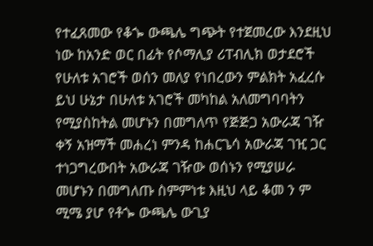የተፈጸመው የቆጐ ውጫሌ ግጭት የተጀመረው እንደዚህ ነው ከአንድ ወር በፊት የሶማሊያ ሪፐብሊክ ወታደሮች የሁለቱ አገሮች ወሰን መለያ የነበረውን ምልክት አፈረሱ ይህ ሁኔታ በሁለቱ አገሮች መካከል አለመግባባትን የሚያስከትል መሆኑን በመግለጥ የጅጅጋ አውራጃ ገዥ ቀኝ አዝማች መሐረነ ምንዳ ከሐርጌሳ አውራጃ ገዢ ጋር ተነጋግረውበት አውራጃ ገዥው ወሰኑን የሚያሠራ መሆኑን በመግለጡ ስምምነቱ እዚህ ላይ ቆመ ን ም ሚሜ ያሆ የቶጐ ውጫሌ ውጊያ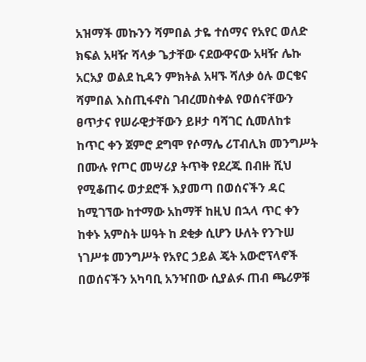አዝማች መኩንን ሻምበል ታዬ ተሰማና የአየር ወለድ ክፍል አዛዥ ሻላቃ ጌታቸው ናደውዋናው አዛዥ ሌኩ አርአያ ወልደ ኪዳን ምክትል አዛኙ ሻለቃ ዕሉ ወርቄና ሻምበል እስጢፋኖስ ገብረመስቀል የወሰናቸውን ፀጥታና የሠራዊታቸውን ይዞታ ባሻገር ሲመለከቱ ከጥር ቀን ጀምሮ ደግሞ የሶማሌ ሪፐብሊክ መንግሥት በሙሉ የጦር መሣሪያ ትጥቅ የደረጁ በብዙ ሺህ የሚቆጠሩ ወታደሮች እያመጣ በወሰናችን ዳር ከሚገኘው ከተማው አከማቸ ከዚህ በኋላ ጥር ቀን ከቀኑ አምስት ሠዓት ከ ደቂቃ ሲሆን ሁለት የንጉሠ ነገሥቱ መንግሥት የአየር ኃይል ጄት አውሮፕላኖች በወሰናችን አካባቢ አንዣበው ሲያልፉ ጠብ ጫሪዎቹ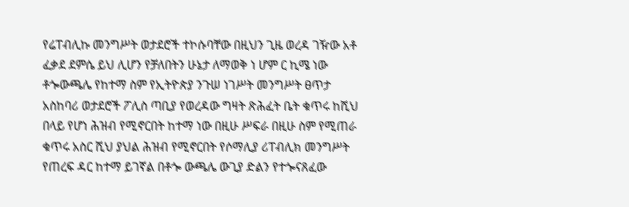የሬፐብሊኩ መንግሥት ወታደሮች ተኮሱባቸው በዚህን ጊዜ ወረዳ ገዥው አቶ ፈቃደ ደምሴ ይህ ሊሆን የቻለበትን ሁኔታ ለማወቅ ነ ሆም ር ኪሜ ነው ቶጐውጫሌ የከተማ ስም የኢትዮጵያ ንጉሠ ነገሥት መንግሥት ፀጥታ አስከባሪ ወታደሮች ፖሊስ ጣቢያ የወረዳው ግዛት ጽሕፈት ቤት ቁጥሩ ከሺህ በላይ የሆነ ሕዝብ የሚኖርበት ከተማ ነው በዚሁ ሥፍራ በዚሁ ስም የሚጠራ ቁጥሩ አስር ሺህ ያህል ሕዝብ የሚኖርበት የሶማሊያ ሪፐብሊክ መንግሥት የጠረፍ ዳር ከተማ ይገኛል በቶጐ ውጫሌ ውጊያ ድልን የተጐናጸፈው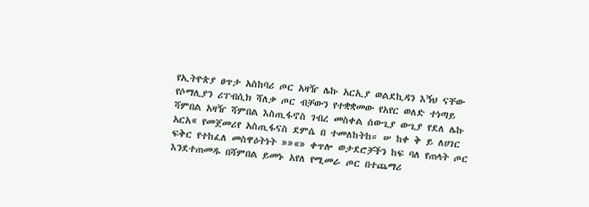የኢትዮጵያ ፀጥታ አስከባሪ ጦር አዛዥ ሌኩ አርኢያ ወልደኪዳን እኝህ ናቸው የሶማሊያን ሪፐብሲክ ሻለቃ ጦር ብቻውን የተቋቋመው የአየር ወለድ ተነጣይ ሻምበል አዛዥ ሻምበል እስጢፋኖስ ገብረ መስቀል ሰውጊያ ውጊያ የደለ ሌኩ አርአ« የመጀመሪየ አስጢፋናስ ደምሴ በ ተመለከትከ። ሠ ከቀ ቅ ይ ለሀገር ፍቅር የተከፈለ መስዋዕትነት »»«» ቀጥሎ ወታደሮቻችን ከፍ ባለ የጠላት ጦር እንደተጠመዱ በሻምበል ይመኑ አየለ የሚመራ ጦር በተጨማሪ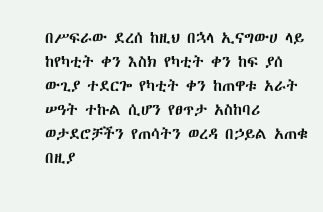በሥፍራው ደረሰ ከዚህ በኋላ ኢናግውሀ ላይ ከየካቲት ቀን እስክ የካቲት ቀን ከፍ ያሰ ውጊያ ተደርጐ የካቲት ቀን ከጠዋቱ አራት ሠዓት ተኩል ሲሆን የፀጥታ አስከባሪ ወታደሮቻችን የጠሳትን ወረዳ በኃይል አጠቁ በዚያ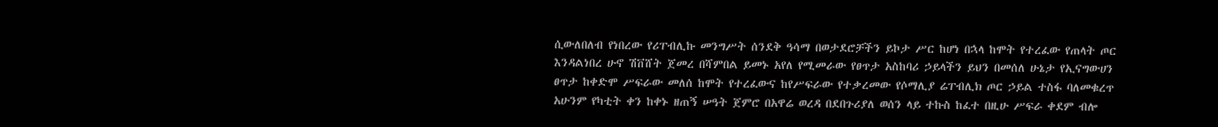ሲውለበለብ የነበረው የሪፐብሊኩ መንግሥት ሰንደቅ ዓሳማ በወታደሮቻችን ይኮታ ሥር ከሆነ በኋላ ከሞት የተረፈው የጠላት ጦር እንዳልነበረ ሁኖ ሽቨሸት ጀመረ በሻምበል ይመኑ አየለ የሚመራው የፀጥታ አስከባሪ ኃይላችን ይህን በመሰለ ሁኔታ የኢናግውሀን ፀጥታ ከቀድሞ ሥፍራው መለሰ ከሞት የተረፈውና ከየሥፍራው የተቃረመው የሶማሊያ ሬፐብሊክ ጦር ኃይል ተስፋ ባለመቁረጥ አሁንም የካቲት ቀን ከቀኑ ዘጠኝ ሠዓት ጀምሮ በአዋሬ ወረዳ በደበጉሪያለ ወሰን ላይ ተኩስ ከፈተ በዚሁ ሥፍራ ቀደም ብሎ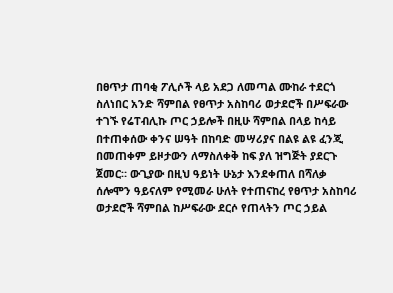በፀጥታ ጠባቂ ፖሊሶች ላይ አደጋ ለመጣል ሙከራ ተደርጎ ስለነበር አንድ ሻምበል የፀጥታ አስከባሪ ወታደሮች በሥፍራው ተገኙ የሬፐብሊኩ ጦር ኃይሎች በዚሁ ሻምበል በላይ ከሳይ በተጠቀሰው ቀንና ሠዓት በከባድ መሣሪያና በልዩ ልዩ ፈንጂ በመጠቀም ይዞታውን ለማስለቀቅ ከፍ ያለ ዝግጅት ያደርጉ ጀመር። ውጊያው በዚህ ዓይነት ሁኔታ እንደቀጠለ በሻለቃ ሰሎሞን ዓይናለም የሚመራ ሁለት የተጠናከረ የፀጥታ አስከባሪ ወታደሮች ሻምበል ከሥፍራው ደርሶ የጠላትን ጦር ኃይል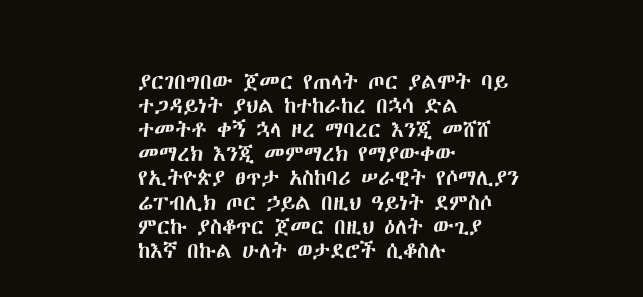ያርገበግበው ጀመር የጠላት ጦር ያልሞት ባይ ተጋዳይነት ያህል ከተከራከረ በኋሳ ድል ተመትቶ ቀኝ ኋላ ዞረ ማባረር እንጂ መሸሸ መማረክ እንጂ መምማረክ የማያውቀው የኢትዮጵያ ፀጥታ አስከባሪ ሠራዊት የሶማሊያን ሬፐብሊክ ጦር ኃይል በዚህ ዓይነት ደምስሶ ምርኩ ያስቆጥር ጀመር በዚህ ዕለት ውጊያ ከእኛ በኩል ሁለት ወታደሮች ሲቆስሉ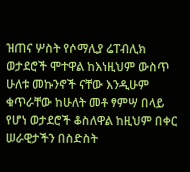ዝጠና ሦስት የሶማሊያ ሬፐብሊክ ወታደሮች ሞተዋል ከእነዚህም ውስጥ ሁለቱ መኩንኖች ናቸው እንዲሁም ቁጥራቸው ከሁለት መቶ ፃምሣ በላይ የሆነ ወታደሮች ቆስለዋል ከዚህም በቀር ሠራዊታችን በስድስት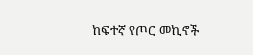ከፍተኛ የጦር መኪኖች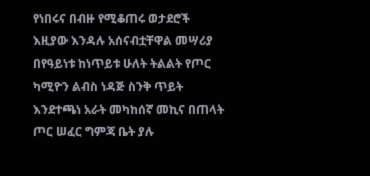የነበሩና በብዙ የሚቆጠሩ ወታደሮች እዚያው እንዳሉ አሰናብቷቸዋል መሣሪያ በየዓይነቱ ከነጥይቱ ሁለት ትልልት የጦር ካሚዮን ልብስ ነዳጅ ስንቅ ጥይት እንደተጫነ አራት መካከሰኛ መኪና በጠላት ጦር ሠፈር ግምጃ ቤት ያሉ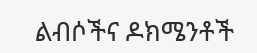ልብሶችና ዶክሜንቶች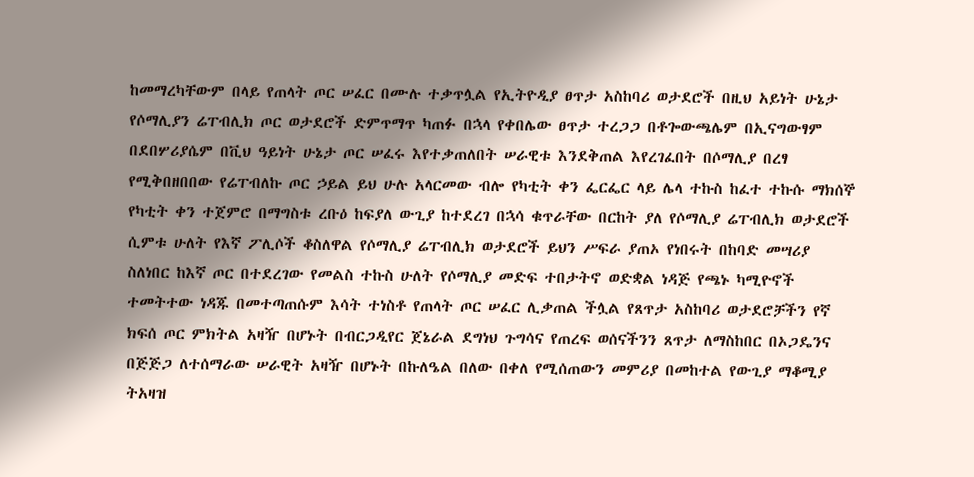ከመማረካቸውም በላይ የጠላት ጦር ሠፈር በሙሉ ተቃጥሏል የኢትዮዲያ ፀጥታ አስከባሪ ወታደሮች በዚህ አይነት ሁኔታ የሶማሊያን ሬፐብሊክ ጦር ወታደሮች ድምጥማጥ ካጠፉ በኋላ የቀበሌው ፀጥታ ተረጋጋ በቶጐውጫሌም በኢናግውፃም በደበሦሪያሴም በቪህ ዓይነት ሁኔታ ጦር ሠፈሩ እየተቃጠለበት ሠራዊቱ እንደቅጠል እየረገፈበት በሶማሊያ በረፃ የሚቅበዘበበው የሬፐብለኩ ጦር ኃይል ይህ ሁሉ አላርመው ብሎ የካቲት ቀን ፌርፌር ላይ ሌላ ተኩስ ከፈተ ተኩሱ ማክሰኞ የካቲት ቀን ተጀምሮ በማግስቱ ረቡዕ ከፍያለ ውጊያ ከተደረገ በኋሳ ቁጥራቸው በርከት ያለ የሶማሊያ ሬፐብሊክ ወታደሮች ሲምቱ ሁለት የእኛ ፖሊሶች ቆስለዋል የሶማሊያ ሬፐብሊክ ወታደሮች ይህን ሥፍራ ያጠኦ የነበሩት በከባድ መሣሪያ ስለነበር ከእኛ ጦር በተደረገው የመልስ ተኩስ ሁለት የሶማሊያ መድፍ ተበታትኖ ወድቋል ነዳጅ የጫኑ ካሚዮኖች ተመትተው ነዳጁ በመተጣጠሱም እሳት ተነስቶ የጠላት ጦር ሠፈር ሊቃጠል ችሏል የጸጥታ አስከባሪ ወታደሮቻችን የኛ ክፍሰ ጦር ምክትል አዛዥ በሆኑት በብርጋዲየር ጀኔራል ደግነህ ጉግሳና የጠረፍ ወሰናችንን ጸጥታ ለማስከበር በኦጋዴንና በጅጅጋ ለተሰማራው ሠራዊት አዛዥ በሆኑት በኩለዔል በለው በቀለ የሚሰጠውን መምሪያ በመከተል የውጊያ ማቆሚያ ትአዛዝ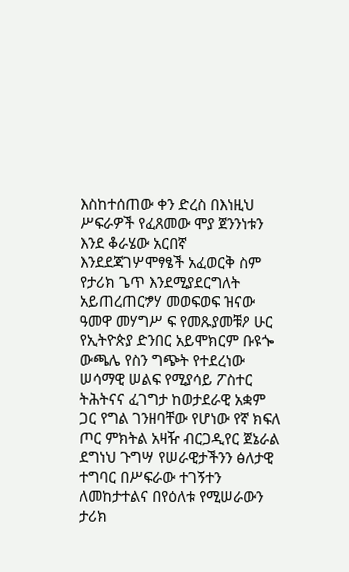እስከተሰጠው ቀን ድረስ በእነዚህ ሥፍራዎች የፈጸመው ሞያ ጀንንነቱን እንደ ቆራሄው አርበኛ እንደደጃገሦሞፃፄች አፈወርቅ ስም የታሪክ ጌጥ እንደሚያደርግለት አይጠረጠርፇሃ መወፍወፍ ዝናው ዓመዋ መሃግሥ ፍ የመጹያመቹዖ ሁር የኢትዮጵያ ድንበር አይሞክርም ቡዩጐ ውጫሌ የስን ግጭት የተደረነው ሠሳማዊ ሠልፍ የሚያሳይ ፖስተር ትሕትናና ፈገግታ ከወታደራዊ አቋም ጋር የግል ገንዘባቸው የሆነው የኛ ክፍለ ጦር ምክትል አዛዥ ብርጋዲየር ጀኔራል ደግነህ ጉግሣ የሠራዊታችንን ፅለታዊ ተግባር በሥፍራው ተገኝተን ለመከታተልና በየዕለቱ የሚሠራውን ታሪክ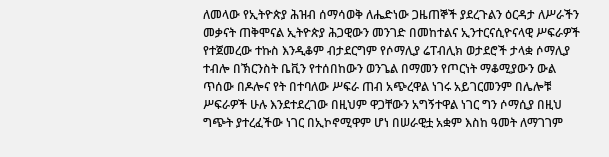ለመላው የኢትዮጵያ ሕዝብ ሰማሳወቅ ለሔድነው ጋዜጠኞች ያደረጉልን ዕርዳታ ለሥራችን መቃናት ጠቅሞናል ኢትዮጵያ ሕጋዊውን መንገድ በመከተልና ኢንተርናሲዮናላዊ ሥፍራዎች የተጀመረው ተኩስ እንዲቆም ብታደርግም የሶማሊያ ሬፐብሊክ ወታደሮች ታላቋ ሶማሊያ ተብሎ በኽርንስት ቤቪን የተሰበከውን ወንጌል በማመን የጦርነት ማቆሚያውን ውል ጥሰው በዶሎና የት በተባለው ሥፍራ ጠብ አጭረዋል ነገሩ አይገርመንም በሌሎቹ ሥፍራዎች ሁሉ እንደተደረገው በዚህም ዋጋቸውን አግኝተዋል ነገር ግን ሶማሲያ በዚህ ግጭት ያተረፈችው ነገር በኢኮኖሚዋም ሆነ በሠራዊቷ አቋም እስከ ዓመት ለማገገም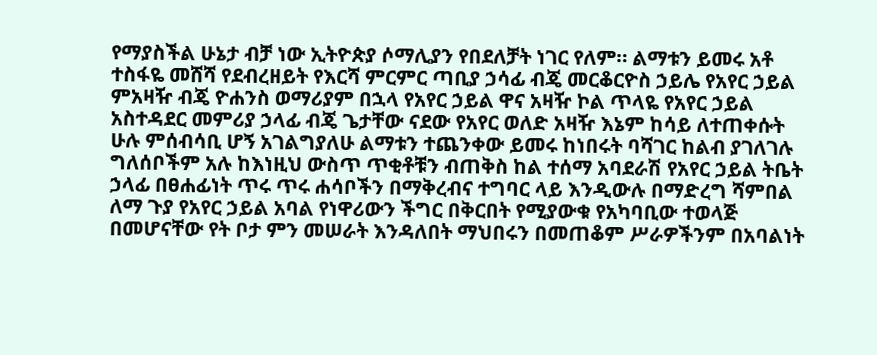የማያስችል ሁኔታ ብቻ ነው ኢትዮጵያ ሶማሊያን የበደለቻት ነገር የለም። ልማቱን ይመሩ አቶ ተስፋዬ መሸሻ የደብረዘይት የእርሻ ምርምር ጣቢያ ኃሳፊ ብጄ መርቆርዮስ ኃይሌ የአየር ኃይል ምአዛዥ ብጄ ዮሐንስ ወማሪያም በኋላ የአየር ኃይል ዋና አዛዥ ኮል ጥላዬ የአየር ኃይል አስተዳደር መምሪያ ኃላፊ ብጄ ጌታቸው ናደው የአየር ወለድ አዛዥ እኔም ከሳይ ለተጠቀሱት ሁሉ ምሰብሳቢ ሆኝ አገልግያለሁ ልማቱን ተጨንቀው ይመሩ ከነበሩት ባሻገር ከልብ ያገለገሉ ግለሰቦችም አሉ ከእነዚህ ውስጥ ጥቂቶቹን ብጠቅስ ከል ተሰማ አባደራሽ የአየር ኃይል ትቤት ኃላፊ በፀሐፊነት ጥሩ ጥሩ ሐሳቦችን በማቅረብና ተግባር ላይ እንዲውሉ በማድረግ ሻምበል ለማ ጉያ የአየር ኃይል አባል የነዋሪውን ችግር በቅርበት የሚያውቁ የአካባቢው ተወላጅ በመሆናቸው የት ቦታ ምን መሠራት እንዳለበት ማህበሩን በመጠቆም ሥራዎችንም በአባልነት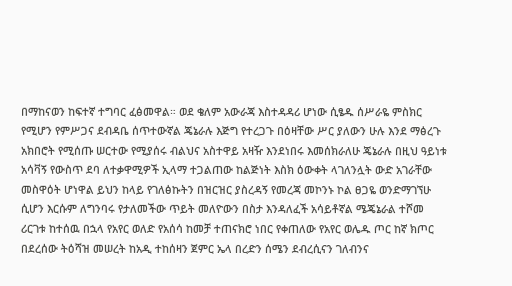በማከናወን ከፍተኛ ተግባር ፈፅመዋል። ወደ ቄለም አውራጃ እስተዳዳሪ ሆነው ሲፄዱ ሰሥራዬ ምስክር የሚሆን የምሥጋና ደብዳቤ ሰጥተውኛል ጄኔራሉ እጅግ የተረጋጉ በዕዛቸው ሥር ያለውን ሁሉ እንደ ማፅረጉ አክበሮት የሚሰጡ ሠርተው የሚያሰሩ ብልህና አስተዋይ አዛዥ እንደነበሩ እመሰክራለሁ ጄኔራሉ በዚህ ዓይነቱ አሳቫኝ የውስጥ ደባ ለተቃዋሚዎች ኢላማ ተጋልጠው ከልጅነት እስክ ዕውቀት ላገለንሏት ውድ አገራቸው መስዋዕት ሆነዋል ይህን ከላይ የገለፅኩትን በዝርዝር ያስረዳኝ የመረጃ መኮንኑ ኮል ፀጋዬ ወንድማገኘሁ ሲሆን እርሱም ለግንባሩ የታለመችው ጥይት መለዮውን በስታ እንዳለፈች አሳይቶኛል ሜጄኔራል ተሾመ ሪርገቱ ከተሰዉ በኋላ የአየር ወለድ የአሰሳ ከመቻ ተጠናክሮ ነበር የቀጠለው የአየር ወሌዱ ጦር ከኛ ክጦር በደረሰው ትዕሻዝ መሠረት ከአዲ ተከሰዛን ጀምር ኤላ በረድን ሰሜን ደብረሲናን ገለብንና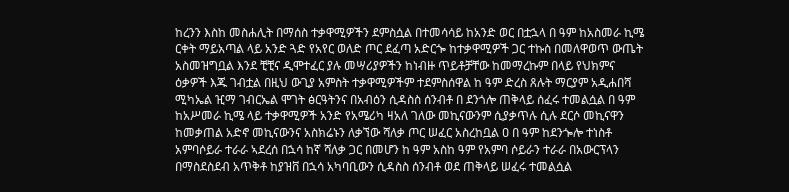ከረንን እስከ መስሐሊት በማሰስ ተቃዋሚዎችን ደምስሷል በተመሳሳይ ከአንድ ወር በቷኋላ በ ዓም ከአስመራ ኪሜ ርቀት ማይአጣል ላይ አንድ ጓድ የአየር ወለድ ጦር ደፈጣ አድርጐ ከተቃዋሚዎች ጋር ተኩስ በመለዋወጥ ውጤት አስመዝግቧል እንደ ቺቺና ዲሞተፈር ያሉ መሣሪያዎችን ከነብዙ ጥይቶቻቸው ከመማረኩም በላይ የህክምና ዕቃዎች እጁ ገብቷል በዚህ ውጊያ አምስት ተቃዋሚዎችም ተደምስሰዋል ከ ዓም ድረስ ጸሉት ማርያም አዲሐበሻ ሚካኤል ዢማ ገብርኤል ሞገት ፅርዓትንና በአብዕን ሲዳስስ ሰንብቶ በ ደንጎሎ ጠቅላይ ሰፈሩ ተመልሷል በ ዓም ከአሥመራ ኪሜ ላይ ተቃዋሚዎች አንድ የአሜሪካ ዛአለ ገለው መኪናውንም ሲያቃጥሉ ሲሉ ደርሶ መኪናዋን ከመቃጠል አድኖ መኪናውንና አስክሬኑን ለቃኘው ሻለቃ ጦር ሠፈር አስረከቧል ዐ በ ዓም ከደንጐሎ ተነስቶ አምባሶይራ ተራራ ኣደረሰ በኋሳ ከኛ ሻለቃ ጋር በመሆን ከ ዓም አስከ ዓም የአምባ ሶይራን ተራራ በአውርፕላን በማስደስደብ አጥቅቶ ከያዝቨ በኋሳ አካባቢውን ሲዳስስ ሰንብቶ ወደ ጠቅላይ ሠፈሩ ተመልሷል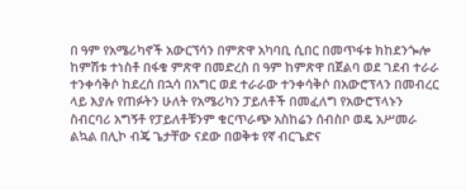በ ዓም የአሜሪካኖች አውርኘሳን በምጽዋ አካባቢ ሲበር በመጥፋቱ ክከደንጐሎ ከምሽቱ ተነስቶ በፋቁ ምጽዋ በመድረስ በ ዓም ከምጽዋ በጀልባ ወደ ገደብ ተራራ ተንቀሳቅሶ ከደረሰ በኋሳ በአግር ወደ ተራራው ተንቀሳቅሶ በአውሮፕላን በመብረር ላይ እያሉ የጠፉትን ሁለት የአሜሪካን ፓይለቶች በመፈለግ የአውሮፕላኑን ስብርባሪ አግኝቶ የፓይለቶቹንም ቁርጥራጭ አስከሬን ሰብስቦ ወዴ አሥመራ ልኳል በሊኮ ብጄ ጌታቸው ናደው በወቅቱ የኛ ብርጌድና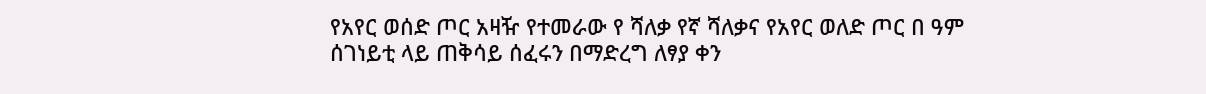የአየር ወሰድ ጦር አዛዥ የተመራው የ ሻለቃ የኛ ሻለቃና የአየር ወለድ ጦር በ ዓም ሰገነይቲ ላይ ጠቅሳይ ሰፈሩን በማድረግ ለፃያ ቀን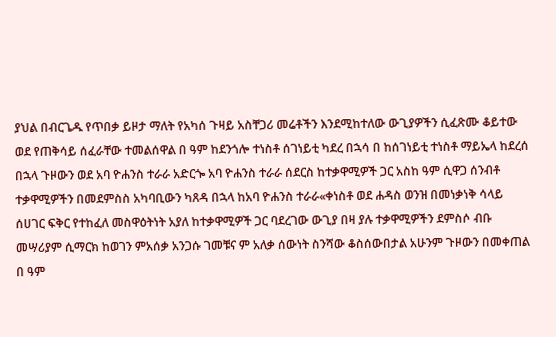ያህል በብርጌዱ የጥበቃ ይዞታ ማለት የአካሰ ጉዛይ አስቸጋሪ መሬቶችን እንደሚከተለው ውጊያዎችን ሲፈጽሙ ቆይተው ወደ የጠቅሳይ ሰፈራቸው ተመልሰዋል በ ዓም ከደንጎሎ ተነስቶ ሰገነይቲ ካደረ በኋሳ በ ከሰገነይቲ ተነስቶ ማይኤላ ከደረሰ በኋላ ጉዞውን ወደ አባ ዮሐንስ ተራራ አድርጐ አባ ዮሐንስ ተራራ ሰደርስ ከተቃዋሚዎች ጋር አስከ ዓም ሲዋጋ ሰንብቶ ተቃዋሚዎችን በመደምስስ አካባቢውን ካጸዳ በኋላ ከአባ ዮሐንስ ተራራ«ቀነስቶ ወደ ሐዳስ ወንዝ በመነቃነቅ ሳላይ ሰሀገር ፍቅር የተከፈለ መስዋዕትነት አያለ ከተቃዋሚዎች ጋር ባደረገው ውጊያ በዛ ያሉ ተቃዋሚዎችን ደምስሶ ብቡ መሣሪያም ሲማርክ ከወገን ምአሰቃ አንጋሱ ገመቹና ም አለቃ ሰውነት ስንሻው ቆስሰውበታል አሁንም ጉዞውን በመቀጠል በ ዓም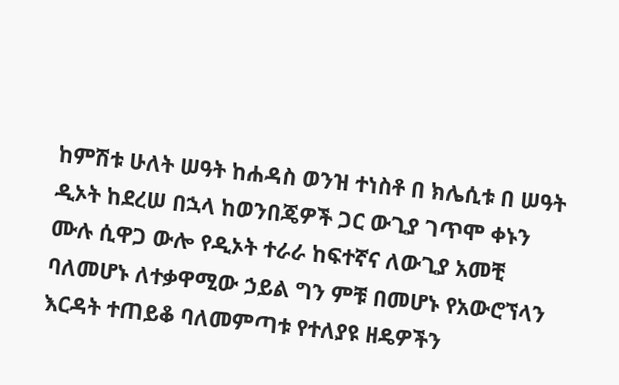ከምሽቱ ሁለት ሠዓት ከሐዳስ ወንዝ ተነስቶ በ ክሌሲቱ በ ሠዓት ዲኦት ከደረሠ በኋላ ከወንበጄዎች ጋር ውጊያ ገጥሞ ቀኑን ሙሉ ሲዋጋ ውሎ የዲኦት ተራራ ከፍተኛና ለውጊያ አመቺ ባለመሆኑ ለተቃዋሚው ኃይል ግን ምቹ በመሆኑ የአውሮኘላን እርዳት ተጠይቆ ባለመምጣቱ የተለያዩ ዘዴዎችን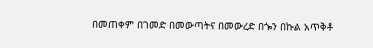በመጠቀም በገመድ በመውጣትና በመውረድ በጐን በኩል አጥቅቶ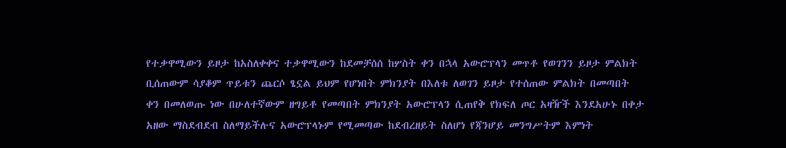የተቃዋሚውን ይዞታ ከአስለቀቀና ተቃዋሚውን ከደመቻሰሰ ከሦስት ቀን በኋላ አውሮፕላን መጥቶ የወገንን ይዞታ ምልክት ቢሰጠውም ሳያቆም ጥይቱን ጨርሶ ፄኗል ይህም የሆነበት ምክንያት በእለቱ ለወገን ይዞታ የተሰጠው ምልክት በመጣበት ቀን በመለወጡ ነው በሁለተኛውም ዘግይቶ የመጣበት ምክንያት አውሮፕላን ሲጠየቅ የክፍለ ጦር አዛዥች እንደአሁኑ በቀታ አዘው ማስደብደብ ስለማይችሉና አውሮፕላኑም የሚመጣው ከደብረዘይት ስለሆነ የጃንሆይ መንግሥትም እምነት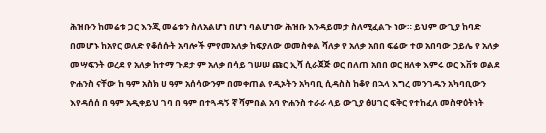ሕዝቡን ከመሬቱ ጋር እንጂ መሬቱን ስለአልሆነ በሆነ ባልሆነው ሕዝቡ እንዳይመታ ስለሚፈልጉ ነው። ይህም ውጊያ ከባድ በመሆኑ ከአየር ወለድ የቆሰሱት አባሎች ምየመአለቃ ከፍያለው ወመስቀል ሻለቃ የ አለቃ አበበ ፍሬው ተወ አበባው ኃይሌ የ አለቃ መሣፍንት ወረደ የ አለቃ ከተማ ጉደታ ም አለቃ በሳይ ገሠሠ ጩር ኢሻ ሲራጀጅ ወር በለጠ አበበ ወር ዘለቀ እምሩ ወር እቨቱ ወልደ ዮሐንስ ናቸው ከ ዓም አስክ ሀ ዓም አሰሳውንም በመቀጠል የዲኦትን አካባቢ ሲዳስስ ከቆየ በኋላ እግረ መንገዱን አካባቢውን እየዳሰሰ በ ዓም አዲቀይህ ገባ በ ዓም በተጓዳኝ ኛ ሻምበል አባ ዮሐንስ ተራራ ላይ ውጊያ ፅሀገር ፍቅር የተከፈለ መስዋዕትነት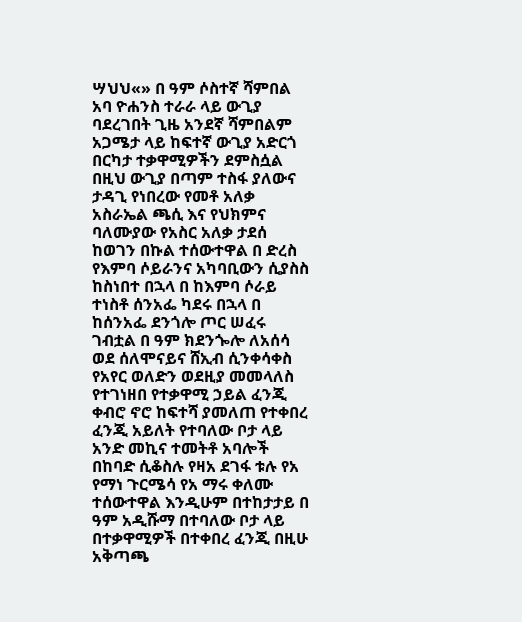ሣህህ«» በ ዓም ሶስተኛ ሻምበል አባ ዮሐንስ ተራራ ላይ ውጊያ ባደረገበት ጊዜ አንደኛ ሻምበልም አጋሜታ ላይ ከፍተኛ ውጊያ አድርጎ በርካታ ተቃዋሚዎችን ደምስሷል በዚህ ውጊያ በጣም ተስፋ ያለውና ታዳጊ የነበረው የመቶ አለቃ አስራኤል ጫሲ እና የህክምና ባለሙያው የአስር አለቃ ታደሰ ከወገን በኩል ተሰውተዋል በ ድረስ የእምባ ሶይራንና አካባቢውን ሲያስስ ከስነበተ በኋላ በ ከእምባ ሶራይ ተነስቶ ሰንአፌ ካደሩ በኋላ በ ከሰንአፌ ደንጎሎ ጦር ሠፈሩ ገብቷል በ ዓም ክደንጐሎ ለአሰሳ ወደ ሰለሞናይና ሸኢብ ሲንቀሳቀስ የአየር ወለድን ወደዚያ መመላለስ የተገነዘበ የተቃዋሚ ኃይል ፈንጂ ቀብሮ ኖሮ ከፍተሻ ያመለጠ የተቀበረ ፈንጂ አይለት የተባለው ቦታ ላይ አንድ መኪና ተመትቶ አባሎች በከባድ ሲቆስሉ የዛአ ደገፋ ቱሉ የአ የማነ ጉርሜሳ የአ ማሩ ቀለሙ ተሰውተዋል እንዲሁም በተከታታይ በ ዓም አዲሹማ በተባለው ቦታ ላይ በተቃዋሚዎች በተቀበረ ፈንጂ በዚሁ አቅጣጫ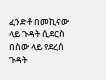ፈንድቶ በመኪናው ላይ ጉዳት ሲደርስ በስው ላይ የደረሰ ጉዳት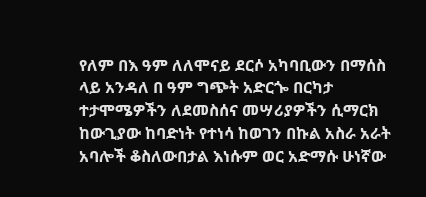የለም በእ ዓም ለለሞናይ ደርሶ አካባቢውን በማሰስ ላይ አንዳለ በ ዓም ግጭት አድርጐ በርካታ ተታሞሜዎችን ለደመስሰና መሣሪያዎችን ሲማርክ ከውጊያው ከባድነት የተነሳ ከወገን በኩል አስራ አራት አባሎች ቆስለውበታል እነሱም ወር አድማሱ ሁነኛው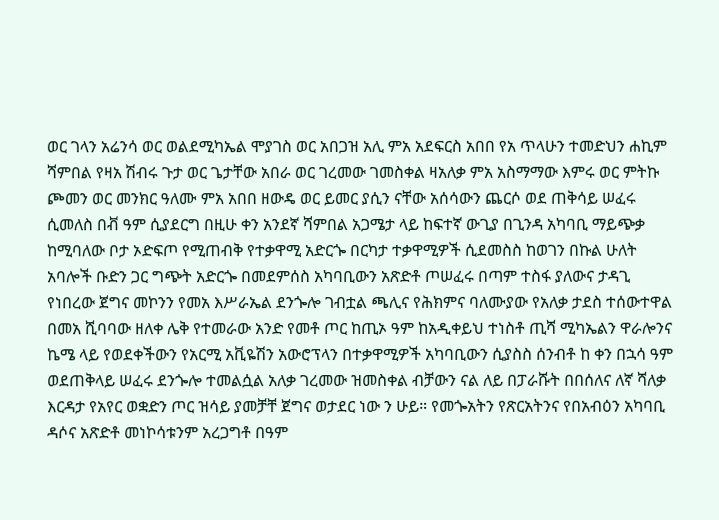ወር ገላን አሬንሳ ወር ወልደሚካኤል ሞያገስ ወር አበጋዝ አሊ ምአ አደፍርስ አበበ የአ ጥላሁን ተመድህን ሐኪም ሻምበል የዛአ ሽብሩ ጉታ ወር ጌታቸው አበራ ወር ገረመው ገመስቀል ዛአለቃ ምአ አስማማው እምሩ ወር ምትኩ ጮመን ወር መንክር ዓለሙ ምአ አበበ ዘውዴ ወር ይመር ያሲን ናቸው አሰሳውን ጨርሶ ወደ ጠቅሳይ ሠፈሩ ሲመለስ በቭ ዓም ሲያደርግ በዚሁ ቀን አንደኛ ሻምበል አጋሜታ ላይ ከፍተኛ ውጊያ በጊንዳ አካባቢ ማይጭቃ ከሚባለው ቦታ ኦድፍጦ የሚጠብቅ የተቃዋሚ አድርጐ በርካታ ተቃዋሚዎች ሲደመስስ ከወገን በኩል ሁለት አባሎች ቡድን ጋር ግጭት አድርጐ በመደምሰስ አካባቢውን አጽድቶ ጦሠፈሩ በጣም ተስፋ ያለውና ታዳጊ የነበረው ጀግና መኮንን የመአ እሥራኤል ደንጐሎ ገብቷል ጫሊና የሕክምና ባለሙያው የአለቃ ታደስ ተሰውተዋል በመአ ሺባባው ዘለቀ ሌቅ የተመራው አንድ የመቶ ጦር ከጢኦ ዓም ከአዲቀይህ ተነስቶ ጢሻ ሚካኤልን ዋራሎንና ኬሜ ላይ የወደቀችውን የአርሚ አቪዬሽን አውሮፕላን በተቃዋሚዎች አካባቢውን ሲያስስ ሰንብቶ ከ ቀን በኋሳ ዓም ወደጠቅላይ ሠፈሩ ደንጐሎ ተመልሷል አለቃ ገረመው ዝመስቀል ብቻውን ናል ለይ በፓራሹት በበሰለና ለኛ ሻለቃ እርዳታ የአየር ወቋድን ጦር ዝሳይ ያመቻቸ ጀግና ወታደር ነው ን ሁይ። የመጐአትን የጽርአትንና የበአብዕን አካባቢ ዳሶና አጽድቶ መነኮሳቱንም አረጋግቶ በዓም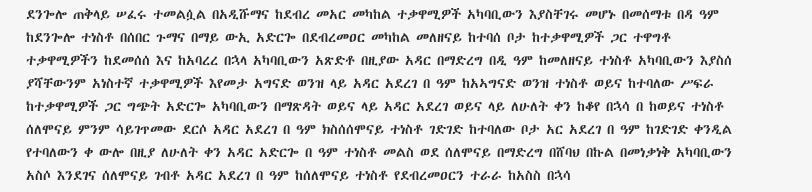ደንጐሎ ጠቅላይ ሠፈሩ ተመልሷል በአዲሹማና ከደብረ መአር መካከል ተቃዋሚዎች አካባቢውን እያስቸገሩ መሆኑ በመሰማቱ በዳ ዓም ከደንጐሎ ተነስቶ በሰበር ጉማና በማይ ውኢ አድርጐ በደብረመዐር መካከል መለዘናይ ከተባሰ ቦታ ከተቃዋሚዎች ጋር ተዋግቶ ተቃዋሚዎችን ከደመሰሰ እና ከአባረረ በኋላ አካባቢውን አጽድቶ በዚያው አዳር በማድረግ በዲ ዓም ከመለዘናይ ተነስቶ አካባቢውን እያስሰ ያሻቸውንም አነስተኛ ተቃዋሚዎች እየመታ አግናድ ወንዝ ላይ አዳር አደረገ በ ዓም ከአኣግናድ ወንዝ ተነስቶ ወይና ከተባለው ሥፍራ ከተቃዋሚዎች ጋር ግጭት አድርጐ አካባቢውን በማጽዳት ወይና ላይ አዳር አደረገ ወይና ላይ ለሁለት ቀን ከቆየ በኋሳ በ ከወይና ተነስቶ ሰለሞናይ ምንም ሳይገጥመው ደርሶ አዳር አደረገ በ ዓም ክስሰሰሞናይ ተነስቶ ገድገድ ከተባለው ቦታ አር አደረገ በ ዓም ከገድገድ ቀንዲል የተባለውን ቀ ውሎ በዚያ ለሁለት ቀን አዳር አድርጐ በ ዓም ተነስቶ መልስ ወደ ሰለሞናይ በማድረግ በሸባህ በኩል በመነቃነቅ አካባቢውን አስሶ እንደገና ሰለሞናይ ገብቶ አዳር አደረገ በ ዓም ከሰለሞናይ ተነስቶ የደብረመዐርን ተራራ ከአስስ በኋሳ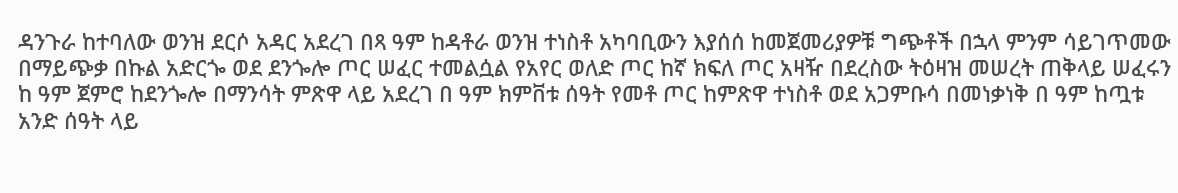ዳንጉራ ከተባለው ወንዝ ደርሶ አዳር አደረገ በጻ ዓም ከዳቶራ ወንዝ ተነስቶ አካባቢውን እያሰሰ ከመጀመሪያዎቹ ግጭቶች በኋላ ምንም ሳይገጥመው በማይጭቃ በኩል አድርጐ ወደ ደንጐሎ ጦር ሠፈር ተመልሷል የአየር ወለድ ጦር ከኛ ክፍለ ጦር አዛዥ በደረስው ትዕዛዝ መሠረት ጠቅላይ ሠፈሩን ከ ዓም ጀምሮ ከደንጐሎ በማንሳት ምጽዋ ላይ አደረገ በ ዓም ክምቨቱ ሰዓት የመቶ ጦር ከምጽዋ ተነስቶ ወደ አጋምቡሳ በመነቃነቅ በ ዓም ከጧቱ አንድ ሰዓት ላይ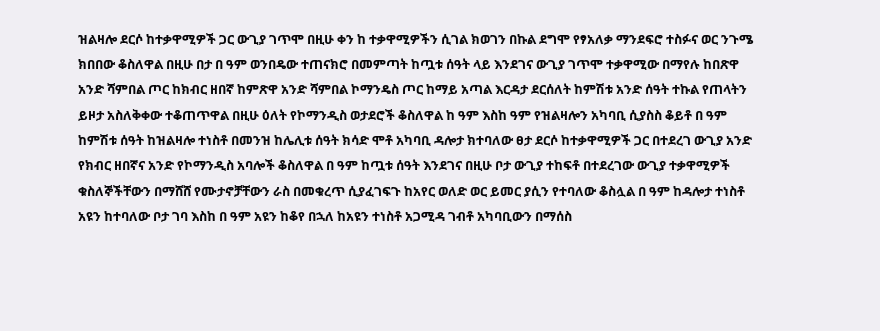ዝልዛሎ ደርሶ ከተቃዋሚዎች ጋር ውጊያ ገጥሞ በዚሁ ቀን ከ ተቃዋሚዎችን ሲገል ክወገን በኩል ደግሞ የፃአለቃ ማንደፍሮ ተስፉና ወር ንጉሜ ክበበው ቆስለዋል በዚሁ በታ በ ዓም ወንበዴው ተጠናክሮ በመምጣት ከጧቱ ሰዓት ላይ እንደገና ውጊያ ገጥሞ ተቃዋሚው በማየሉ ከበጽዋ አንድ ሻምበል ጦር ከክብር ዘበኛ ከምጽዋ አንድ ሻምበል ኮማንዴስ ጦር ከማይ አጣል እርዳታ ደርሰለት ከምሽቱ አንድ ሰዓት ተኩል የጠላትን ይዞታ አስለቅቀው ተቆጠጥዋል በዚሁ ዕለት የኮማንዲስ ወታደሮች ቆስለዋል ከ ዓም እስከ ዓም የዝልዛሎን አካባቢ ሲያስስ ቆይቶ በ ዓም ከምሽቱ ሰዓት ከዝልዛሎ ተነስቶ በመንዝ ከሌሊቱ ሰዓት ክሳድ ሞቶ አካባቢ ዳሎታ ክተባለው ፀታ ደርሶ ከተቃዋሚዎች ጋር በተደረገ ውጊያ አንድ የክብር ዘበኛና አንድ የኮማንዲስ አባሎች ቆስለዋል በ ዓም ከጧቱ ሰዓት እንደገና በዚሁ ቦታ ውጊያ ተከፍቶ በተደረገው ውጊያ ተቃዋሚዎች ቁስለኞችቸውን በማሸሸ የሙታኖቻቸውን ራስ በመቁረጥ ሲያፈገፍጉ ከአየር ወለድ ወር ይመር ያሲን የተባለው ቆስሏል በ ዓም ከዳሎታ ተነስቶ አዩን ከተባለው ቦታ ገባ እስከ በ ዓም አዩን ከቆየ በኋለ ከአዩን ተነስቶ አጋሚዳ ገብቶ አካባቢውን በማሰስ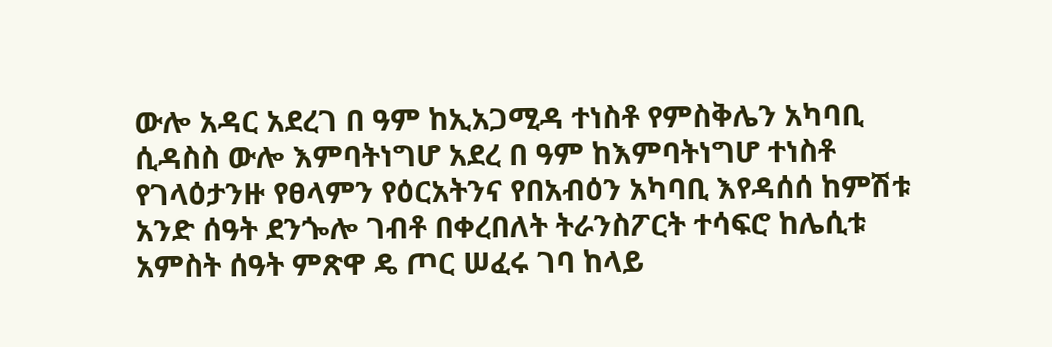ውሎ አዳር አደረገ በ ዓም ከኢአጋሚዳ ተነስቶ የምስቅሌን አካባቢ ሲዳስስ ውሎ እምባትነግሆ አደረ በ ዓም ከእምባትነግሆ ተነስቶ የገላዕታንዙ የፀላምን የዕርአትንና የበአብዕን አካባቢ እየዳሰሰ ከምሽቱ አንድ ሰዓት ደንጐሎ ገብቶ በቀረበለት ትራንስፖርት ተሳፍሮ ከሌሲቱ አምስት ሰዓት ምጽዋ ዴ ጦር ሠፈሩ ገባ ከላይ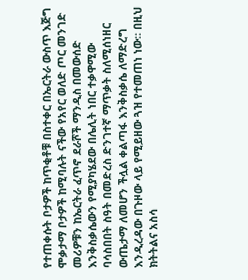የተጠቀሱት ቦታዎች ከጥቂቶቹ በስተቀር በኤርትራ ውስጥ እጅግ ሞቃታማ ቦታዎች ከሚባሉት ናችው የአየር ወለድ ጦር መንገድ መሪዎቹን ከኤርትራ ፈጥኖ ደራሾች ማንዲስ በመውሰድ እንቅስቃሴውን የሚያካሄደው በሌሊት ነበር ተቃዋሚው ባሳስበበት ስዓት በመድረስ ድንገተኛ ማጥቃት ስለሚሰነዘር ውጤታማ ለመሆን ችሏል ቀልጣፋ እንቅስቃሴ ለማድረግ እንዲረዳው በጉዞው ላይ የሚይዘው ጓዝ የተመጠነ ነው። በዚህ ክትትልና አስሳ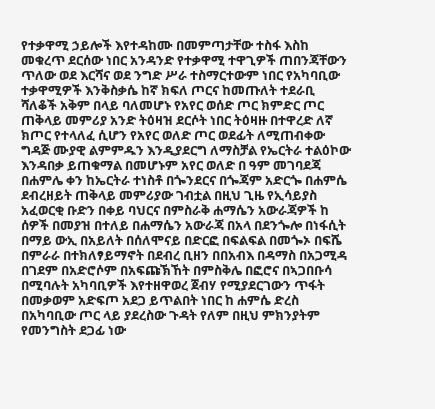የተቃዋሚ ኃይሎች እየተዳከሙ በመምጣታቸው ተስፋ እስከ መቁረጥ ደርሰው ነበር አንዳንድ የተቃዋሚ ተዋጊዎች ጠበንጃቸውን ጥለው ወደ እርሻና ወደ ንግድ ሥራ ተስማርተውም ነበር የአካባቢው ተቃዋሚዎች እንቅስቃሴ ከኛ ክፍለ ጦርና ከመጡለት ተደራቢ ሻለቆች አቅም በላይ ባለመሆኑ የአየር ወሰድ ጦር ክምድር ጦር ጠቅላይ መምሪያ አንድ ትዕዛዝ ደርሶት ነበር ትዕዛዙ በተዋረድ ለኛ ክጦር የተላለፈ ሲሆን የአየር ወለድ ጦር ወደፊት ለሚጠብቀው ግዳጅ ሙያዊ ልምምዱን እንዲያደርግ ለማስቻል የኤርትራ ተልዕኮው እንዳበቃ ይጠቁማል በመሆኑም አየር ወለድ በ ዓም መገባደጃ በሐምሌ ቀን ከኤርትራ ተነስቶ በጐንደርና በጐጃም አድርጐ በሐምሴ ደብረዘይት ጠቅላይ መምሪያው ገብቷል በዚህ ጊዜ የኢሳይያስ አፈወርቂ ቡድን በቀይ ባህርና በምስራቅ ሐማሴን አውራጃዎች ከ ሰዎች በመያዝ በተለይ በሐማሴን አውራጃ በአላ በደንጐሎ በነፋሲት በማይ ውኢ በአይለት በሰለሞናይ በድርፎ በፍልፍል በመጐኦ በፍሼ በምራራ በተክለፃይማኖት በደብረ ቢዘን በበአብእ በዳማስ በአጋሚዳ በገደም በአድሮሶም በአፍጩኽኸት በምስቅሌ በፎሮና በኣጋበቡሳ በሚባሉት አካባቢዎች እየተዘዋወረ ጀብሃ የሚያደርገውን ጥፋት በመቃወም አድፍጦ አደጋ ይጥልበት ነበር ከ ሐምሴ ድረስ በአካባቢው ጦር ላይ ያደረስው ጉዳት የለም በዚህ ምክንያትም የመንግስት ደጋፊ ነው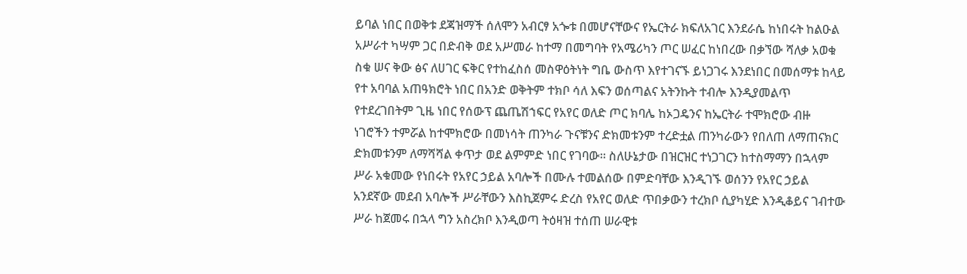ይባል ነበር በወቅቱ ደጃዝማች ሰለሞን አብርፃ አጐቱ በመሆናቸውና የኤርትራ ክፍለአገር እንደራሴ ከነበሩት ከልዑል አሥራተ ካሣም ጋር በድብቅ ወደ አሥመራ ከተማ በመግባት የአሜሪካን ጦር ሠፈር ከነበረው በቃኘው ሻለቃ አወቁ ስቁ ሠና ቅው ፅና ለሀገር ፍቅር የተከፈስሰ መስዋዕትነት ግቤ ውስጥ እየተገናኙ ይነጋገሩ እንደነበር በመሰማቱ ከላይ የተ አባባል አጠዓክሮት ነበር በአንድ ወቅትም ተክቦ ሳለ እፍን ወሰጣልና አትንኩት ተብሎ እንዲያመልጥ የተደረገበትም ጊዜ ነበር የሰውፕ ጨጤሽኀፍር የአየር ወለድ ጦር ክባሌ ከኦጋዴንና ከኤርትራ ተሞክሮው ብዙ ነገሮችን ተምሯል ከተሞክሮው በመነሳት ጠንካራ ጉናቹንና ድክመቱንም ተረድቷል ጠንካራውን የበለጠ ለማጠናክር ድክመቱንም ለማሻሻል ቀጥታ ወደ ልምምድ ነበር የገባው። ስለሁኔታው በዝርዝር ተነጋገርን ከተስማማን በኋላም ሥራ አቁመው የነበሩት የአየር ኃይል አባሎች በሙሉ ተመልሰው በምድባቸው እንዲገኙ ወሰንን የአየር ኃይል አንደኛው መደብ አባሎች ሥራቸውን እስኪጀምሩ ድረስ የአየር ወለድ ጥበቃውን ተረክቦ ሲያካሂድ እንዲቆይና ገብተው ሥራ ከጀመሩ በኋላ ግን አስረክቦ እንዲወጣ ትዕዛዝ ተሰጠ ሠራዊቱ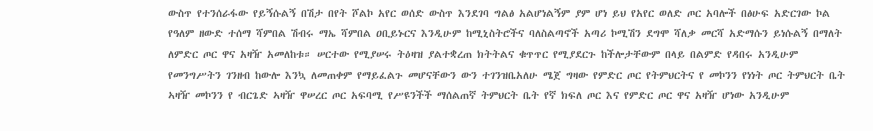ውስጥ የተንሰራፋው የይኝሱልኝ በሽታ በየት ሾልኮ አየር ወሰድ ውስጥ እንደገባ ግልፅ አልሆነልኝም ያም ሆነ ይህ የአየር ወለድ ጦር አባሎች በፅሁፍ አድርገው ኮል የዓለም ዘውድ ተሰማ ሻምበል ሽብሩ ማኤ ሻምበል ዐቢይኑርና እንዲሁም ከሚኒስትሮችና ባለስልጣኖች አጣሪ ኮሚሽን ደግሞ ሻለቃ መርሻ አድማሱን ይነሱልኝ በማለት ለምድር ጦር ዋና አዛዥ አመለከቱ። ሠርተው የሚያሠሩ ትዕዛዝ ያልተቋረጠ ክትትልና ቁጥጥር የሚያደርጉ ከችሎታቸውም በላይ በልምድ የዳበሩ አንዲሁም የመንግሥትን ገንዘብ ከውሎ እንኳ ለመጠቀም የማይፈልጉ መሆናቸውን ውን ተገንዝቤአለሁ ሜጀ ግዛው የምድር ጦር የትምህርትና የ መኮንን የነነት ጦር ትምህርት ቤት ኣዛዥ መኮንን የ ብርጌድ ኣዛዥ ዋሠረር ጦር አፍባሚ የሥዩንችች ማሰልጠኛ ትምህርት ቤት የኛ ክፍለ ጦር እና የምድር ጦር ዋና አዛዥ ሆነው አንዲሁም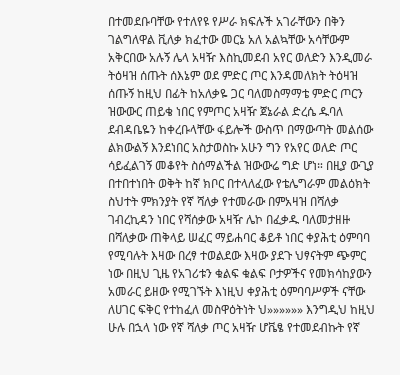በተመደቡባቸው የተለየዩ የሥራ ክፍሉች አገራቸውን በቅን ገልግለዋል ቪለቃ ክፈተው መርኔ አለ አልኳቸው አሳቸውም አቅርበው አሉኝ ሌላ አዛዥ እስኪመደብ አየር ወለድን እንዲመራ ትዕዛዝ ሰጡት ሰእኔም ወደ ምድር ጦር እንዳመለክት ትዕዛዝ ሰጡኝ ከዚህ በፊት ከአለቃዬ ጋር ባለመስማማቴ ምድር ጦርን ዝውውር ጠይቄ ነበር የምጦር አዛዥ ጀኔራል ድረሴ ዱባለ ደብዳቤዬን ከቀረቡላቸው ፋይሎች ውስጥ በማውጣት መልሰው ልክውልኝ እንደነበር አስታወስኩ አሁን ግን የአየር ወለድ ጦር ሳይፈልገኝ መቆየት ስሰማልችል ዝውውሬ ግድ ሆነ። በዚያ ውጊያ በተበተነበት ወቅት ከኛ ክቦር በተላለፈው የቴሌግራም መልዕክት ስህተት ምክንያት የኛ ሻለቃ የተመራው በምአዛዝ በሻለቃ ገብረኪዳን ነበር የሻሰቃው አዛዥ ሌኮ በፈቃዱ ባለመታዘዙ በሻለቃው ጠቅላይ ሠፈር ማይሐባር ቆይቶ ነበር ቀያሕቲ ዕምባባ የሚባሉት እዛው በረፃ ተወልደው እዛው ያደጉ ህፃናትም ጭምር ነው በዚህ ጊዜ የአገሪቱን ቁልፍ ቁልፍ ቦታዎችና የመክሳከያውን አመራር ይዘው የሚገኙት እነዚህ ቀያሕቲ ዕምባባሥዎች ናቸው ለሀገር ፍቅር የተከፈለ መስዋዕትነት ህ»»»»»» እንግዲህ ከዚህ ሁሉ በኋላ ነው የኛ ሻለቃ ጦር አዛዥ ሆቬፄ የተመደብኩት የኛ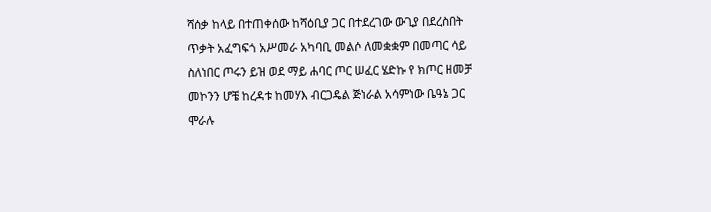ሻሰቃ ከላይ በተጠቀሰው ከሻዕቢያ ጋር በተደረገው ውጊያ በደረስበት ጥቃት አፈግፍጎ አሥመራ አካባቢ መልሶ ለመቋቋም በመጣር ሳይ ስለነበር ጦሩን ይዝ ወደ ማይ ሐባር ጦር ሠፈር ሄድኩ የ ክጦር ዘመቻ መኮንን ሆቼ ከረዳቱ ከመሃእ ብርጋዴል ጅነራል አሳምነው ቤዓኔ ጋር ሞራሉ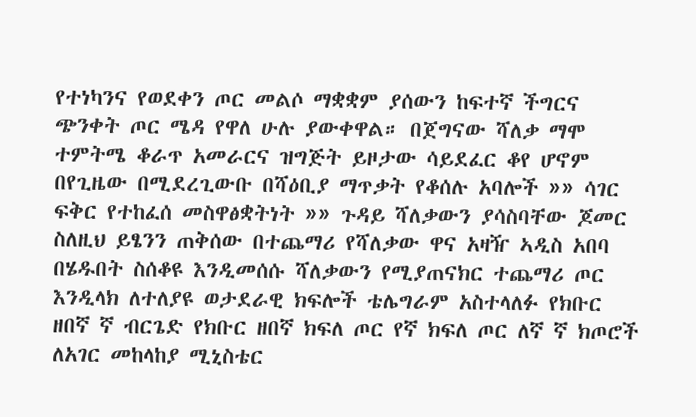የተነካንና የወደቀን ጦር መልሶ ማቋቋም ያሰውን ከፍተኛ ችግርና ጭንቀት ጦር ሜዳ የዋለ ሁሉ ያውቀዋል። በጀግናው ሻለቃ ማሞ ተምትሜ ቆራጥ አመራርና ዝግጅት ይዞታው ሳይደፈር ቆየ ሆኖም በየጊዜው በሚደረጊውቡ በሻዕቢያ ማጥቃት የቆሰሉ አባሎች »» ሳገር ፍቅር የተከፈሰ መስዋፅቋትነት »» ጉዳይ ሻለቃውን ያሳስባቸው ጆመር ስለዚህ ይፄንን ጠቅሰው በተጨማሪ የሻለቃው ዋና አዛዥ ኣዲስ አበባ በሄዱበት ስሰቆዩ እንዲመሰሱ ሻለቃውን የሚያጠናክር ተጨማሪ ጦር እንዲላክ ለተለያዩ ወታደራዊ ክፍሎች ቴሌግራም አስተላለፉ የክቡር ዘበኛ ኛ ብርጌድ የክቡር ዘበኛ ክፍለ ጦር የኛ ክፍለ ጦር ለኛ ኛ ክጦሮች ለአገር መከላከያ ሚኒስቴር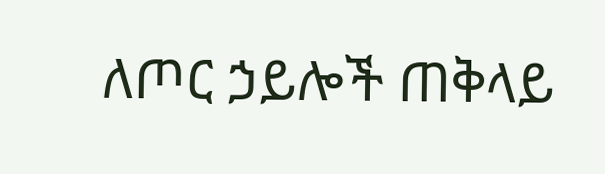ለጦር ኃይሎች ጠቅላይ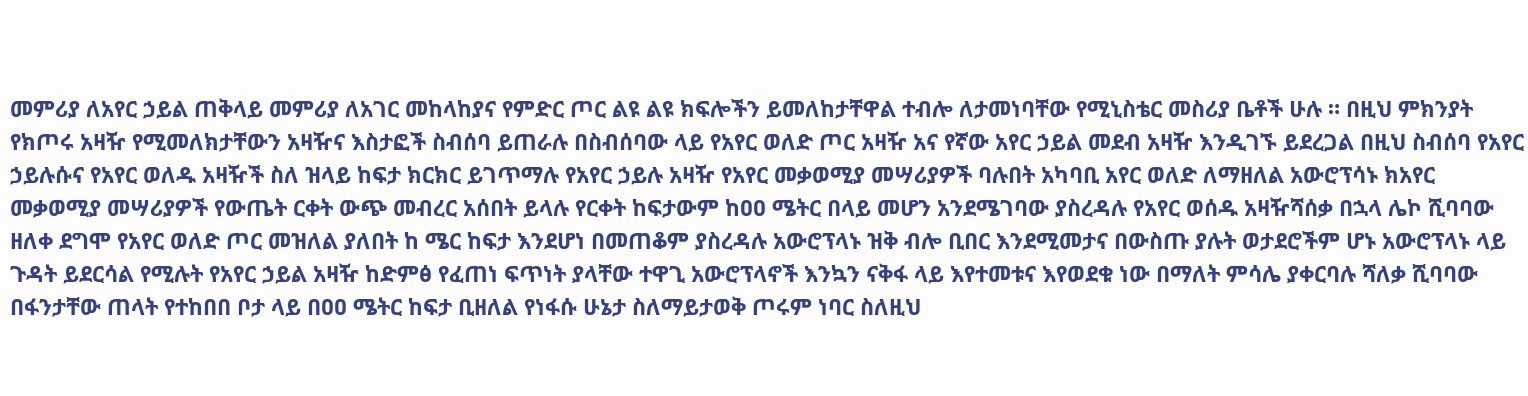መምሪያ ለአየር ኃይል ጠቅላይ መምሪያ ለአገር መከላከያና የምድር ጦር ልዩ ልዩ ክፍሎችን ይመለከታቸዋል ተብሎ ለታመነባቸው የሚኒስቴር መስሪያ ቤቶች ሁሉ ። በዚህ ምክንያት የክጦሩ አዛዥ የሚመለክታቸውን አዛዥና እስታፎች ስብሰባ ይጠራሉ በስብሰባው ላይ የአየር ወለድ ጦር አዛዥ አና የኛው አየር ኃይል መደብ አዛዥ እንዲገኙ ይደረጋል በዚህ ስብሰባ የአየር ኃይሉሱና የአየር ወለዱ አዛዥች ስለ ዝላይ ከፍታ ክርክር ይገጥማሉ የአየር ኃይሉ አዛዥ የአየር መቃወሚያ መሣሪያዎች ባሉበት አካባቢ አየር ወለድ ለማዘለል አውሮፕሳኑ ክአየር መቃወሚያ መሣሪያዎች የውጤት ርቀት ውጭ መብረር አሰበት ይላሉ የርቀት ከፍታውም ከዐዐ ሜትር በላይ መሆን አንደሜገባው ያስረዳሉ የአየር ወሰዱ አዛዥሻሰቃ በኋላ ሌኮ ሺባባው ዘለቀ ደግሞ የአየር ወለድ ጦር መዝለል ያለበት ከ ሜር ከፍታ እንደሆነ በመጠቆም ያስረዳሉ አውሮፕላኑ ዝቅ ብሎ ቢበር እንደሚመታና በውስጡ ያሉት ወታደሮችም ሆኑ አውሮፕላኑ ላይ ጉዳት ይደርሳል የሚሉት የአየር ኃይል አዛዥ ከድምፅ የፈጠነ ፍጥነት ያላቸው ተዋጊ አውሮፕላኖች እንኳን ናቅፋ ላይ እየተመቱና እየወደቁ ነው በማለት ምሳሌ ያቀርባሉ ሻለቃ ሺባባው በፋንታቸው ጠላት የተከበበ ቦታ ላይ በዐዐ ሜትር ከፍታ ቢዘለል የነፋሱ ሁኔታ ስለማይታወቅ ጦሩም ነባር ስለዚህ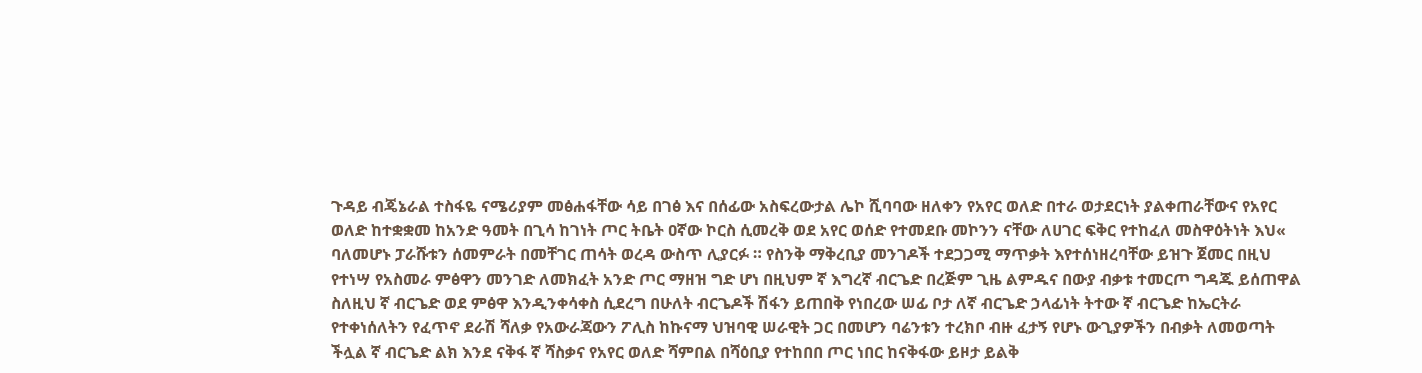ጉዳይ ብጄኔራል ተስፋዬ ናሜሪያም መፅሐፋቸው ሳይ በገፅ እና በሰፊው አስፍረውታል ሌኮ ሺባባው ዘለቀን የአየር ወለድ በተራ ወታደርነት ያልቀጠራቸውና የአየር ወለድ ከተቋቋመ ከአንድ ዓመት በጊሳ ከገነት ጦር ትቤት ዐኛው ኮርስ ሲመረቅ ወደ አየር ወሰድ የተመደቡ መኮንን ናቸው ለሀገር ፍቅር የተከፈለ መስዋዕትነት እህ« ባለመሆኑ ፓራሹቱን ሰመምራት በመቸገር ጠሳት ወረዳ ውስጥ ሊያርፉ ። የስንቅ ማቅረቢያ መንገዶች ተደጋጋሚ ማጥቃት እየተሰነዘረባቸው ይዝጉ ጀመር በዚህ የተነሣ የአስመራ ምፅዋን መንገድ ለመክፈት አንድ ጦር ማዘዝ ግድ ሆነ በዚህም ኛ እግረኛ ብርጌድ በረጅም ጊዜ ልምዱና በውያ ብቃቱ ተመርጦ ግዳጁ ይሰጠዋል ስለዚህ ኛ ብርጌድ ወደ ምፅዋ እንዲንቀሳቀስ ሲደረግ በሁለት ብርጌዶች ሽፋን ይጠበቅ የነበረው ሠፊ ቦታ ለኛ ብርጌድ ኃላፊነት ትተው ኛ ብርጌድ ከኤርትራ የተቀነሰለትን የፈጥኖ ደራሽ ሻለቃ የአውራጃውን ፖሊስ ከኩናማ ህዝባዊ ሠራዊት ጋር በመሆን ባሬንቱን ተረክቦ ብዙ ፈታኝ የሆኑ ውጊያዎችን በብቃት ለመወጣት ችሏል ኛ ብርጌድ ልክ እንደ ናቅፋ ኛ ሻስቃና የአየር ወለድ ሻምበል በሻዕቢያ የተከበበ ጦር ነበር ከናቅፋው ይዞታ ይልቅ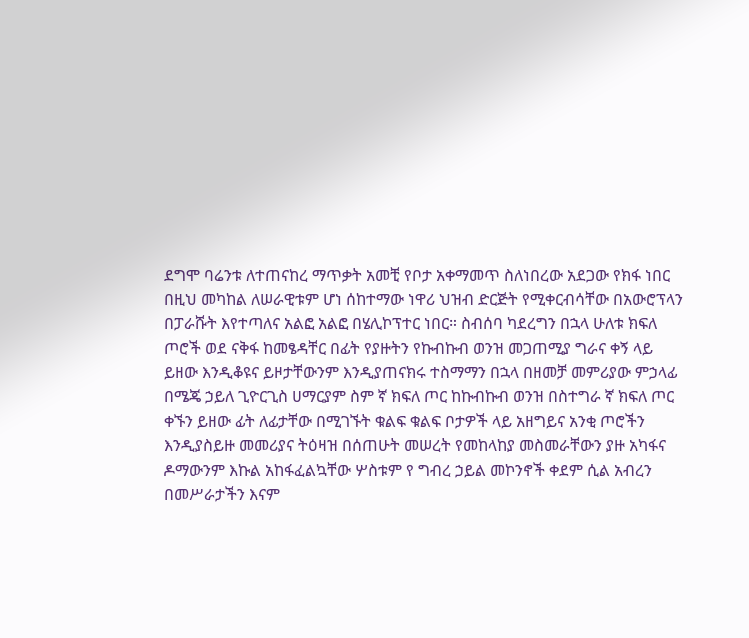ደግሞ ባሬንቱ ለተጠናከረ ማጥቃት አመቺ የቦታ አቀማመጥ ስለነበረው አደጋው የክፋ ነበር በዚህ መካከል ለሠራዊቱም ሆነ ሰከተማው ነዋሪ ህዝብ ድርጅት የሚቀርብሳቸው በአውሮፕላን በፓራሹት እየተጣለና አልፎ አልፎ በሄሊኮፕተር ነበር። ስብሰባ ካደረግን በኋላ ሁለቱ ክፍለ ጦሮች ወደ ናቅፋ ከመፄዳቸር በፊት የያዙትን የኩብኩብ ወንዝ መጋጠሚያ ግራና ቀኝ ላይ ይዘው እንዲቆዩና ይዞታቸውንም እንዲያጠናክሩ ተስማማን በኋላ በዘመቻ መምሪያው ምኃላፊ በሜጄ ኃይለ ጊዮርጊስ ሀማርያም ስም ኛ ክፍለ ጦር ከኩብኩብ ወንዝ በስተግራ ኛ ክፍለ ጦር ቀኙን ይዘው ፊት ለፊታቸው በሚገኙት ቁልፍ ቁልፍ ቦታዎች ላይ አዘግይና አንቂ ጦሮችን እንዲያስይዙ መመሪያና ትዕዛዝ በሰጠሁት መሠረት የመከላከያ መስመራቸውን ያዙ አካፋና ዶማውንም እኩል አከፋፈልኳቸው ሦስቱም የ ግብረ ኃይል መኮንኖች ቀደም ሲል አብረን በመሥራታችን እናም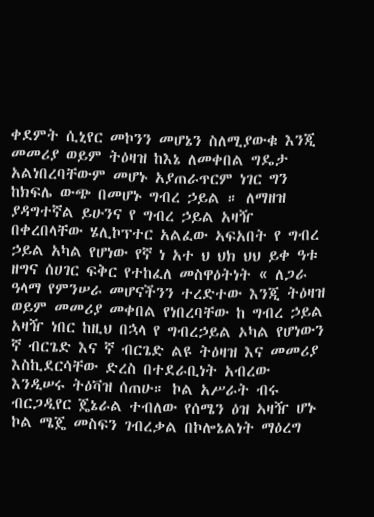ቀደምት ሲኒየር መኮንን መሆኔን ስለሚያውቁ እንጂ መመሪያ ወይም ትዕዛዝ ከእኔ ለመቀበል ግዴታ አልነበረባቸውም መሆኑ አያጠራጥርም ነገር ግን ከክፍሌ ውጭ በመሆኑ ግብረ ኃይል ። ለማዘዝ ያዳግተኛል ይሁንና የ ግብረ ኃይል አዛዥ በቀረበላቸው ሄሊኮፕተር አልፈው ኣፍአበት የ ግብረ ኃይል አካል የሆነው የኛ ነ አተ ህ ህክ ህህ ይቀ ዓቱ ዘግና ሰሀገር ፍቅር የተከፈለ መስዋዕትነት « ለጋራ ዓላማ የምንሠራ መሆናችንን ተረድተው እንጂ ትዕዛዝ ወይም መመሪያ መቀበል የነበረባቸው ከ ግብረ ኃይል አዛዥ ነበር ከዚህ በኋላ የ ግብረኃይል ኦካል የሆነውን ኛ ብርጌድ እና ኛ ብርጌድ ልዩ ትዕዛዝ እና መመሪያ እስኪደርሳቸው ድረስ በተደራቢነት አብረው እንዲሠሩ ትዕቫዝ ሰጠሁ። ኮል አሥራት ብሩ ብርጋዲየር ጄኔራል ተብለው የሰሜን ዕዝ ኣዛዥ ሆኑ ኮል ሜጄ መስፍን ገብረቃል በኮሎኔልነት ማዕረግ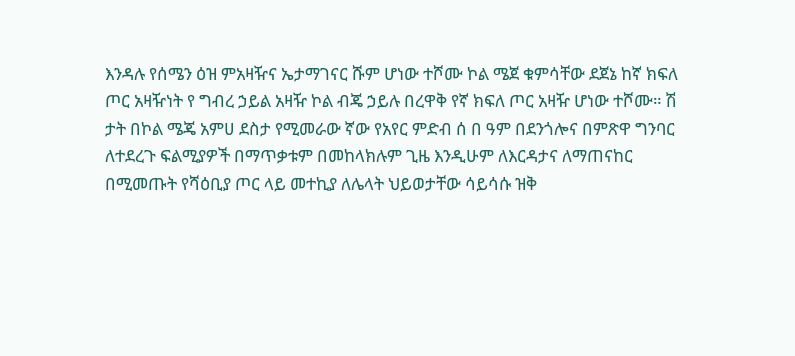እንዳሉ የሰሜን ዕዝ ምአዛዥና ኤታማገናር ሹም ሆነው ተሾሙ ኮል ሜጀ ቁምሳቸው ደጀኔ ከኛ ክፍለ ጦር አዛዥነት የ ግብረ ኃይል አዛዥ ኮል ብጄ ኃይሉ በረዋቅ የኛ ክፍለ ጦር አዛዥ ሆነው ተሾሙ። ሽ ታት በኮል ሜጄ አምሀ ደስታ የሚመራው ኛው የአየር ምድብ ሰ በ ዓም በደንጎሎና በምጽዋ ግንባር ለተደረጉ ፍልሚያዎች በማጥቃቱም በመከላክሉም ጊዜ እንዲሁም ለእርዳታና ለማጠናከር በሚመጡት የሻዕቢያ ጦር ላይ መተኪያ ለሌላት ህይወታቸው ሳይሳሱ ዝቅ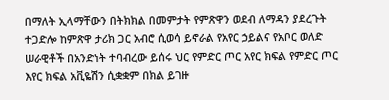በማለት ኢላማቸውን በትክክል በመምታት የምጽዋን ወደብ ለማዳን ያደረጉት ተጋድሎ ከምጽዋ ታሪክ ጋር አብሮ ሲወሳ ይኖራል የአየር ኃይልና የአቦር ወለድ ሠራዊቶች በአንድነት ተባብረው ይሰሩ ህር የምድር ጦር አየር ክፍል የምድር ጦር እየር ክፍል አቪዬሽን ሲቋቋም በክል ይገዙ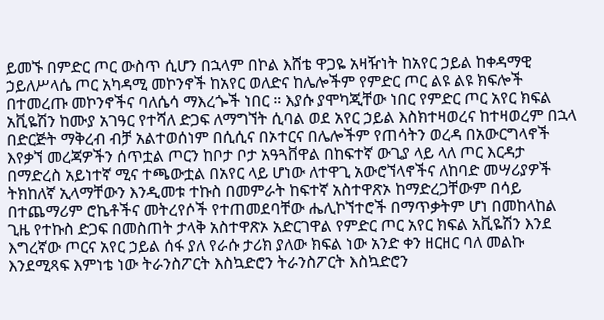ይመኙ በምድር ጦር ውስጥ ሲሆን በኋላም በኮል እሸቴ ዋጋዬ አዛዥነት ከአየር ኃይል ከቀዳማዊ ኃይለሥላሴ ጦር አካዳሚ መኮንኖች ከአየር ወለድና ከሌሎችም የምድር ጦር ልዩ ልዩ ክፍሎች በተመረጡ መኮንኖችና ባለሴሳ ማእረጐች ነበር ። እያሱ ያሞካጂቸው ነበር የምድር ጦር አየር ክፍል አቪዬሽን ከሙያ አገዓር የተሻለ ድጋፍ ለማግኘት ሲባል ወደ አየር ኃይል እስክተዛወረና ከተዛወረም በኋላ በድርጅት ማቅረብ ብቻ አልተወሰነም በሲሲና በኦተርና በሌሎችም የጠሳትን ወረዳ በአውርግላኖች እየቃኘ መረጃዎችን ሰጥቷል ጦርን ከቦታ ቦታ አዓጓቨዋል በከፍተኛ ውጊያ ላይ ላለ ጦር እርዳታ በማድረስ አይነተኛ ሚና ተጫውቷል በአየር ላይ ሆነው ለተዋጊ አውሮኘላኖችና ለከባድ መሣሪያዎች ትክከለኛ ኢላማቸውን እንዲመቱ ተኩስ በመምራት ከፍተኛ አስተዋጽኦ ከማድረጋቸውም በሳይ በተጨማሪም ሮኬቶችና መትረየሶች የተጠመደባቸው ሔሊኮኘተሮች በማጥቃትም ሆነ በመከላከል ጊዜ የተኩስ ድጋፍ በመስጠት ታላቅ አስተዋጽኦ አድርገዋል የምድር ጦር አየር ክፍል አቪዬሽን እንደ እግረኛው ጦርና አየር ኃይል ሰፋ ያለ የራሱ ታሪክ ያለው ክፍል ነው አንድ ቀን ዘርዘር ባለ መልኩ እንደሚጻፍ እምነቴ ነው ትራንስፖርት እስኳድሮን ትራንስፖርት እስኳድሮን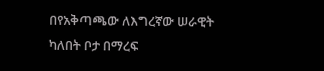በየአቅጣጫው ለእግረኛው ሠራዊት ካለበት ቦታ በማረፍ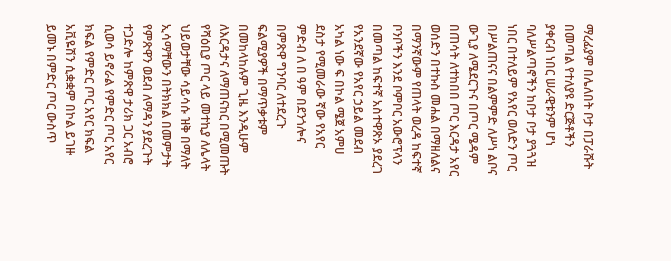ማረፊያም በሌለበት ቦታ በፓራሹት በመጣል የተለያዩ ድርጅቶችን ያቀርብ ነበር ሠራዊቱንም ሆነ ባለሥልጣኖችን ከቦታ ቦታ ያጓጓዝ ነበር በተለይም የአየር ወለድን ጦር በሥልጠናና በልምምድ ለሥነ ልቦና ውጊያ ለሜደርጉና በጦር ሜዳም በጠሳት ለተከበበ ጦር እርዳታ አየር ወሰድን በተኩስ መሐል በማዘለልና በማንኛውም የጠላት ወረዳ ከፍተኛ ቦንቦችን እንደ ቦምቦር አውሮፕላን በመጣል ከፍተኛ አስተዋጽኦ ያደረገ የአንደኛው የአየር ኃይል መደብ አካል ነው ፍ በኮል ሜጀ አምሀ ደስታ የሚመራው ኛው የአየር ምድብ ለ በ ዓም በደንጎሎና በምጽዋ ግንባር ለተደረጉ ፍልሚያዎች በማጥቃቱም በመከላከሉም ጊዜ እንዲሁም ለእርዳታና ለማጠናከር በሚመጡት የሻዕቢያ ጦር ላይ መተኪያ ለሌላት ህይወታቸው ሳይሳሱ ዝቅ በማለት ኢሳማቸውን በትክክል በመምታት የምጽዋን ወደብ ለማዳን ያደረጉት ተጋድሎ ከምጽዋ ታሪክ ጋር አብሮ ሲወሳ ይኖራል የምድር ጦር አየር ክፍል የምድር ጦር አየር ክፍል አቪዬሽን ሲቋቋም በኮል ይገዙ ይመኑ በምድር ጦር ውስጥ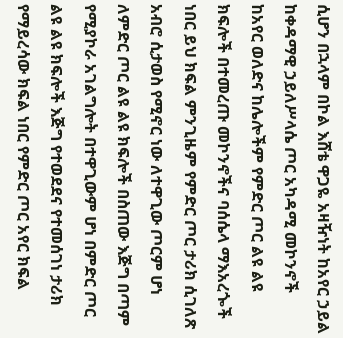ሲሆን በኋላም በኮል እሸቴ ዋጋዬ አዛዥነት ከአየር ኃይል ከቀዳማዊ ኃይለሥላሴ ጦር አካዳሚ መኮንኖች ከአየር ወለድና ከሌሎችም የምድር ጦር ልዩ ልዩ ክፍሎች በተመረጡ መኮንኖችና ባሰሴላ ማእአረጐች ነበር ይህ ክፍል ምንጊዜም የምድር ጦር ታሪክ ሲገለጽ አብሮ ሲታወስ የሚኖር ነው ለተዋጊው ጦርም ሆነ ለምድር ጦር ልዩ ልዩ ክፍሎች በስጠው እጅግ በጣም የሚያኮራ አገልግሎት በተዋጊውም ሆነ በምድር ጦር ልዩ ልዩ ክፍሎች እጅግ የተወደደና የተመሰገነ ታሪክ የማይረሳው ክፍል ነበር የምድር ጦር አየር ክፍል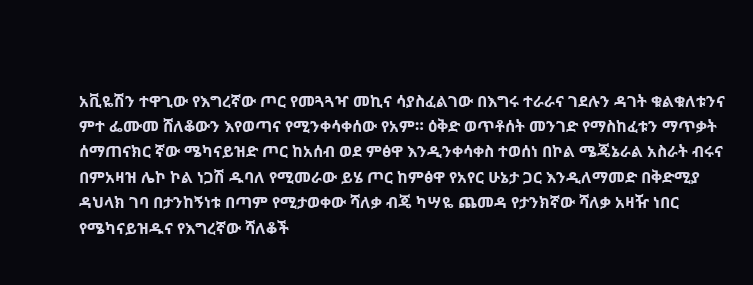አቪዬሽን ተዋጊው የእግረኛው ጦር የመጓጓዣ መኪና ሳያስፈልገው በእግሩ ተራራና ገደሉን ዳገት ቁልቁለቱንና ምተ ፌሙመ ሸለቆውን እየወጣና የሚንቀሳቀሰው የአም። ዕቅድ ወጥቶሰት መንገድ የማስከፈቱን ማጥቃት ሰማጠናክር ኛው ሜካናይዝድ ጦር ከአሰብ ወደ ምፅዋ እንዲንቀሳቀስ ተወሰነ በኮል ሜጄኔራል አስራት ብሩና በምአዛዝ ሌኮ ኮል ነጋሽ ዱባለ የሚመራው ይሄ ጦር ከምፅዋ የአየር ሁኔታ ጋር እንዲለማመድ በቅድሚያ ዳህላክ ገባ በታንከኝነቱ በጣም የሚታወቀው ሻለቃ ብጄ ካሣዬ ጨመዳ የታንክኛው ሻለቃ አዛዥ ነበር የሜካናይዝዱና የእግረኛው ሻለቆች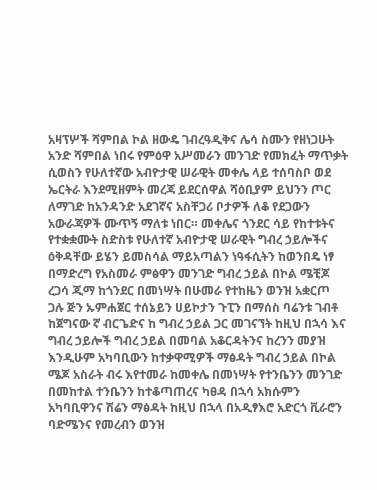አዛፕሦች ሻምበል ኮል ዘውዴ ገብረዓዲቅና ሌሳ ስሙን የዘነጋሁት አንድ ሻምበል ነበሩ የምዕዋ አሥመራን መንገድ የመክፈት ማጥቃት ሲወስን የሁለተኛው አብዮታዊ ሠራዊት መቀሌ ላይ ተሰባስቦ ወደ ኤርትራ እንደሚዘምት መረጃ ይደርሰዋል ሻዕቢያም ይህንን ጦር ለማገድ ከአንዳንድ አደገኛና አስቸጋሪ ቦታዎች ለቆ የደጋውን አውራጃዎች ሙጥኝ ማለቱ ነበር። መቀሌና ጎንደር ሳይ የከተቱትና የተቋቋሙት ስድስቱ የሁለተኛ አብዮታዊ ሠራዊት ግብረ ኃይሎችና ዕቅዳቸው ይሄን ይመስሳል ማይአጣልን ነዓፋሲትን ከወንበዴ ነፃ በማድረግ የአስመራ ምፅዋን መንገድ ግብረ ኃይል በኮል ሜቺጆ ረጋሳ ጂማ ከጎንደር በመነሣት በሁመራ የተከዜን ወንዝ አቋርጦ ጋሉ ጅን ኡምሐጀር ተሰኔይን ሀይኮታን ጉፒን በማሰስ ባሬንቱ ገብቶ ከጀግናው ኛ ብርጌድና ከ ግብረ ኃይል ጋር መገናኘት ከዚህ በኋሳ እና ግብረ ኃይሎች ግብረ ኃይል በመባል አቆርዳትንና ከረንን መያዝ እንዲሁም አካባቢውን ከተቃዋሚዎች ማፅዳት ግብረ ኃይል በኮል ሜጆ አስራት ብሩ እየተመራ ከመቀሌ በመነሣት የተንቤንን መንገድ በመከተል ተንቤንን ከተቆጣጠረና ካፀዳ በኋሳ አክሱምን አካባቢዋንና ሽሬን ማፅዳት ከዚህ በኋላ በአዲፃእሮ አድርጎ ቪራሮን ባድሜንና የመረብን ወንዝ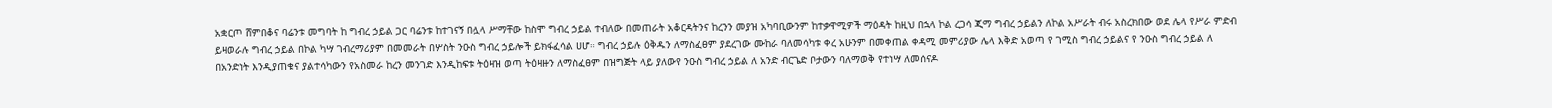አቋርጦ ሸምበቆና ባሬንቱ መግባት ከ ግብረ ኃይል ጋር ባሬንቱ ከተገናኝ በሏላ ሥማቸው ከስሞ ግብረ ኃይል ተብለው በመጠራት አቆርዳትንና ከረንን መያዝ አካባቢውንም ከተቃዋሚዎች ማዕዳት ከዚህ በኋላ ኮል ረጋሳ ጂማ ግብረ ኃይልን ለኮል አሥራት ብሩ አስረክበው ወደ ሌላ የሥራ ምድብ ይዛወራሉ ግብረ ኃይል በኮል ካሣ ገብረማሪያም በመመራት በሦስት ንዑስ ግብረ ኃይሎች ይክፋፈሳል ሀሆ። ግብረ ኃይሉ ዕቅዱን ለማስፈፀም ያደረገው ሙከራ ባለመሳካቱ ቀረ አሁንም በመቀጠል ቀዳሚ መምሪያው ሌላ እቅድ አወጣ የ ገሚስ ግብረ ኃይልና የ ንዑስ ግብረ ኃይል ለ በአንድነት እንዲያጠቁና ያልተሳካውን የአስመራ ከረን መንገድ እንዲከፍቱ ትዕዛዝ ወጣ ትዕዛዙን ለማስፈፀም በዝግጅት ላይ ያለውየ ንዑስ ግብረ ኃይል ለ አንድ ብርጌድ ቦታውን ባለማወቅ የተነሣ ለመሰናዶ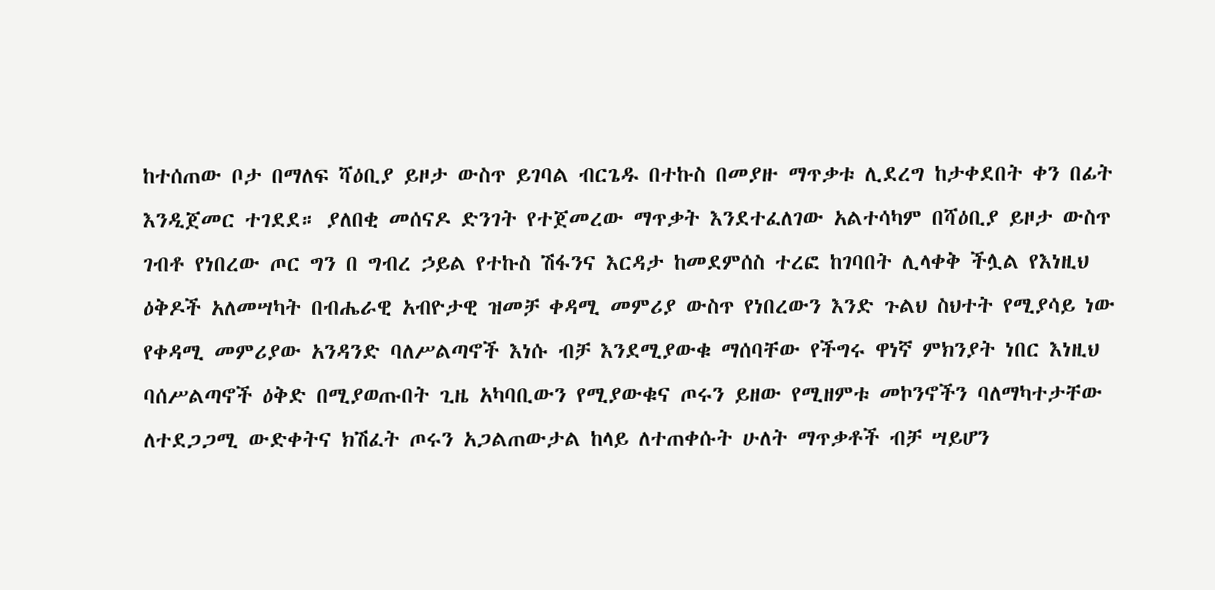ከተሰጠው ቦታ በማለፍ ሻዕቢያ ይዞታ ውስጥ ይገባል ብርጌዱ በተኩስ በመያዙ ማጥቃቱ ሊደረግ ከታቀደበት ቀን በፊት እንዲጀመር ተገደደ። ያለበቂ መሰናዶ ድንገት የተጀመረው ማጥቃት እንደተፈለገው አልተሳካም በሻዕቢያ ይዞታ ውስጥ ገብቶ የነበረው ጦር ግን በ ግብረ ኃይል የተኩስ ሽፋንና እርዳታ ከመደምሰስ ተረፎ ከገባበት ሊላቀቅ ችሏል የእነዚህ ዕቅዶች አለመሣካት በብሔራዊ አብዮታዊ ዝመቻ ቀዳሚ መምሪያ ውስጥ የነበረውን እንድ ጉልህ ስህተት የሚያሳይ ነው የቀዳሚ መምሪያው አንዳንድ ባለሥልጣኖች እነሱ ብቻ እንደሚያውቁ ማሰባቸው የችግሩ ዋነኛ ምክንያት ነበር እነዚህ ባሰሥልጣኖች ዕቅድ በሚያወጡበት ጊዜ አካባቢውን የሚያውቁና ጦሩን ይዘው የሚዘምቱ መኮንኖችን ባለማካተታቸው ለተደጋጋሚ ውድቀትና ክሽፈት ጦሩን አጋልጠውታል ከላይ ለተጠቀሱት ሁለት ማጥቃቶች ብቻ ሣይሆን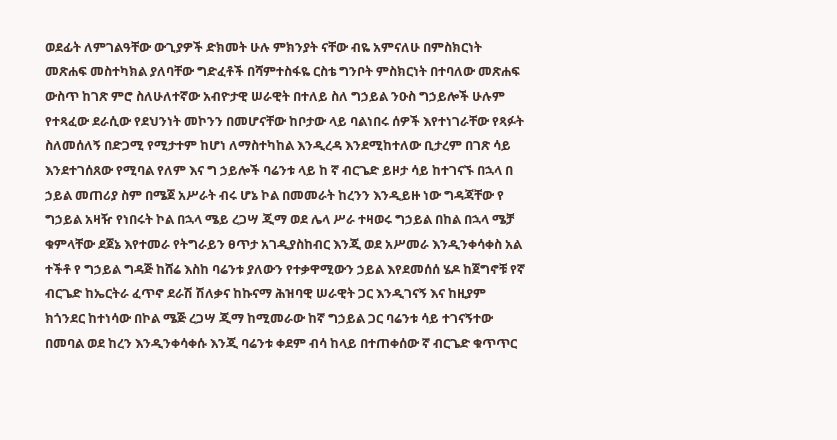ወደፊት ለምገልዓቸው ውጊያዎች ድክመት ሁሉ ምክንያት ናቸው ብዬ አምናለሁ በምስክርነት መጽሐፍ መስተካክል ያለባቸው ግድፈቶች በሻምተስፋዬ ርስቴ ግንቦት ምስክርነት በተባለው መጽሐፍ ውስጥ ከገጽ ምሮ ስለሁለተኛው አብዮታዊ ሠራዊት በተለይ ስለ ግኃይል ንዑስ ግኃይሎች ሁሉም የተጻፈው ደራሲው የደህንነት መኮንን በመሆናቸው ከቦታው ላይ ባልነበሩ ሰዎች እየተነገራቸው የጻፉት ስለመሰለኝ በድጋሚ የሚታተም ከሆነ ለማስተካከል እንዲረዳ እንደሚከተለው ቢታረም በገጽ ሳይ እንደተገሰጸው የሚባል የለም እና ግ ኃይሎች ባሬንቱ ላይ ከ ኛ ብርጌድ ይዞታ ሳይ ከተገናኙ በኋላ በ ኃይል መጠሪያ ስም በሜጀ አሥራት ብሩ ሆኔ ኮል በመመራት ከረንን እንዲይዙ ነው ግዳጃቸው የ ግኃይል አዛዥ የነበሩት ኮል በኋላ ሜይ ረጋሣ ጂማ ወደ ሌላ ሥራ ተዛወሩ ግኃይል በከል በኋላ ሜቻ ቁምላቸው ደጀኔ እየተመራ የትግራይን ፀጥታ አገዲያስከብር እንጂ ወደ አሥመራ እንዲንቀሳቀስ አል ተችቶ የ ግኃይል ግዳጅ ከሸሬ እስከ ባሬንቱ ያለውን የተቃዋሚውን ኃይል እየደመሰሰ ሄዶ ከጀግኖቹ የኛ ብርጌድ ከኤርትራ ፈጥኖ ደራሽ ሽለቃና ከኩናማ ሕዝባዊ ሠራዊት ጋር እንዲገናኝ እና ከዚያም ክጎንደር ከተነሳው በኮል ሜጅ ረጋሣ ጂማ ከሚመራው ከኛ ግኃይል ጋር ባሬንቱ ሳይ ተገናኝተው በመባል ወደ ከረን እንዲንቀሳቀሱ እንጂ ባሬንቱ ቀደም ብሳ ከላይ በተጠቀሰው ኛ ብርጌድ ቁጥጥር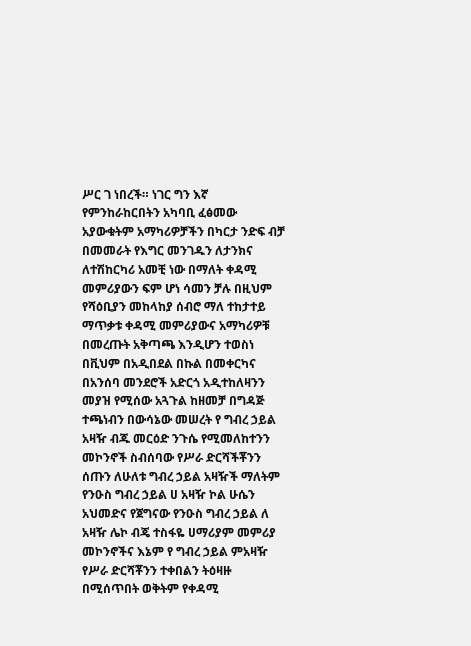ሥር ገ ነበረች። ነገር ግን እኛ የምንከራከርበትን አካባቢ ፈፅመው አያውቁትም አማካሪዎቻችን በካርታ ንድፍ ብቻ በመመራት የእግር መንገዱን ለታንክና ለተሽከርካሪ አመቺ ነው በማለት ቀዳሚ መምሪያውን ፍም ሆነ ሳመን ቻሉ በዚህም የሻዕቢያን መከላከያ ሰብሮ ማለ ተከታተይ ማጥቃቱ ቀዳሚ መምሪያውና አማካሪዎቹ በመረጡት አቅጣጫ እንዲሆን ተወስነ በቪህም በአዲበደል በኩል በመቀርካና በአንሰባ መንደሮች አድርጎ አዲተከለዛንን መያዝ የሚሰው አጓጉል ከዘመቻ በግዳጅ ተጫነብን በውሳኔው መሠረት የ ግብረ ኃይል አዛዥ ብጁ መርዕድ ንጉሴ የሚመለከተንን መኮንኖች ስብሰባው የሥራ ድርሻችቾንን ሰጡን ለሁለቱ ግብረ ኃይል አዛዥች ማለትም የንዑስ ግብረ ኃይል ሀ አዛዥ ኮል ሁሴን አህመድና የጀግናው የንዑስ ግብረ ኃይል ለ አዛዥ ሌኮ ብጄ ተስፋዬ ሀማሪያም መምሪያ መኮንኖችና እኔም የ ግብረ ኃይል ምአዛዥ የሥራ ድርሻቾንን ተቀበልን ትዕዛዙ በሚሰጥበት ወቅትም የቀዳሚ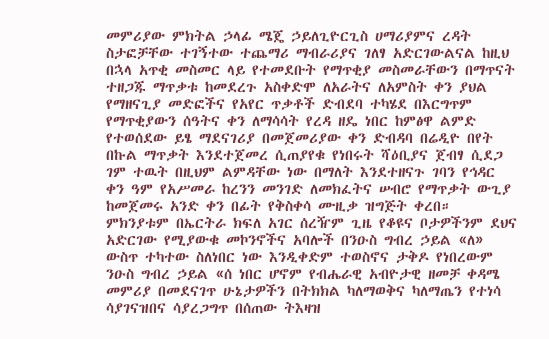መምሪያው ምክትል ኃላፊ ሜጄ ኃይለጊዮርጊስ ሀማሪያምና ረዳት ስታፎቻቸው ተገኝተው ተጨማሪ ማብራሪያና ገለፃ አድርገውልናል ከዚህ በኋላ አጥቂ መስመር ላይ የተመደቡት የማጥቂያ መስመራቸውን በማጥናት ተዘጋጁ ማጥቃቱ ከመደረጉ አስቀድሞ ለአራትና ለአምስት ቀን ያህል የማዘናጊያ መድፎችና የአየር ጥቃቶች ድብደባ ተካሄደ በእርግጥም የማጥቂያውን ሰዓትና ቀን ለማሳሳት የረዳ ዘዴ ነበር ከምፅዋ ልምድ የተወሰደው ይፄ ማደናገሪያ በመጀመሪያው ቀን ድብዳባ በሬዲዮ በየት በኩል ማጥቃት እንደተጀመረ ሲጠያየቁ የነበሩት ሻዕቢያና ጀብፃ ሲደጋ ገም ተዉት በዚህም ልምዳቸው ነው በማለት እንደተዘናጉ ገባን የኅዳር ቀን ዓም የአሥመራ ከረንን መንገድ ለመክፈትና ሠብሮ የማጥቃት ውጊያ ከመጀመሩ አንድ ቀን በፊት የቅስቀሳ ሙዚቃ ዝግጅት ቀረበ። ምክንያቱም በኤርትራ ክፍለ አገር ሰረዥም ጊዜ የቆዩና ቦታዎችንም ደህና አድርገው የሚያውቁ መኮንኖችና አባሎች በንዑስ ግብረ ኃይል «ለ» ውስጥ ተካተው ስለነበር ነው እንዲቀድም ተወስኖና ታቅዶ የነበረውም ንዑስ ግብረ ኃይል «ሰ ነበር ሆኖም የብሔራዊ አብዮታዊ ዘመቻ ቀዳሜ መምሪያ በመደናገጥ ሁኔታዎችን በትክክል ካለማወቅና ካለማጤን የተነሳ ሳያገናዝበና ሳያረጋግጥ በሰጠው ትእዛዝ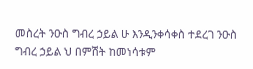መስረት ንዑስ ግብረ ኃይል ሁ እንዲንቀሳቀስ ተደረገ ንዑስ ግብረ ኃይል ህ በምሽት ከመነሳቱም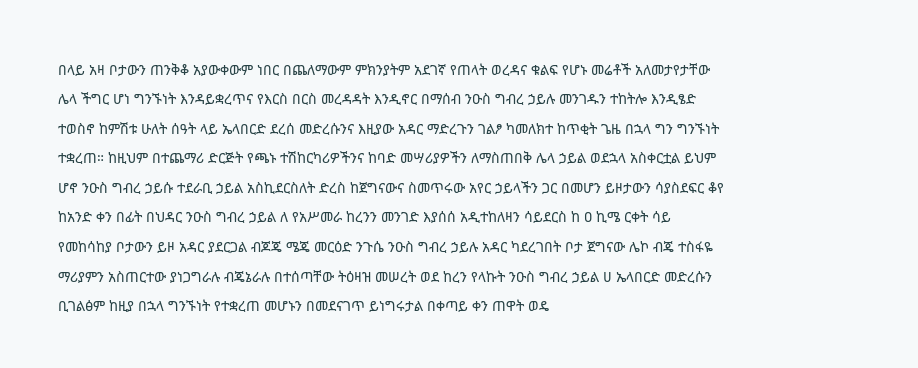በላይ አዛ ቦታውን ጠንቅቆ አያውቀውም ነበር በጨለማውም ምክንያትም አደገኛ የጠላት ወረዳና ቁልፍ የሆኑ መሬቶች አለመታየታቸው ሌላ ችግር ሆነ ግንኙነት እንዳይቋረጥና የእርስ በርስ መረዳዳት እንዲኖር በማሰብ ንዑስ ግብረ ኃይሉ መንገዱን ተከትሎ እንዲፄድ ተወስኖ ከምሽቱ ሁለት ሰዓት ላይ ኤላበርድ ደረሰ መድረሱንና እዚያው አዳር ማድረጉን ገልፆ ካመለክተ ከጥቂት ጌዜ በኋላ ግን ግንኙነት ተቋረጠ። ከዚህም በተጨማሪ ድርጅት የጫኑ ተሽከርካሪዎችንና ከባድ መሣሪያዎችን ለማስጠበቅ ሌላ ኃይል ወደኋላ አስቀርቷል ይህም ሆኖ ንዑስ ግብረ ኃይሱ ተደራቢ ኃይል አስኪደርስለት ድረስ ከጀግናውና ስመጥሩው አየር ኃይላችን ጋር በመሆን ይዞታውን ሳያስደፍር ቆየ ከአንድ ቀን በፊት በህዳር ንዑስ ግብረ ኃይል ለ የአሥመራ ከረንን መንገድ እያሰሰ አዲተከለዛን ሳይደርስ ከ ዐ ኪሜ ርቀት ሳይ የመከሳከያ ቦታውን ይዞ አዳር ያደርጋል ብጆጄ ሜጄ መርዕድ ንጉሴ ንዑስ ግብረ ኃይሉ አዳር ካደረገበት ቦታ ጀግናው ሌኮ ብጄ ተስፋዬ ማሪያምን አስጠርተው ያነጋግራሉ ብጄኔራሉ በተሰጣቸው ትዕዛዝ መሠረት ወደ ከረን የላኩት ንዑስ ግብረ ኃይል ሀ ኤላበርድ መድረሱን ቢገልፅም ከዚያ በኋላ ግንኙነት የተቋረጠ መሆኑን በመደናገጥ ይነግሩታል በቀጣይ ቀን ጠዋት ወዴ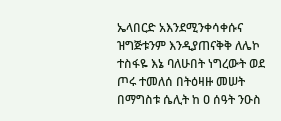ኤላበርድ አእንደሚንቀሳቀሱና ዝግጅቱንም እንዲያጠናቅቅ ለሌኮ ተስፋዬ እኔ ባለሁበት ነግረውት ወደ ጦሩ ተመለሰ በትዕዛዙ መሠት በማግስቱ ሴሊት ከ ዐ ሰዓት ንዑስ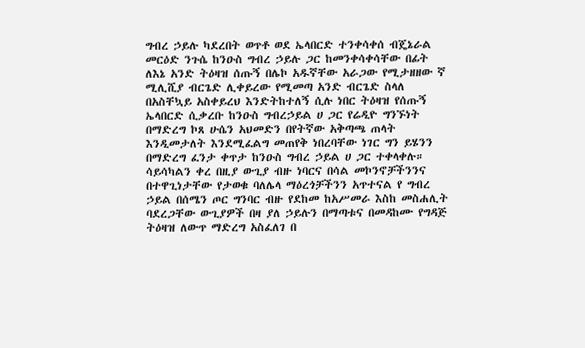ግብረ ኃይሉ ካደረበት ወጥቶ ወደ ኤላበርድ ተንቀሳቀሰ ብጄኔራል መርዕድ ንጉሴ ከንዑስ ግብረ ኃይሉ ጋር ከመንቀሳቀሳቸው በፊት ለእኔ አንድ ትዕዛዝ ሰጡኝ በሌኮ አዱኛቸው አራጋው የሚታዘዘው ኛ ሚሊሺያ ብርጌድ ሊቀይረው የሚመጣ አንድ ብርጌድ ስላለ በአስቸኳይ አስቀይረህ እንድትከተለኝ ሲሉ ነበር ትዕዛዝ የሰጡኝ ኤላበርድ ሲቃረቡ ከንዑስ ግብረኃይል ሀ ጋር የሬዲዮ ግንኙነት በማድረግ ኮጸ ሁሴን አህመድን በየትኛው አቅጣጫ ጠላት እንዲመታለት እንደሚፈልግ መጠየቅ ነበረባቸው ነገር ግን ይሄንን በማድረግ ፈንታ ቀጥታ ከንዑስ ግብረ ኃይል ሀ ጋር ተቀላቀሉ። ሳይሳካልን ቀረ በዚያ ውጊያ ብዙ ነባርና በሳል መኮንኖቻችንንና በተዋጊነታቸው የታወቁ ባለሌላ ማዕረጎቻችንን አጥተናል የ ግብረ ኃይል በሰሜን ጦር ግንባር ብዙ የደከመ ከአሥመራ እስከ መስሐሊት ባደረጋቸው ውጊያዎች በዛ ያለ ኃይሉን በማጣቱና በመዳከሙ የግዳጅ ትዕዛዝ ለውጥ ማድረግ አስፈለገ በ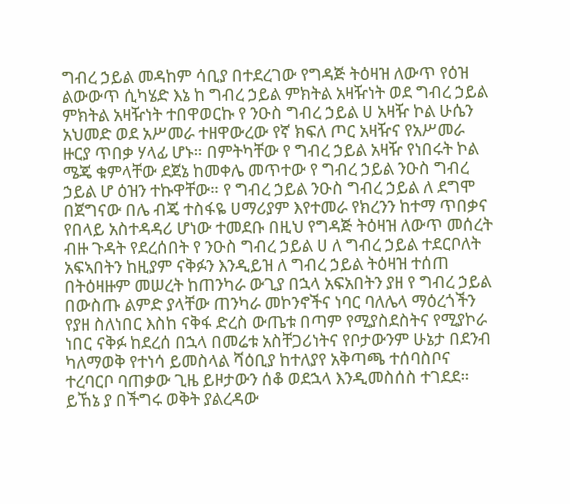ግብረ ኃይል መዳከም ሳቢያ በተደረገው የግዳጅ ትዕዛዝ ለውጥ የዕዝ ልውውጥ ሲካሄድ እኔ ከ ግብረ ኃይል ምክትል አዛዥነት ወደ ግብረ ኃይል ምክትል አዛዥነት ተበዋወርኩ የ ንዑስ ግብረ ኃይል ሀ አዛዥ ኮል ሁሴን አህመድ ወደ አሥመራ ተዘዋውረው የኛ ክፍለ ጦር አዛዥና የአሥመራ ዙርያ ጥበቃ ሃላፊ ሆኑ። በምትካቸው የ ግብረ ኃይል አዛዥ የነበሩት ኮል ሜጄ ቁምላቸው ደጀኔ ከመቀሌ መጥተው የ ግብረ ኃይል ንዑስ ግብረ ኃይል ሆ ዕዝን ተኩዋቸው። የ ግብረ ኃይል ንዑስ ግብረ ኃይል ለ ደግሞ በጀግናው በሌ ብጄ ተስፋዬ ሀማሪያም እየተመራ የክረንን ከተማ ጥበቃና የበላይ አስተዳዳሪ ሆነው ተመደቡ በዚህ የግዳጅ ትዕዛዝ ለውጥ መሰረት ብዙ ጉዳት የደረሰበት የ ንዑስ ግብረ ኃይል ሀ ለ ግብረ ኃይል ተደርቦለት አፍኣበትን ከዚያም ናቅፉን እንዲይዝ ለ ግብረ ኃይል ትዕዛዝ ተሰጠ በትዕዛዙም መሠረት ከጠንካራ ውጊያ በኋላ አፍአበትን ያዘ የ ግብረ ኃይል በውስጡ ልምድ ያላቸው ጠንካራ መኮንኖችና ነባር ባለሌላ ማዕረጎችን የያዘ ስለነበር እስከ ናቅፋ ድረስ ውጤቱ በጣም የሚያስደስትና የሚያኮራ ነበር ናቅፉ ከደረሰ በኋላ በመሬቱ አስቸጋሪነትና የቦታውንም ሁኔታ በደንብ ካለማወቅ የተነሳ ይመስላል ሻዕቢያ ከተለያየ አቅጣጫ ተሰባስቦና ተረባርቦ ባጠቃው ጊዜ ይዞታውን ሰቆ ወደኋላ እንዲመስሰስ ተገደደ። ይኸኔ ያ በችግሩ ወቅት ያልረዳው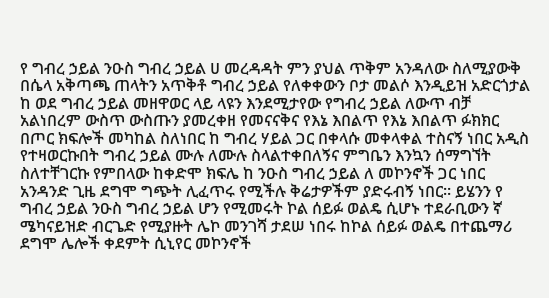የ ግብረ ኃይል ንዑስ ግብረ ኃይል ሀ መረዳዳት ምን ያህል ጥቅም አንዳለው ስለሚያውቅ በሴላ አቅጣጫ ጠላትን አጥቅቶ ግብረ ኃይል የለቀቀውን ቦታ መልሶ እንዲይዝ አድርጎታል ከ ወደ ግብረ ኃይል መዘዋወር ላይ ላዩን እንደሚታየው የግብረ ኃይል ለውጥ ብቻ አልነበረም ውስጥ ውስጡን ያመረቀዘ የመናናቅና የእኔ እበልጥ የእኔ እበልጥ ፉክክር በጦር ክፍሎች መካከል ስለነበር ከ ግብረ ሃይል ጋር በቀላሱ መቀላቀል ተስናኝ ነበር አዲስ የተዛወርኩበት ግብረ ኃይል ሙሉ ለሙሉ ስላልተቀበለኝና ምግቤን እንኳን ሰማግኘት ስለተቸገርኩ የምበላው ከቀድሞ ክፍሌ ከ ንዑስ ግብረ ኃይል ለ መኮንኖች ጋር ነበር አንዳንድ ጊዜ ደግሞ ግጭት ሊፈጥሩ የሚችሉ ቅሬታዎችም ያድሩብኝ ነበር። ይሄንን የ ግብረ ኃይል ንዑስ ግብረ ኃይል ሆን የሚመሩት ኮል ሰይፉ ወልዴ ሲሆኑ ተደራቢውን ኛ ሜካናይዝድ ብርጌድ የሚያዙት ሌኮ መንገሻ ታደሠ ነበሩ ከኮል ሰይፉ ወልዴ በተጨማሪ ደግሞ ሌሎች ቀደምት ሲኒየር መኮንኖች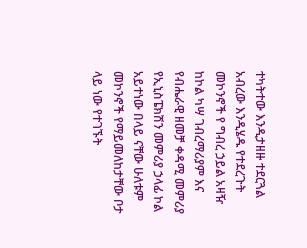ተካትተው እንዲታዘዙ ተደርጓል አብረው እንዲሄዱ የተደረጉት መኮንኖች የ ግብረ ኃይል አዛዥ ከኮል ካሣ ገብረማሪያም እና የብሔራዊ ዘመቻ ቀዳሚ መምሪያ የኢኒስፔክሽን መምሪያ ኃላፊ ኮል አይተነው በላይ ናቸው ሁለቱም መኮንኖች የማይመለከታቸው ቦታ ላይ ነው የተገኙት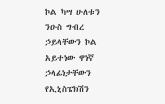ኮል ካሣ ሁለቱን ንዑስ ግብረ ኃይላቸውን ኮል አይተነው ዋነኛ ኃላፊነታቸውን የኢኒስፔክሽን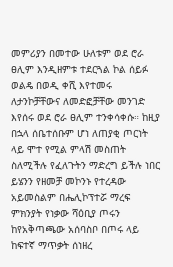መምሪያን በመተው ሁለቱም ወደ ሮራ ፀሊም እንዲዘምቱ ተደርጓል ኮል ሰይፉ ወልዴ በወዲ ቀሺ እየተመሩ ለታንኮቻቸውና ለመድፎቻቸው መንገድ እየሰሩ ወደ ሮራ ፀሊም ተንቀሳቀሱ። ከዚያ በኋላ ሰቤተሰቡም ሆነ ለጠያቂ ጦርነት ላይ ሞተ የሚል ምላሽ መስጠት ስለሚችሉ የፈለጉትን ማድረግ ይችሉ ነበር ይሄንን የዘመቻ መኮንኑ የተረዳው አይመስልም በሔሊኮፕተሯ ማረፍ ምክንያት የነቃው ሻዕቢያ ጦሩን ከየአቅጣጫው አሰባስቦ በጦሩ ላይ ከፍተኛ ማጥቃት ሰነዘረ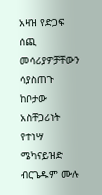አዛዝ የድጋፍ ሰጪ መሳሪያዎቻቸውን ሳያስጠጉ ከቦታው አስቸጋሪነት የተነሣ ሜካናይዝድ ብርጌዱም ሙሉ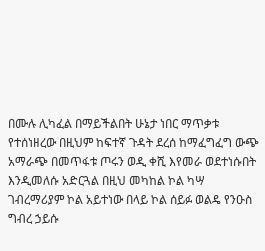በሙሉ ሊካፈል በማይችልበት ሁኔታ ነበር ማጥቃቱ የተሰነዘረው በዚህም ከፍተኛ ጉዳት ደረሰ ከማፈግፈግ ውጭ አማራጭ በመጥፋቱ ጦሩን ወዲ ቀሺ እየመራ ወደተነሱበት እንዲመለሱ አድርጓል በዚህ መካከል ኮል ካሣ ገብረማሪያም ኮል አይተነው በላይ ኮል ሰይፉ ወልዴ የንዑስ ግብረ ኃይሱ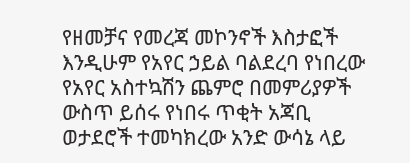የዘመቻና የመረጃ መኮንኖች እስታፎች እንዲሁም የአየር ኃይል ባልደረባ የነበረው የአየር አስተኳሽን ጨምሮ በመምሪያዎች ውስጥ ይሰሩ የነበሩ ጥቂት አጃቢ ወታደሮች ተመካክረው አንድ ውሳኔ ላይ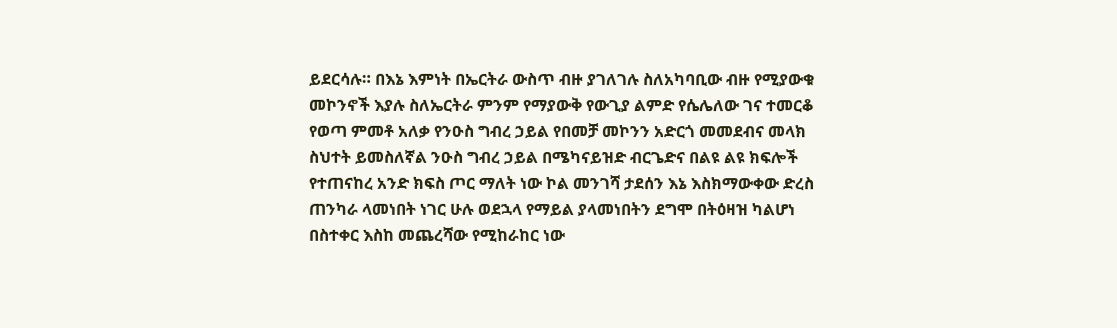ይደርሳሉ። በእኔ እምነት በኤርትራ ውስጥ ብዙ ያገለገሉ ስለአካባቢው ብዙ የሚያውቁ መኮንኖች እያሉ ስለኤርትራ ምንም የማያውቅ የውጊያ ልምድ የሴሌለው ገና ተመርቆ የወጣ ምመቶ አለቃ የንዑስ ግብረ ኃይል የበመቻ መኮንን አድርጎ መመደብና መላክ ስህተት ይመስለኛል ንዑስ ግብረ ኃይል በሜካናይዝድ ብርጌድና በልዩ ልዩ ክፍሎች የተጠናከረ አንድ ክፍስ ጦር ማለት ነው ኮል መንገሻ ታደሰን እኔ እስክማውቀው ድረስ ጠንካራ ላመነበት ነገር ሁሉ ወደኋላ የማይል ያላመነበትን ደግሞ በትዕዛዝ ካልሆነ በስተቀር እስከ መጨረሻው የሚከራከር ነው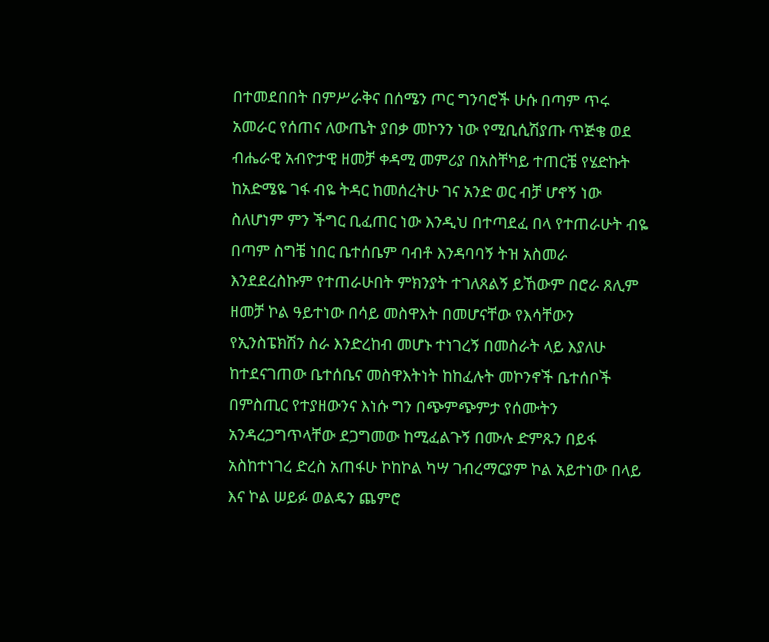በተመደበበት በምሥራቅና በሰሜን ጦር ግንባሮች ሁሱ በጣም ጥሩ አመራር የሰጠና ለውጤት ያበቃ መኮንን ነው የሚቢሲሽያጡ ጥጅቄ ወደ ብሔራዊ አብዮታዊ ዘመቻ ቀዳሚ መምሪያ በአስቸካይ ተጠርቼ የሄድኩት ከአድሜዬ ገፋ ብዬ ትዳር ከመሰረትሁ ገና አንድ ወር ብቻ ሆኖኝ ነው ስለሆነም ምን ችግር ቢፈጠር ነው እንዲህ በተጣደፈ በላ የተጠራሁት ብዬ በጣም ስግቼ ነበር ቤተሰቤም ባብቶ እንዳባባኝ ትዝ አስመራ እንደደረስኩም የተጠራሁበት ምክንያት ተገለጸልኝ ይኸውም በሮራ ጸሊም ዘመቻ ኮል ዓይተነው በሳይ መስዋእት በመሆናቸው የእሳቸውን የኢንስፔክሽን ስራ እንድረከብ መሆኑ ተነገረኝ በመስራት ላይ እያለሁ ከተደናገጠው ቤተሰቤና መስዋእትነት ከከፈሉት መኮንኖች ቤተሰቦች በምስጢር የተያዘውንና እነሱ ግን በጭምጭምታ የሰሙትን አንዳረጋግጥላቸው ደጋግመው ከሚፈልጉኝ በሙሉ ድምጹን በይፋ አስከተነገረ ድረስ አጠፋሁ ኮከኮል ካሣ ገብረማርያም ኮል አይተነው በላይ እና ኮል ሠይፉ ወልዴን ጨምሮ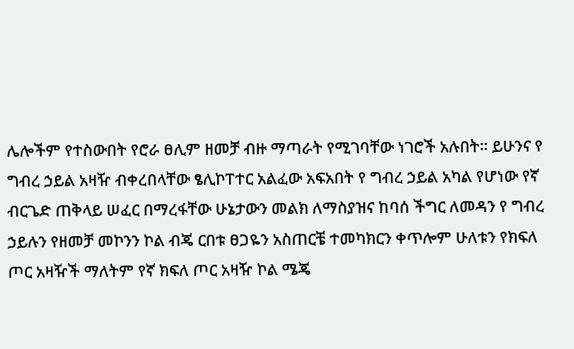ሌሎችም የተስውበት የሮራ ፀሊም ዘመቻ ብዙ ማጣራት የሚገባቸው ነገሮች አሉበት። ይሁንና የ ግብረ ኃይል አዛዥ ብቀረበላቸው ፄሊኮፐተር አልፈው አፍአበት የ ግብረ ኃይል አካል የሆነው የኛ ብርጌድ ጠቅላይ ሠፈር በማረፋቸው ሁኔታውን መልክ ለማስያዝና ከባሰ ችግር ለመዳን የ ግብረ ኃይሉን የዘመቻ መኮንን ኮል ብጄ ርበቱ ፀጋዬን አስጠርቼ ተመካክርን ቀጥሎም ሁለቱን የክፍለ ጦር አዛዥች ማለትም የኛ ክፍለ ጦር አዛዥ ኮል ሜጄ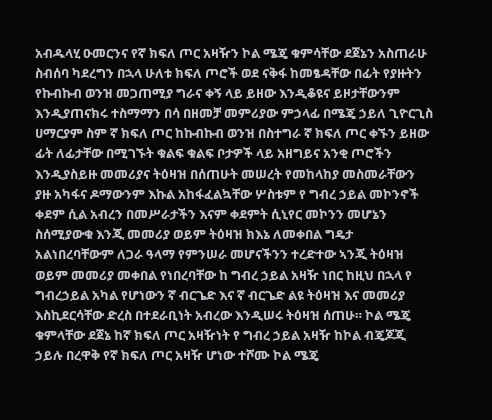አብዱላሂ ዑመርንና የኛ ክፍለ ጦር አዛዥን ኮል ሜጄ ቁምሳቸው ደጀኔን አስጠራሁ ስብሰባ ካደረግን በኋላ ሁለቱ ክፍለ ጦሮች ወደ ናቅፋ ከመፄዳቸው በፊት የያዙትን የኩብኩብ ወንዝ መጋጠሚያ ግራና ቀኝ ላይ ይዘው እንዲቆዩና ይዞታቸውንም እንዲያጠናክሩ ተስማማን በሳ በዘመቻ መምሪያው ምኃላፊ በሜጄ ኃይለ ጊዮርጊስ ሀማርያም ስም ኛ ክፍለ ጦር ከኩብኩብ ወንዝ በስተግራ ኛ ክፍለ ጦር ቀኙን ይዘው ፊት ለፊታቸው በሚገኙት ቁልፍ ቁልፍ ቦታዎች ላይ አዘግይና አንቂ ጦሮችን እንዲያስይዙ መመሪያና ትዕዛዝ በሰጠሁት መሠረት የመከላከያ መስመራቸውን ያዙ አካፋና ዶማውንም እኩል አከፋፈልኳቸው ሦስቱም የ ግብረ ኃይል መኮንኖች ቀደም ሲል አብረን በመሥራታችን እናም ቀደምት ሲኒየር መኮንን መሆኔን ስሰሚያውቁ እንጂ መመሪያ ወይም ትዕዛዝ ክእኔ ለመቀበል ግዴታ አልነበረባቸውም ለጋራ ዓላማ የምንሠራ መሆናችንን ተረድተው ኣንጂ ትዕዛዝ ወይም መመሪያ መቀበል የነበረባቸው ከ ግብረ ኃይል አዛዥ ነበር ከዚህ በኋላ የ ግብረኃይል አካል የሆነውን ኛ ብርጌድ እና ኛ ብርጌድ ልዩ ትዕዛዝ እና መመሪያ እስኪደርሳቸው ድረስ በተደራቢነት አብረው እንዲሠሩ ትዕዛዝ ሰጠሁ። ኮል ሜጄ ቁምላቸው ደጀኔ ከኛ ክፍለ ጦር አዛዥነት የ ግብረ ኃይል አዛዥ ከኮል ብጄጆጂ ኃይሉ በረዋቅ የኛ ክፍለ ጦር አዛዥ ሆነው ተሾሙ ኮል ሜጄ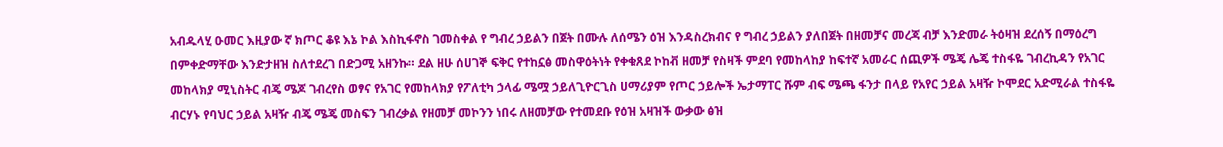አብዱላሂ ዑመር እዚያው ኛ ክጦር ቆዩ እኔ ኮል እስኪፋኖስ ገመስቀል የ ግብረ ኃይልን በጀት በሙሉ ለሰሜን ዕዝ እንዳስረክብና የ ግብረ ኃይልን ያለበጀት በዘመቻና መረጃ ብቻ እንድመራ ትዕዛዝ ደረሰኝ በማዕረግ በምቀድማቸው እንድታዘዝ ስለተደረገ በድጋሚ አዘንኩ። ደል ዘሁ ሰሀገኞ ፍቅር የተከኗፅ መስዋዕትነት የቀቁጸደ ኮከቭ ዘመቻ የስዛች ምደባ የመከላከያ ከፍተኛ አመራር ሰጪዎች ሜጄ ሌጄ ተስፋዬ ገብረኪዳን የአገር መከላክያ ሚኒስትር ብጄ ሜጆ ገብረየስ ወፃና የአገር የመከላክያ የፖለቲካ ኃላፊ ሜሟ ኃይለጊዮርጊስ ሀማሪያም የጦር ኃይሎች ኤታማፐር ሹም ብፍ ሜጫ ፋንታ በላይ የአየር ኃይል አዛዥ ኮሞደር አድሚራል ተስፋዬ ብርሃኑ የባህር ኃይል አዛዥ ብጄ ሜጄ መስፍን ገብረቃል የዘመቻ መኮንን ነበሩ ለዘመቻው የተመደቡ የዕዝ አዛዝች ውቃው ፅዝ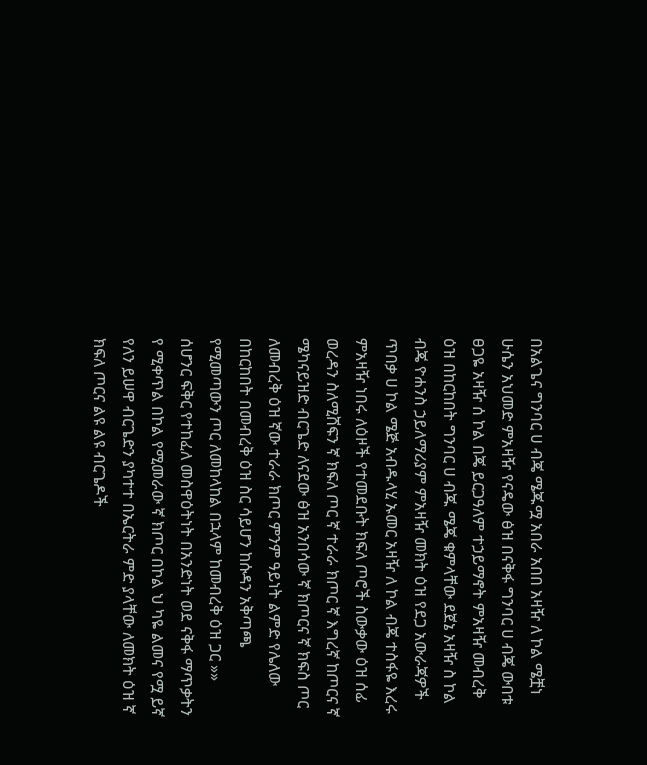በአልጌና ግንባር ሀ ብጄ ሜጁሟ አበራ አበበ አዛዥ ለ ኮል ሜቿነ ሁሴን አህመድ ምአዛዥ የናዴው ፅዝ በናቅፋ ግንባር ሀ ብጄ ውበቱ ፀጋዬ አዛዥ ሰ ኮል በጄ ይርጋዓለም ተኃይማኖት ምአዛዥ መብረቅ ዕዝ በከርከበት ግንባር ሀ ብጁ ሜጄ ቁምላቸው ደጀኔ አዛዥ ስ ኮል ብጄ ዮሐንስ ኃይለማሪያም ምአዛዥ መክት ዕዝ የደጋ አውራጃዎች ጥበቃ ሀ ኮል ሜጅ አብዱላሂ ኡመር አዛዥ ለ ኮል ብጄ ተስፋዬ እረሩ ምአዛዥ ነበሩ ለዕዞች የተመደቡት ክፍለ ጦሮች ስውቃው ዕዝ ሰፊ ወረዳን ስለሚሸፍን ኛ ክፍለ ጦር ኛ ተራራ ክጦር ኛ እግረኛ ከጦርና ኛ ሜካናይዝድ ብርጌድ ለናደው ፅዝ አንበሳው ኛ ክጦርና ኛ ክፍስ ጦር ለመብረቅ ዕዝ ኛው ተራራ ክጦር ምንም ዓይነት ልምድ የሌለው በከርከበት በመብረቅ ዕዝ ስር ሳይሆን ከሱዳን አቅጣጫ የሚመጣውን ጦር ለመከላከል በኋላም ከመብረቅ ዕዝ ጋር »» ሰሆንር ፍቅር የተከፈለ መስዋዕትነት በአንድነት ወደ ናቅፋ ማጥቃትን የ ሚቀጥል በኮል የሚመራው ኛ ክጦር በኮል ህ ካዬ ልመና የሟ ይኛ የለን ይሠዋ ብርጌድን ያካተተ በኤርትራ ምድ ያላቸው ለመክት ዕዝ ኛ ክፍለ ጦርና ልዩ ልዩ ብርጌዶች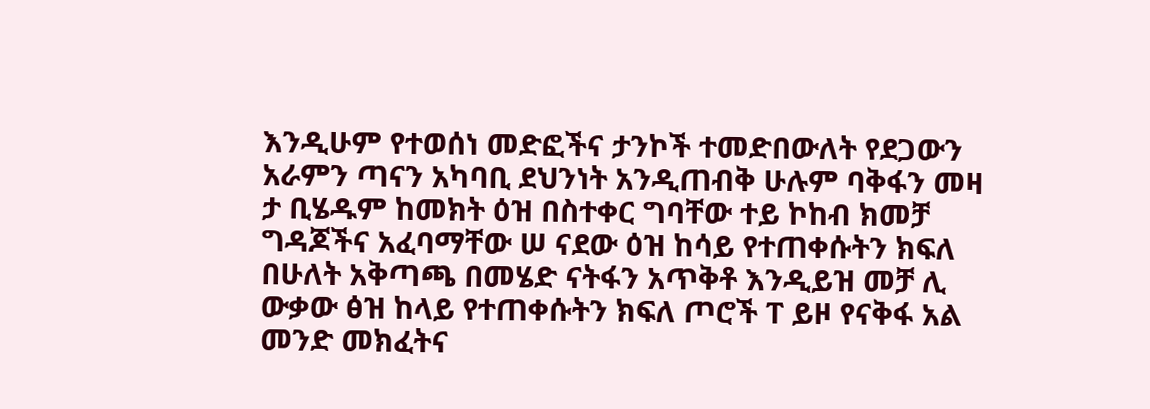እንዲሁም የተወሰነ መድፎችና ታንኮች ተመድበውለት የደጋውን አራምን ጣናን አካባቢ ደህንነት አንዲጠብቅ ሁሉም ባቅፋን መዛ ታ ቢሄዱም ከመክት ዕዝ በስተቀር ግባቸው ተይ ኮከብ ክመቻ ግዳጆችና አፈባማቸው ሠ ናደው ዕዝ ከሳይ የተጠቀሱትን ክፍለ በሁለት አቅጣጫ በመሄድ ናትፋን አጥቅቶ እንዲይዝ መቻ ሊ ውቃው ፅዝ ከላይ የተጠቀሱትን ክፍለ ጦሮች ፐ ይዞ የናቅፋ አል መንድ መክፈትና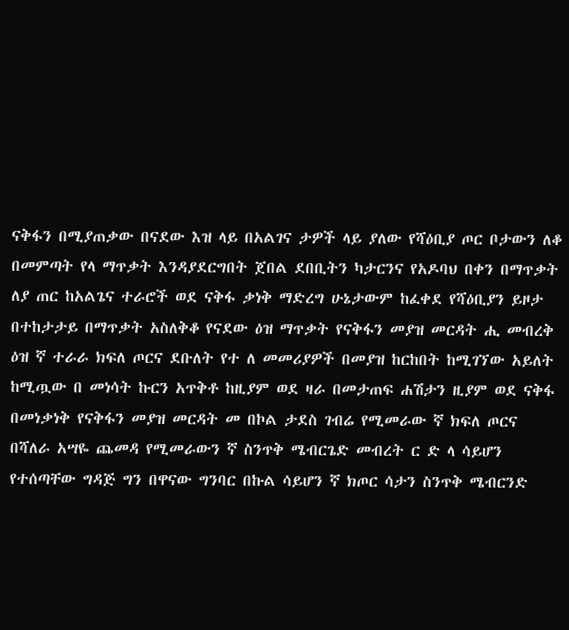ናቅፋን በሚያጠቃው በናደው እዝ ላይ በአልገና ታዎች ላይ ያለው የሻዕቢያ ጦር ቦታውን ለቆ በመምጣት የላ ማጥቃት እንዳያደርግበት ጀበል ደበቢትን ካታርንና የአዶባህ በቀን በማጥቃት ለያ ጠር ከአልጌና ተራሮች ወደ ናቅፋ ቃነቅ ማድረግ ሁኔታውም ከፈቀደ የሻዕቢያን ይዞታ በተከታታይ በማጥቃት አስለቅቆ የናደው ዕዝ ማጥቃት የናቅፋን መያዝ መርዳት ሒ መብረቅ ዕዝ ኛ ተራራ ክፍለ ጦርና ደቡለት የተ ለ መመሪያዎች በመያዝ ከርከበት ከሚገኘው አይለት ከሚጧው በ መነሳት ኩርን አጥቅቶ ከዚያም ወደ ዛራ በመታጠፍ ሐሽታን ዚያም ወደ ናቅፋ በመነቃነቅ የናቅፋን መያዝ መርዳት መ በኮል ታደስ ገብሬ የሚመራው ኛ ክፍለ ጦርና በሻለራ አሣዬ ጨመዳ የሚመራውን ኛ ስንጥቅ ሜብርጌድ መብረት ር ድ ላ ሳይሆን የተሰጣቸው ግዳጅ ግን በዋናው ግንባር በኩል ሳይሆን ኛ ክጦር ሳታን ስንጥቅ ሜብርንድ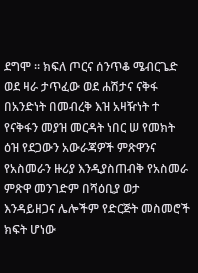ደግሞ ። ክፍለ ጦርና ሰንጥቆ ሜብርጌድ ወደ ዛራ ታጥፈው ወደ ሐሽታና ናቅፋ በአንድነት በመብረቅ እዝ አዛዥነት ተ የናቅፋን መያዝ መርዳት ነበር ሠ የመክት ዕዝ የደጋውን አውራጃዎች ምጽዋንና የአስመራን ዙሪያ እንዲያስጠብቅ የአስመራ ምጽዋ መንገድም በሻዕቢያ ወታ እንዳይዘጋና ሌሎችም የድርጅት መስመሮች ክፍት ሆነው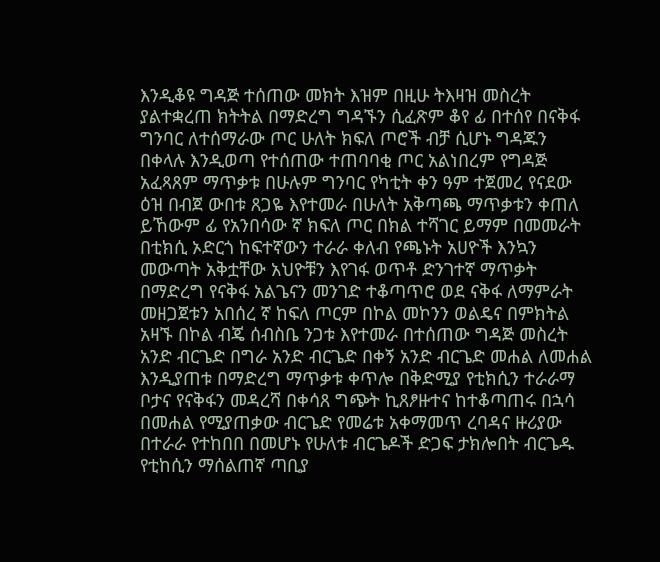እንዲቆዩ ግዳጅ ተሰጠው መክት እዝም በዚሁ ትእዛዝ መስረት ያልተቋረጠ ክትትል በማድረግ ግዳኙን ሲፈጽም ቆየ ፊ በተሰየ በናቅፋ ግንባር ለተሰማራው ጦር ሁለት ክፍለ ጦሮች ብቻ ሲሆኑ ግዳጁን በቀላሉ እንዲወጣ የተሰጠው ተጠባባቂ ጦር አልነበረም የግዳጅ አፈጻጸም ማጥቃቱ በሁሉም ግንባር የካቲት ቀን ዓም ተጀመረ የናደው ዕዝ በብጀ ውበቱ ጸጋዬ እየተመራ በሁለት አቅጣጫ ማጥቃቱን ቀጠለ ይኸውም ፊ የአንበሳው ኛ ክፍለ ጦር በክል ተሻገር ይማም በመመራት በቲክሲ ኦድርጎ ከፍተኛውን ተራራ ቀለብ የጫኑት አሀዮች እንኳን መውጣት አቅቷቸው አህዮቹን እየገፋ ወጥቶ ድንገተኛ ማጥቃት በማድረግ የናቅፋ አልጌናን መንገድ ተቆጣጥሮ ወደ ናቅፋ ለማምራት መዘጋጀቱን አበሰረ ኛ ከፍለ ጦርም በኮል መኮንን ወልዴና በምክትል አዛኙ በኮል ብጄ ሰብስቤ ንጋቱ እየተመራ በተሰጠው ግዳጅ መስረት አንድ ብርጌድ በግራ አንድ ብርጌድ በቀኝ አንድ ብርጌድ መሐል ለመሐል እንዲያጠቱ በማድረግ ማጥቃቱ ቀጥሎ በቅድሚያ የቲክሲን ተራራማ ቦታና የናቅፋን መዳረሻ በቀሳጸ ግጭት ኪጸፆዙተና ከተቆጣጠሩ በኋሳ በመሐል የሚያጠቃው ብርጌድ የመሬቱ አቀማመጥ ረባዳና ዙሪያው በተራራ የተከበበ በመሆኑ የሁለቱ ብርጌዶች ድጋፍ ታክሎበት ብርጌዱ የቲከሲን ማሰልጠኛ ጣቢያ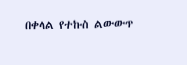በቀላል የተኩስ ልውውጥ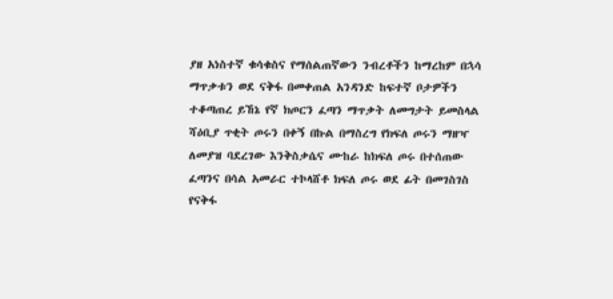ያዘ አነስተኛ ቁሳቁስና የማሰልጠኛውን ንብረቶችን ከማረከም በኋሳ ማጥቃቱን ወደ ናቅፋ በመቀጠል አንዳንድ ከፍተኛ ቦታዎችን ተቆጣጠረ ይኸኔ የኛ ክጦርን ፈጣን ማጥቃት ለመግታት ይመስላል ሻዕቢያ ጥቂት ጦሩን በቀኝ በኩል በማስረግ የክፍለ ጦሩን ማዘዣ ለመያዝ ባደረገው እንቅስቃሴና ሙከራ ከክፍለ ጦሩ በተሰጠው ፈጣንና በሳል አመራር ተኮላሸቶ ክፍለ ጦሩ ወደ ፊት በመገስገስ የናቅፋ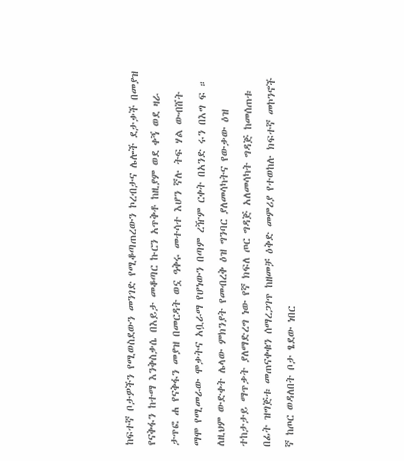ከፍተኛ ቦታዎችን የሚወስደውን መንገድ የሚቆጣጠረውን ኮረብታና ሌሎች ደታቃች በመያዝ የናቅፋን ከተማ እንቅስቃሴ በእይታ መቆጣር ኩርን አጥቅቶ ከዚያም ወደ ቀኝ ወደ ዛራ ታጥፎ ሐ የናቅፋን መያዝ በመርዳት ወኗ ዓቅሩ መተሳተ እሆን ኛሉ ትፍ ሃል ውብሸት ማሞ የሚመራው ሞቃትና አቧራማ የሆነውን በጣም ረዥም ርቀት በአንድ ሩን በእግ ፍ ። ለዚህም ውድቀት ሌላው ምክንያት የመብረቅ ዕዝ ግንባር ያለመሳካትና የውቃው ዕዝ ተከታታይ ማጥቃት ያለማድረግ ነው የኛ ክፍለ ጦር ግዳጅ አለመሳካት ግዳጅ ከመሰጠቱ በፊት ዝግጅቱ መጠናቀቁን ሰማረጋገጥ ከዘመቻ ዕቅድ መምሪያ የተወከሉ ክፍተኛ መኮንኖች ኛ ከጦር ወዳለበት ቦታ ፄደው ነበር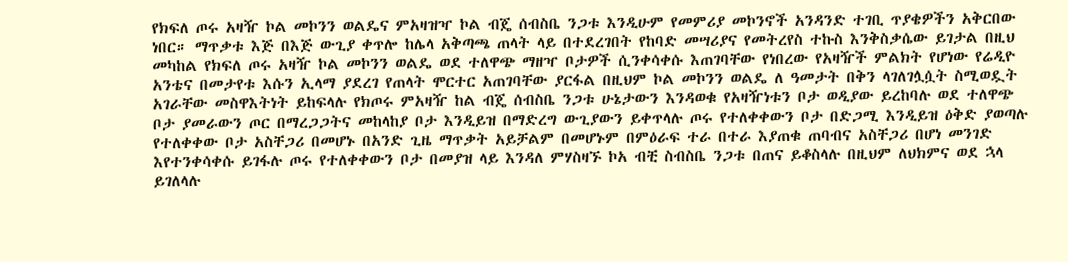የክፍለ ጦሩ አዛዥ ኮል መኮንን ወልዴና ምአዛዝዣ ኮል ብጄ ሰብስቤ ንጋቱ እንዲሁም የመምሪያ መኮንኖች አንዳንድ ተገቢ ጥያቄዎችን አቅርበው ነበር። ማጥቃቱ እጅ በእጅ ውጊያ ቀጥሎ ከሌላ አቅጣጫ ጠላት ላይ በተደረገበት የከባድ መሣሪያና የመትረየስ ተኩስ እንቅስቃሴው ይገታል በዚህ መካከል የክፍለ ጦሩ አዛዥ ኮል መኮንን ወልዴ ወደ ተለዋጭ ማዘዣ ቦታዎች ሲንቀሳቀሱ እጠገባቸው የነበረው የአዛዥች ምልክት የሆነው የሬዲዮ አንቴና በመታየቱ እሱን ኢላማ ያደረገ የጠላት ሞርተር አጠገባቸው ያርፋል በዚህም ኮል መኮንን ወልዴ ለ ዓመታት በቅን ላገለገሏሷት ስሚወዷት አገራቸው መስዋእትነት ይከፍላሉ የክጦሩ ምአዛዥ ከል ብጄ ሰብስቤ ንጋቱ ሁኔታውን እንዳወቁ የአዛዥነቱን ቦታ ወዲያው ይረከባሉ ወደ ተለዋጭ ቦታ ያመራውን ጦር በማረጋጋትና መከላከያ ቦታ እንዲይዝ በማድረግ ውጊያውን ይቀጥላሉ ጦሩ የተለቀቀውን ቦታ በድጋሚ እንዲይዝ ዕቅድ ያወጣሉ የተለቀቀው ቦታ አስቸጋሪ በመሆኑ በአንድ ጊዜ ማጥቃት አይቻልም በመሆኑም በምዕራፍ ተራ በተራ እያጠቁ ጠባብና አስቸጋሪ በሆነ መንገድ እየተንቀሳቀሱ ይገፋሉ ጦሩ የተለቀቀውን ቦታ በመያዝ ላይ እንዳለ ምሃስዛኙ ኮአ ብቺ ስብስቤ ንጋቱ በጠና ይቆስላሉ በዚህም ለህክምና ወደ ኋላ ይገለላሉ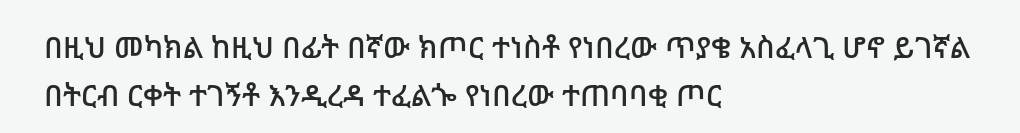በዚህ መካክል ከዚህ በፊት በኛው ክጦር ተነስቶ የነበረው ጥያቄ አስፈላጊ ሆኖ ይገኛል በትርብ ርቀት ተገኝቶ እንዲረዳ ተፈልጐ የነበረው ተጠባባቂ ጦር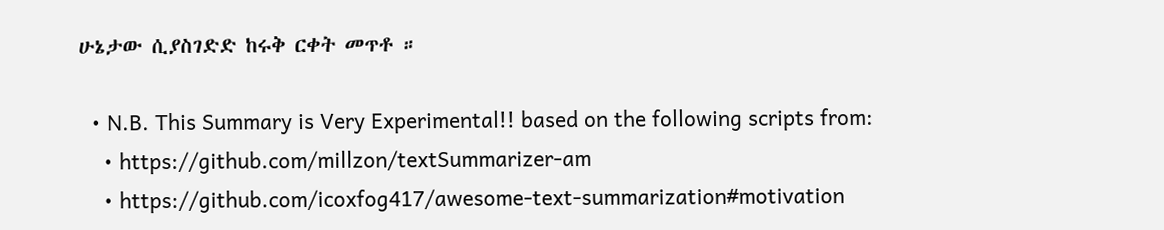ሁኔታው ሲያስገድድ ከሩቅ ርቀት መጥቶ ።

  • N.B. This Summary is Very Experimental!! based on the following scripts from:
    • https://github.com/millzon/textSummarizer-am
    • https://github.com/icoxfog417/awesome-text-summarization#motivation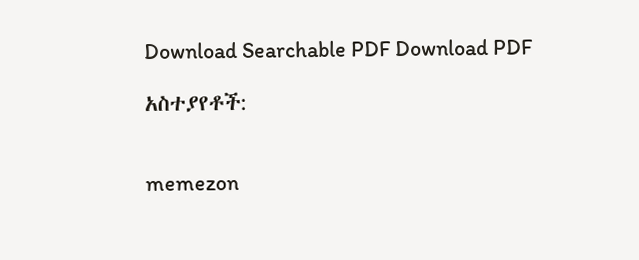Download Searchable PDF Download PDF

አስተያየቶች:


memezon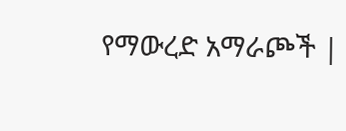የማውረድ አማራጮች |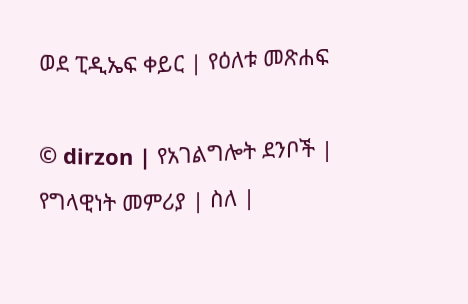ወደ ፒዲኤፍ ቀይር | የዕለቱ መጽሐፍ

© dirzon | የአገልግሎት ደንቦች | የግላዊነት መምሪያ | ስለ |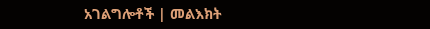አገልግሎቶች | መልእክት